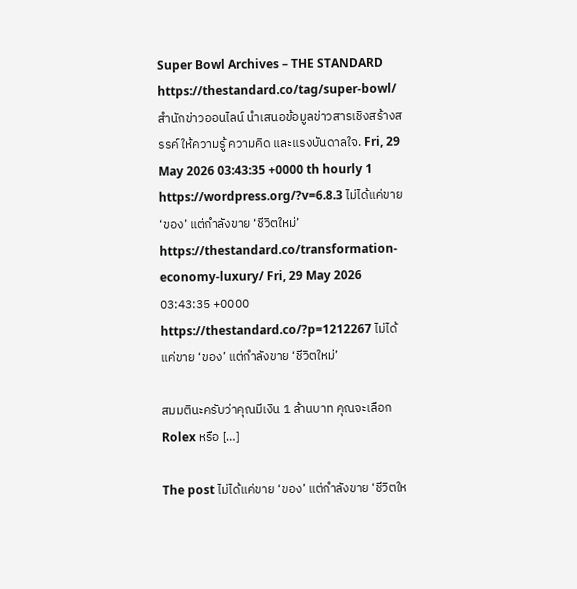Super Bowl Archives – THE STANDARD https://thestandard.co/tag/super-bowl/ สำนักข่าวออนไลน์ นำเสนอข้อมูลข่าวสารเชิงสร้างสรรค์ ให้ความรู้ ความคิด และแรงบันดาลใจ. Fri, 29 May 2026 03:43:35 +0000 th hourly 1 https://wordpress.org/?v=6.8.3 ไม่ได้แค่ขาย ‘ของ’ แต่กำลังขาย ‘ชีวิตใหม่’ https://thestandard.co/transformation-economy-luxury/ Fri, 29 May 2026 03:43:35 +0000 https://thestandard.co/?p=1212267 ไม่ได้แค่ขาย ‘ของ’ แต่กำลังขาย ‘ชีวิตใหม่’

สมมตินะครับว่าคุณมีเงิน 1 ล้านบาท คุณจะเลือก Rolex หรือ […]

The post ไม่ได้แค่ขาย ‘ของ’ แต่กำลังขาย ‘ชีวิตให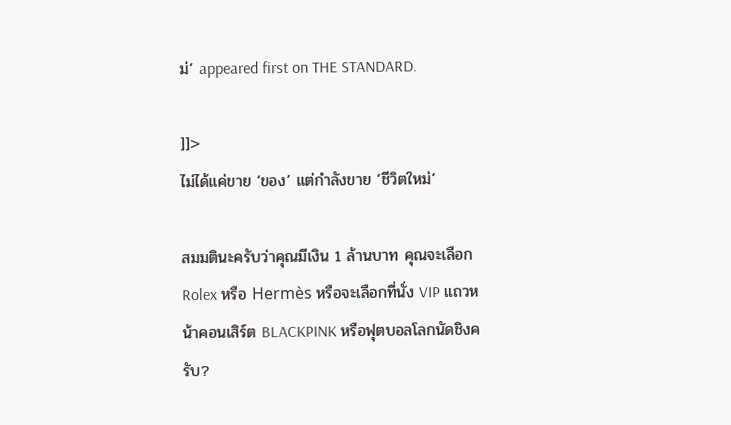ม่’ appeared first on THE STANDARD.

]]>
ไม่ได้แค่ขาย ‘ของ’ แต่กำลังขาย ‘ชีวิตใหม่’

สมมตินะครับว่าคุณมีเงิน 1 ล้านบาท คุณจะเลือก Rolex หรือ Hermès หรือจะเลือกที่นั่ง VIP แถวหน้าคอนเสิร์ต BLACKPINK หรือฟุตบอลโลกนัดชิงครับ?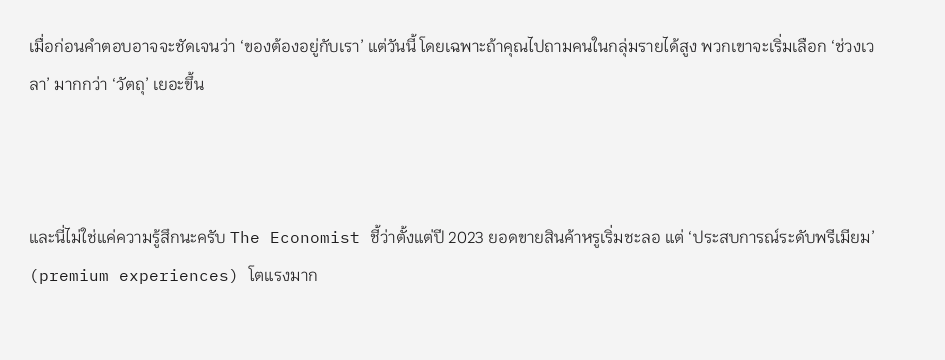เมื่อก่อนคำตอบอาจจะชัดเจนว่า ‘ของต้องอยู่กับเรา’ แต่วันนี้ โดยเฉพาะถ้าคุณไปถามคนในกลุ่มรายได้สูง พวกเขาจะเริ่มเลือก ‘ช่วงเวลา’ มากกว่า ‘วัตถุ’ เยอะขึ้น



และนี่ไม่ใช่แค่ความรู้สึกนะครับ The Economist ชี้ว่าตั้งแต่ปี 2023 ยอดขายสินค้าหรูเริ่มชะลอ แต่ ‘ประสบการณ์ระดับพรีเมียม’ (premium experiences) โตแรงมาก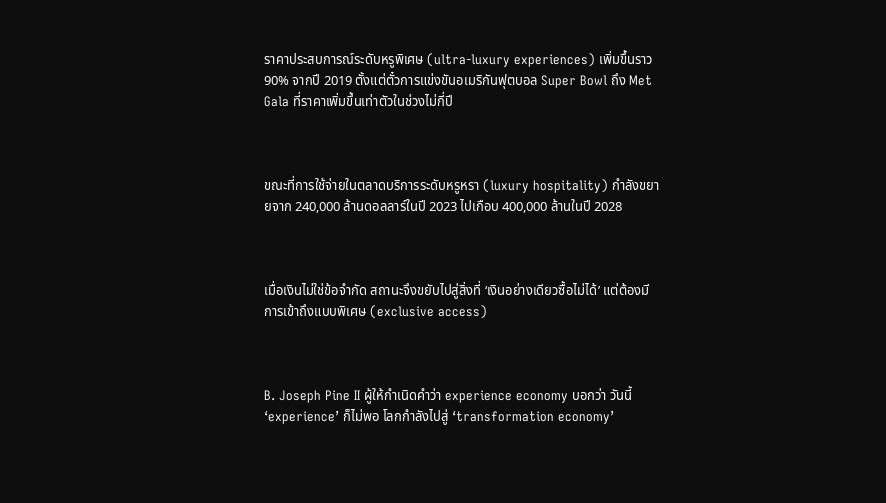ราคาประสบการณ์ระดับหรูพิเศษ (ultra-luxury experiences) เพิ่มขึ้นราว 90% จากปี 2019 ตั้งแต่ตั๋วการแข่งขันอเมริกันฟุตบอล Super Bowl ถึง Met Gala ที่ราคาเพิ่มขึ้นเท่าตัวในช่วงไม่กี่ปี



ขณะที่การใช้จ่ายในตลาดบริการระดับหรูหรา (luxury hospitality) กำลังขยายจาก 240,000 ล้านดอลลาร์ในปี 2023 ไปเกือบ 400,000 ล้านในปี 2028



เมื่อเงินไม่ใช่ข้อจำกัด สถานะจึงขยับไปสู่สิ่งที่ ‘เงินอย่างเดียวซื้อไม่ได้’ แต่ต้องมีการเข้าถึงแบบพิเศษ (exclusive access)



B. Joseph Pine II ผู้ให้กำเนิดคำว่า experience economy บอกว่า วันนี้ ‘experience’ ก็ไม่พอ โลกกำลังไปสู่ ‘transformation economy’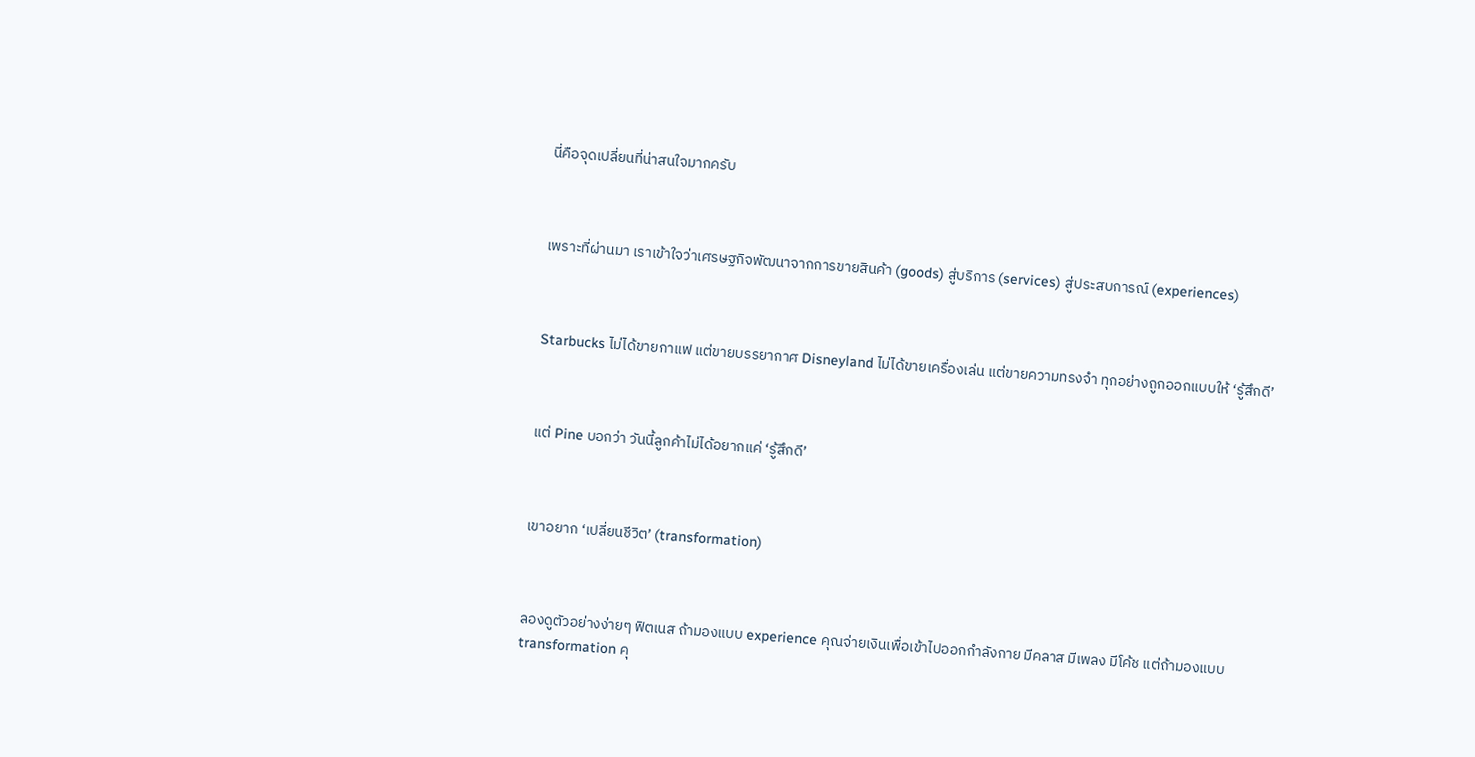นี่คือจุดเปลี่ยนที่น่าสนใจมากครับ



เพราะที่ผ่านมา เราเข้าใจว่าเศรษฐกิจพัฒนาจากการขายสินค้า (goods) สู่บริการ (services) สู่ประสบการณ์ (experiences)



Starbucks ไม่ได้ขายกาแฟ แต่ขายบรรยากาศ Disneyland ไม่ได้ขายเครื่องเล่น แต่ขายความทรงจำ ทุกอย่างถูกออกแบบให้ ‘รู้สึกดี’



แต่ Pine บอกว่า วันนี้ลูกค้าไม่ได้อยากแค่ ‘รู้สึกดี’



เขาอยาก ‘เปลี่ยนชีวิต’ (transformation)



ลองดูตัวอย่างง่ายๆ ฟิตเนส ถ้ามองแบบ experience คุณจ่ายเงินเพื่อเข้าไปออกกำลังกาย มีคลาส มีเพลง มีโค้ช แต่ถ้ามองแบบ transformation คุ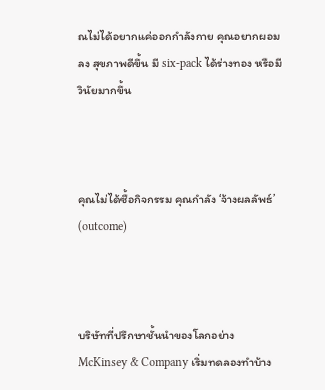ณไม่ได้อยากแค่ออกกำลังกาย คุณอยากผอมลง สุขภาพดีขึ้น มี six-pack ได้ร่างทอง หรือมีวินัยมากขึ้น



คุณไม่ได้ซื้อกิจกรรม คุณกำลัง ‘จ้างผลลัพธ์’ (outcome)



บริษัทที่ปรึกษาชั้นนำของโลกอย่าง McKinsey & Company เริ่มทดลองทำบ้าง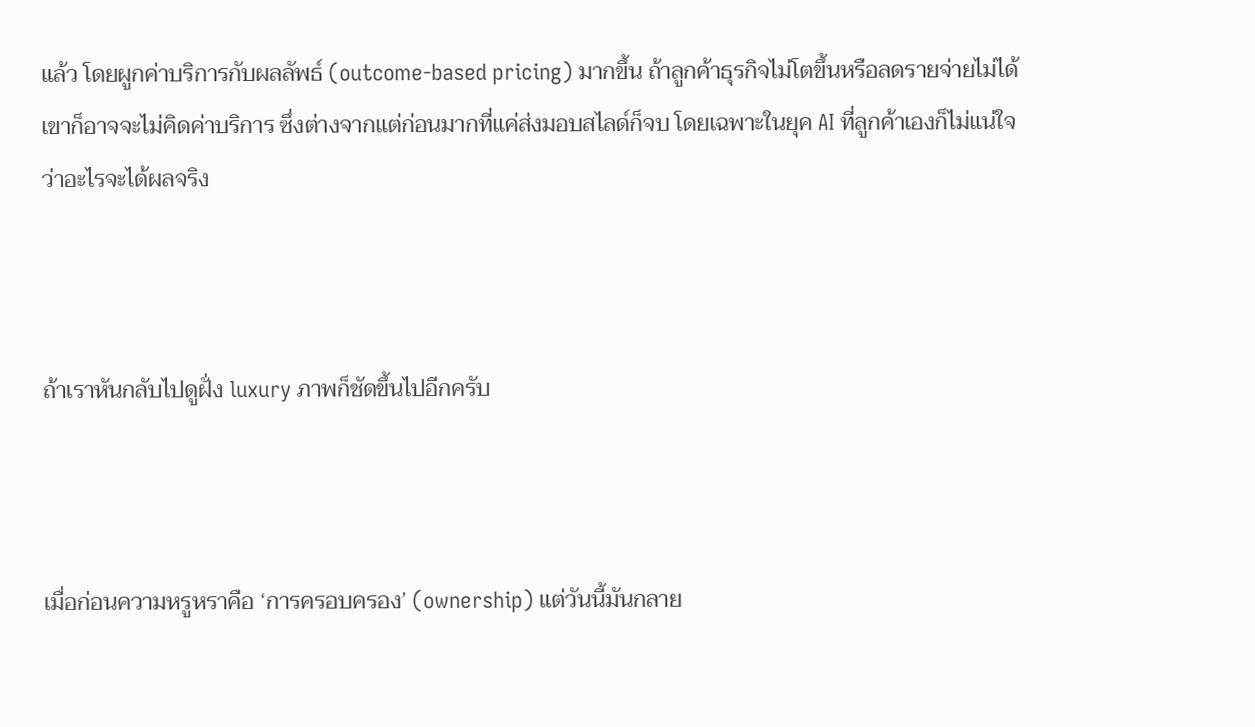แล้ว โดยผูกค่าบริการกับผลลัพธ์ (outcome-based pricing) มากขึ้น ถ้าลูกค้าธุรกิจไม่โตขึ้นหรือลดรายจ่ายไม่ได้ เขาก็อาจจะไม่คิดค่าบริการ ซึ่งต่างจากแต่ก่อนมากที่แค่ส่งมอบสไลด์ก็จบ โดยเฉพาะในยุค AI ที่ลูกค้าเองก็ไม่แน่ใจว่าอะไรจะได้ผลจริง



ถ้าเราหันกลับไปดูฝั่ง luxury ภาพก็ชัดขึ้นไปอีกครับ



เมื่อก่อนความหรูหราคือ ‘การครอบครอง’ (ownership) แต่วันนี้มันกลาย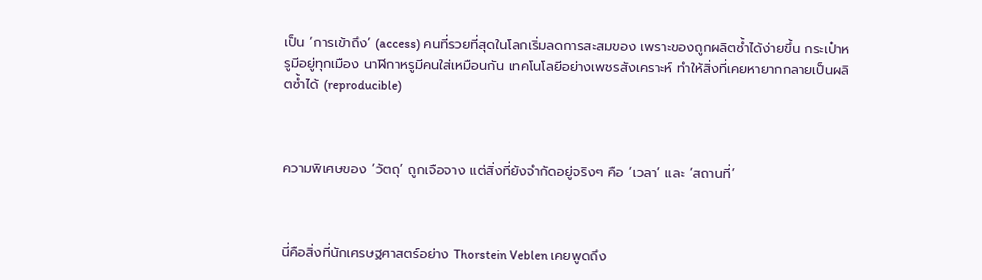เป็น ‘การเข้าถึง’ (access) คนที่รวยที่สุดในโลกเริ่มลดการสะสมของ เพราะของถูกผลิตซ้ำได้ง่ายขึ้น กระเป๋าหรูมีอยู่ทุกเมือง นาฬิกาหรูมีคนใส่เหมือนกัน เทคโนโลยีอย่างเพชรสังเคราะห์ ทำให้สิ่งที่เคยหายากกลายเป็นผลิตซ้ำได้ (reproducible)



ความพิเศษของ ‘วัตถุ’ ถูกเจือจาง แต่สิ่งที่ยังจำกัดอยู่จริงๆ คือ ‘เวลา’ และ ‘สถานที่’



นี่คือสิ่งที่นักเศรษฐศาสตร์อย่าง Thorstein Veblen เคยพูดถึง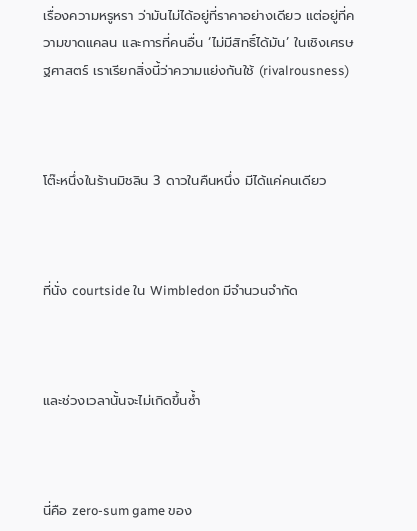เรื่องความหรูหรา ว่ามันไม่ได้อยู่ที่ราคาอย่างเดียว แต่อยู่ที่ความขาดแคลน และการที่คนอื่น ‘ไม่มีสิทธิ์ได้มัน’ ในเชิงเศรษฐศาสตร์ เราเรียกสิ่งนี้ว่าความแย่งกันใช้ (rivalrousness)



โต๊ะหนึ่งในร้านมิชลิน 3 ดาวในคืนหนึ่ง มีได้แค่คนเดียว



ที่นั่ง courtside ใน Wimbledon มีจำนวนจำกัด



และช่วงเวลานั้นจะไม่เกิดขึ้นซ้ำ



นี่คือ zero-sum game ของ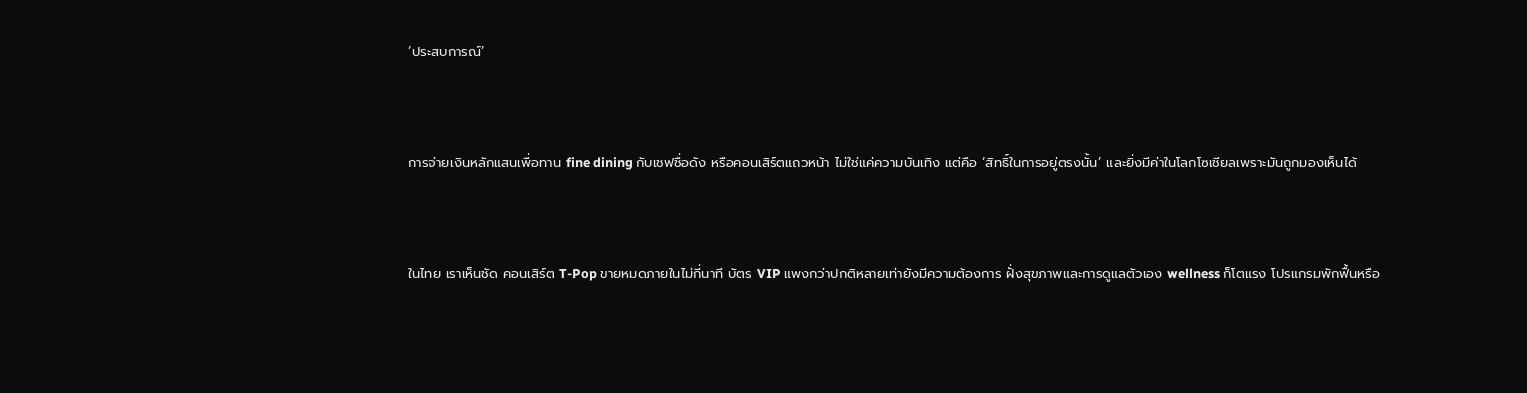‘ประสบการณ์’



การจ่ายเงินหลักแสนเพื่อทาน fine dining กับเชฟชื่อดัง หรือคอนเสิร์ตแถวหน้า ไม่ใช่แค่ความบันเทิง แต่คือ ‘สิทธิ์ในการอยู่ตรงนั้น’ และยิ่งมีค่าในโลกโซเชียลเพราะมันถูกมองเห็นได้



ในไทย เราเห็นชัด คอนเสิร์ต T-Pop ขายหมดภายในไม่กี่นาที บัตร VIP แพงกว่าปกติหลายเท่ายังมีความต้องการ ฝั่งสุขภาพและการดูแลตัวเอง wellness ก็โตแรง โปรแกรมพักฟื้นหรือ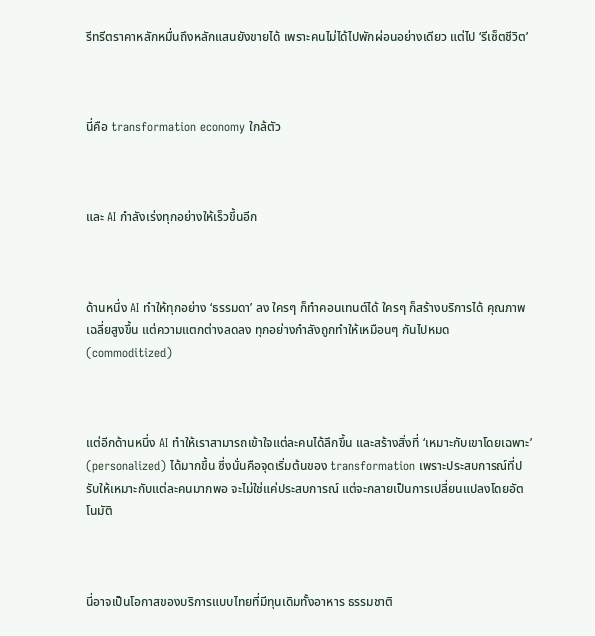รีทรีตราคาหลักหมื่นถึงหลักแสนยังขายได้ เพราะคนไม่ได้ไปพักผ่อนอย่างเดียว แต่ไป ‘รีเซ็ตชีวิต’



นี่คือ transformation economy ใกล้ตัว



และ AI กำลังเร่งทุกอย่างให้เร็วขึ้นอีก



ด้านหนึ่ง AI ทำให้ทุกอย่าง ‘ธรรมดา’ ลง ใครๆ ก็ทำคอนเทนต์ได้ ใครๆ ก็สร้างบริการได้ คุณภาพเฉลี่ยสูงขึ้น แต่ความแตกต่างลดลง ทุกอย่างกำลังถูกทำให้เหมือนๆ กันไปหมด (commoditized)



แต่อีกด้านหนึ่ง AI ทำให้เราสามารถเข้าใจแต่ละคนได้ลึกขึ้น และสร้างสิ่งที่ ‘เหมาะกับเขาโดยเฉพาะ’ (personalized) ได้มากขึ้น ซึ่งนั่นคือจุดเริ่มต้นของ transformation เพราะประสบการณ์ที่ปรับให้เหมาะกับแต่ละคนมากพอ จะไม่ใช่แค่ประสบการณ์ แต่จะกลายเป็นการเปลี่ยนแปลงโดยอัตโนมัติ



นี่อาจเป็นโอกาสของบริการแบบไทยที่มีทุนเดิมทั้งอาหาร ธรรมชาติ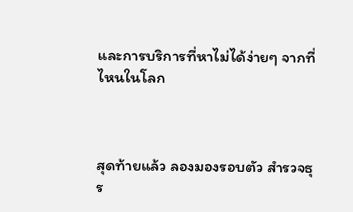และการบริการที่หาไม่ได้ง่ายๆ จากที่ไหนในโลก



สุดท้ายแล้ว ลองมองรอบตัว สำรวจธุร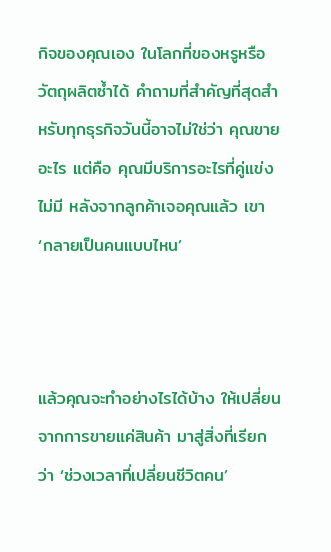กิจของคุณเอง ในโลกที่ของหรูหรือวัตถุผลิตซ้ำได้ คำถามที่สำคัญที่สุดสำหรับทุกธุรกิจวันนี้อาจไม่ใช่ว่า คุณขายอะไร แต่คือ คุณมีบริการอะไรที่คู่แข่งไม่มี หลังจากลูกค้าเจอคุณแล้ว เขา ‘กลายเป็นคนแบบไหน’



แล้วคุณจะทำอย่างไรได้บ้าง ให้เปลี่ยนจากการขายแค่สินค้า มาสู่สิ่งที่เรียกว่า ‘ช่วงเวลาที่เปลี่ยนชีวิตคน’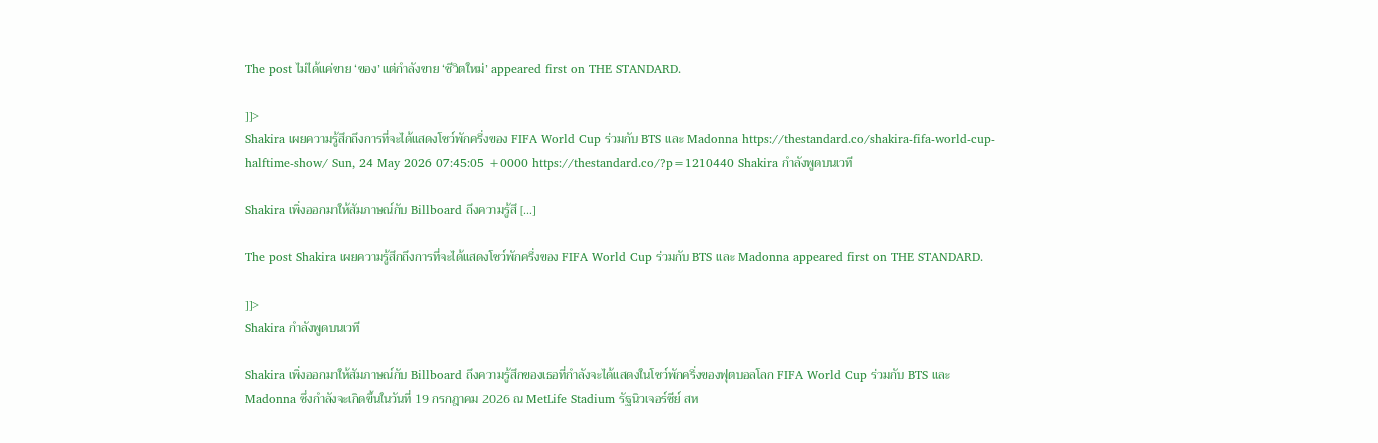The post ไม่ได้แค่ขาย ‘ของ’ แต่กำลังขาย ‘ชีวิตใหม่’ appeared first on THE STANDARD.

]]>
Shakira เผยความรู้สึกถึงการที่จะได้แสดงโชว์พักครึ่งของ FIFA World Cup ร่วมกับ BTS และ Madonna https://thestandard.co/shakira-fifa-world-cup-halftime-show/ Sun, 24 May 2026 07:45:05 +0000 https://thestandard.co/?p=1210440 Shakira กำลังพูดบนเวที

Shakira เพิ่งออกมาให้สัมภาษณ์กับ Billboard ถึงความรู้สึ […]

The post Shakira เผยความรู้สึกถึงการที่จะได้แสดงโชว์พักครึ่งของ FIFA World Cup ร่วมกับ BTS และ Madonna appeared first on THE STANDARD.

]]>
Shakira กำลังพูดบนเวที

Shakira เพิ่งออกมาให้สัมภาษณ์กับ Billboard ถึงความรู้สึกของเธอที่กำลังจะได้แสดงในโชว์พักครึ่งของฟุตบอลโลก FIFA World Cup ร่วมกับ BTS และ Madonna ซึ่งกำลังจะเกิดขึ้นในวันที่ 19 กรกฎาคม 2026 ณ MetLife Stadium รัฐนิวเจอร์ซีย์ สห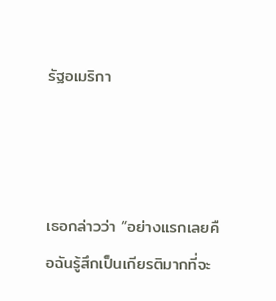รัฐอเมริกา



เธอกล่าวว่า “อย่างแรกเลยคือฉันรู้สึกเป็นเกียรติมากที่จะ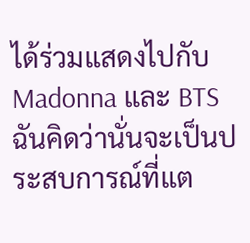ได้ร่วมแสดงไปกับ Madonna และ BTS ฉันคิดว่านั่นจะเป็นประสบการณ์ที่แต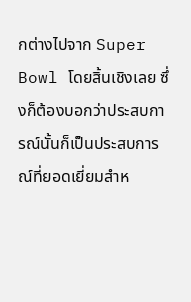กต่างไปจาก Super Bowl โดยสิ้นเชิงเลย ซึ่งก็ต้องบอกว่าประสบการณ์นั้นก็เป็นประสบการณ์ที่ยอดเยี่ยมสำห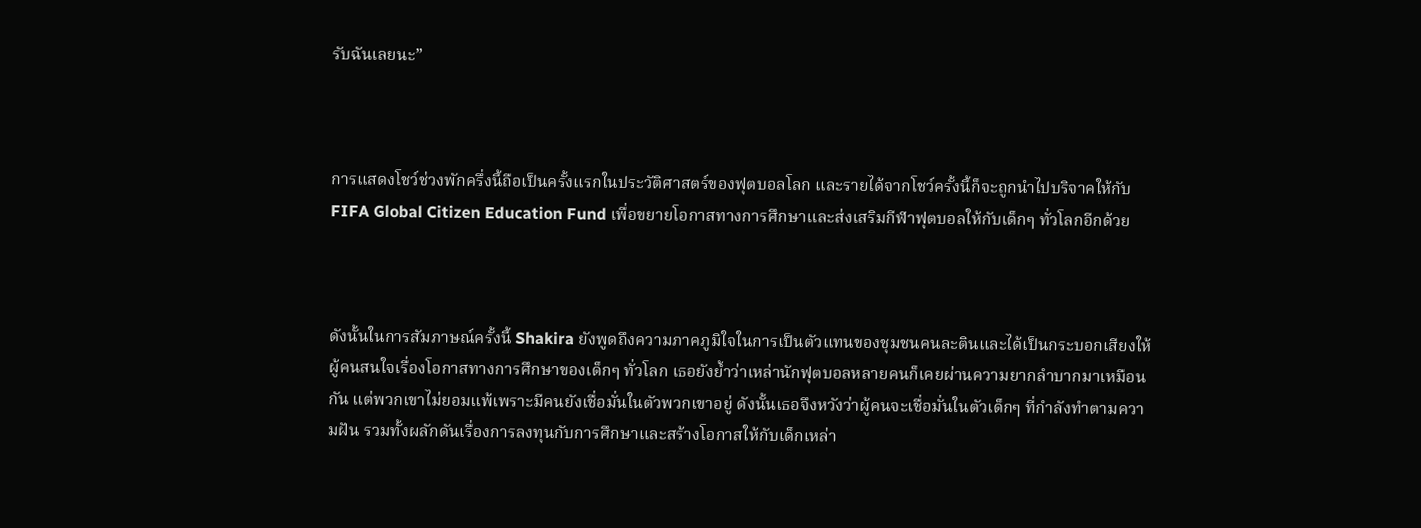รับฉันเลยนะ”



การแสดงโชว์ช่วงพักครึ่งนี้ถือเป็นครั้งแรกในประวัติศาสตร์ของฟุตบอลโลก และรายได้จากโชว์ครั้งนี้ก็จะถูกนำไปบริจาคให้กับ FIFA Global Citizen Education Fund เพื่อขยายโอกาสทางการศึกษาและส่งเสริมกีฬาฟุตบอลให้กับเด็กๆ ทั่วโลกอีกด้วย



ดังนั้นในการสัมภาษณ์ครั้งนี้ Shakira ยังพูดถึงความภาคภูมิใจในการเป็นตัวแทนของชุมชนคนละตินและได้เป็นกระบอกเสียงให้ผู้คนสนใจเรื่องโอกาสทางการศึกษาของเด็กๆ ทั่วโลก เธอยังย้ำว่าเหล่านักฟุตบอลหลายคนก็เคยผ่านความยากลำบากมาเหมือนกัน แต่พวกเขาไม่ยอมแพ้เพราะมีคนยังเชื่อมั่นในตัวพวกเขาอยู่ ดังนั้นเธอจึงหวังว่าผู้คนจะเชื่อมั่นในตัวเด็กๆ ที่กำลังทำตามความฝัน รวมทั้งผลักดันเรื่องการลงทุนกับการศึกษาและสร้างโอกาสให้กับเด็กเหล่า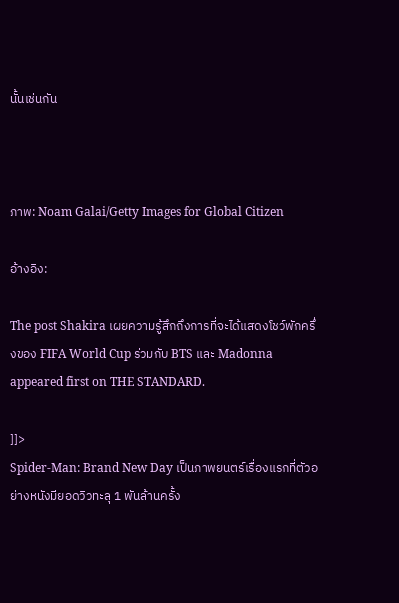นั้นเช่นกัน



ภาพ: Noam Galai/Getty Images for Global Citizen

อ้างอิง:

The post Shakira เผยความรู้สึกถึงการที่จะได้แสดงโชว์พักครึ่งของ FIFA World Cup ร่วมกับ BTS และ Madonna appeared first on THE STANDARD.

]]>
Spider-Man: Brand New Day เป็นภาพยนตร์เรื่องแรกที่ตัวอย่างหนังมียอดวิวทะลุ 1 พันล้านครั้ง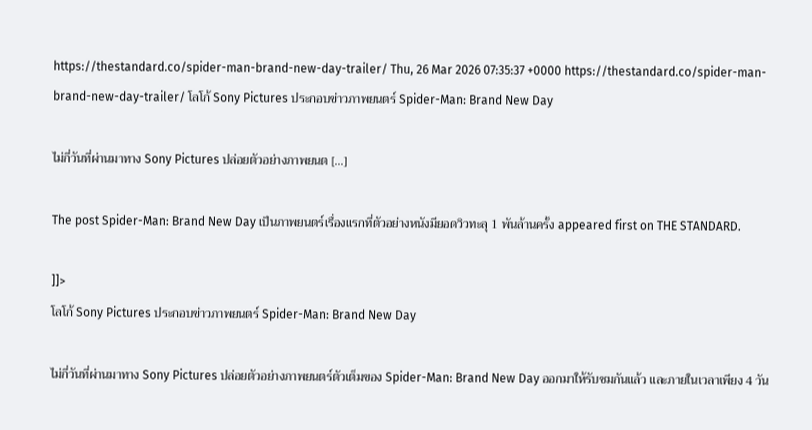https://thestandard.co/spider-man-brand-new-day-trailer/ Thu, 26 Mar 2026 07:35:37 +0000 https://thestandard.co/spider-man-brand-new-day-trailer/ โลโก้ Sony Pictures ประกอบข่าวภาพยนตร์ Spider-Man: Brand New Day

ไม่กี่วันที่ผ่านมาทาง Sony Pictures ปล่อยตัวอย่างภาพยนต […]

The post Spider-Man: Brand New Day เป็นภาพยนตร์เรื่องแรกที่ตัวอย่างหนังมียอดวิวทะลุ 1 พันล้านครั้ง appeared first on THE STANDARD.

]]>
โลโก้ Sony Pictures ประกอบข่าวภาพยนตร์ Spider-Man: Brand New Day

ไม่กี่วันที่ผ่านมาทาง Sony Pictures ปล่อยตัวอย่างภาพยนตร์ตัวเต็มของ Spider-Man: Brand New Day ออกมาให้รับชมกันแล้ว และภายในเวลาเพียง 4 วัน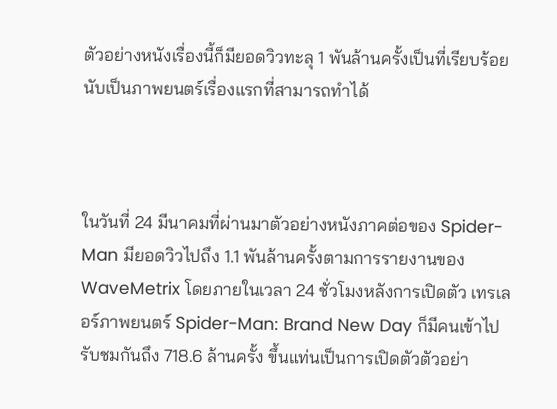ตัวอย่างหนังเรื่องนี้ก็มียอดวิวทะลุ 1 พันล้านครั้งเป็นที่เรียบร้อย นับเป็นภาพยนตร์เรื่องแรกที่สามารถทำได้



ในวันที่ 24 มีนาคมที่ผ่านมาตัวอย่างหนังภาคต่อของ Spider-Man มียอดวิวไปถึง 1.1 พันล้านครั้งตามการรายงานของ WaveMetrix โดยภายในเวลา 24 ชั่วโมงหลังการเปิดตัว เทรเลอร์ภาพยนตร์ Spider-Man: Brand New Day ก็มีคนเข้าไปรับชมกันถึง 718.6 ล้านครั้ง ขึ้นแท่นเป็นการเปิดตัวตัวอย่า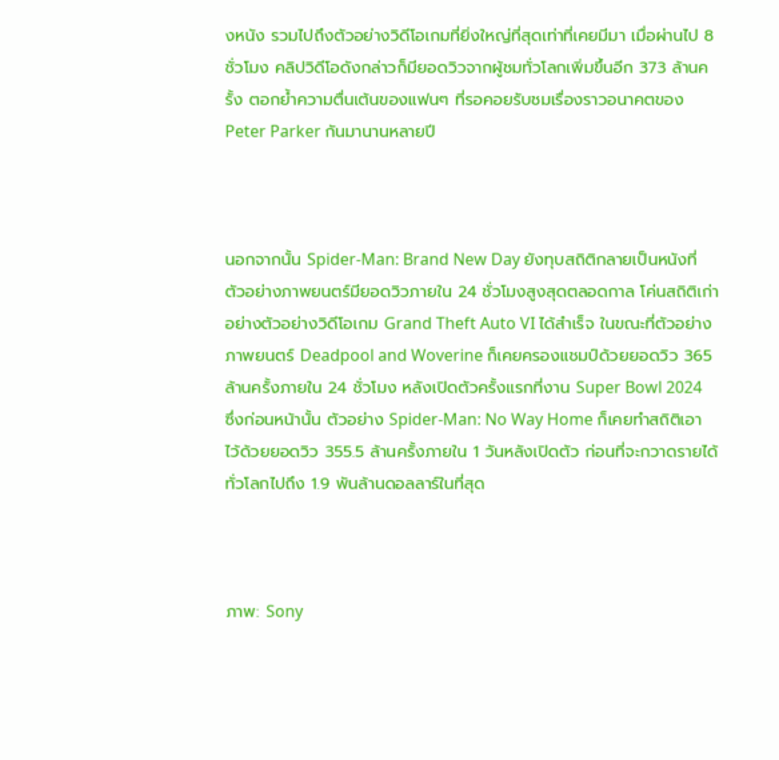งหนัง รวมไปถึงตัวอย่างวิดีโอเกมที่ยิ่งใหญ่ที่สุดเท่าที่เคยมีมา เมื่อผ่านไป 8 ชั่วโมง คลิปวิดีโอดังกล่าวก็มียอดวิวจากผู้ชมทั่วโลกเพิ่มขึ้นอีก 373 ล้านครั้ง ตอกย้ำความตื่นเต้นของแฟนๆ ที่รอคอยรับชมเรื่องราวอนาคตของ Peter Parker กันมานานหลายปี



นอกจากนั้น Spider-Man: Brand New Day ยังทุบสถิติกลายเป็นหนังที่ตัวอย่างภาพยนตร์มียอดวิวภายใน 24 ชั่วโมงสูงสุดตลอดกาล โค่นสถิติเก่าอย่างตัวอย่างวิดีโอเกม Grand Theft Auto VI ได้สำเร็จ ในขณะที่ตัวอย่างภาพยนตร์ Deadpool and Woverine ก็เคยครองแชมป์ด้วยยอดวิว 365 ล้านครั้งภายใน 24 ชั่วโมง หลังเปิดตัวครั้งแรกที่งาน Super Bowl 2024 ซึ่งก่อนหน้านั้น ตัวอย่าง Spider-Man: No Way Home ก็เคยทำสถิติเอาไว้ด้วยยอดวิว 355.5 ล้านครั้งภายใน 1 วันหลังเปิดตัว ก่อนที่จะกวาดรายได้ทั่วโลกไปถึง 1.9 พันล้านดอลลาร์ในที่สุด



ภาพ: Sony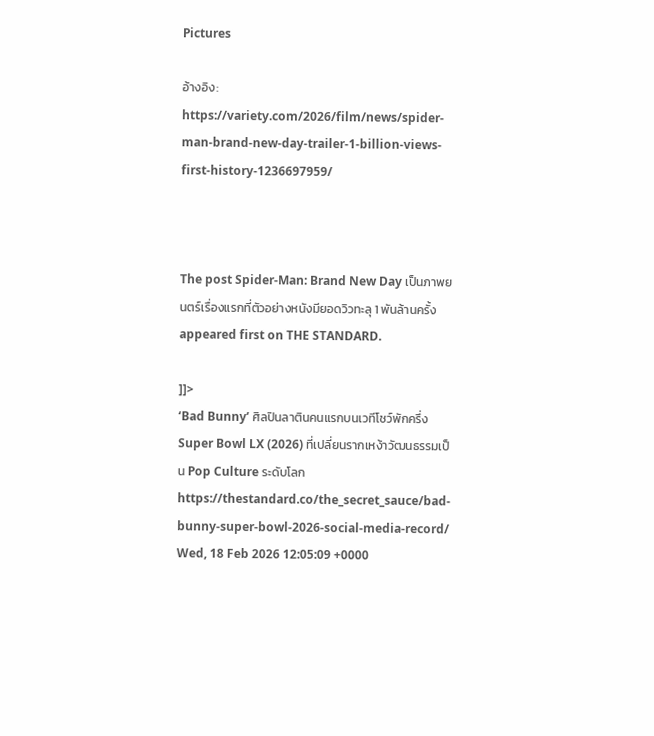Pictures

อ้างอิง: https://variety.com/2026/film/news/spider-man-brand-new-day-trailer-1-billion-views-first-history-1236697959/



The post Spider-Man: Brand New Day เป็นภาพยนตร์เรื่องแรกที่ตัวอย่างหนังมียอดวิวทะลุ 1 พันล้านครั้ง appeared first on THE STANDARD.

]]>
‘Bad Bunny’ ศิลปินลาตินคนแรกบนเวทีโชว์พักครึ่ง Super Bowl LX (2026) ที่เปลี่ยนรากเหง้าวัฒนธรรมเป็น Pop Culture ระดับโลก https://thestandard.co/the_secret_sauce/bad-bunny-super-bowl-2026-social-media-record/ Wed, 18 Feb 2026 12:05:09 +0000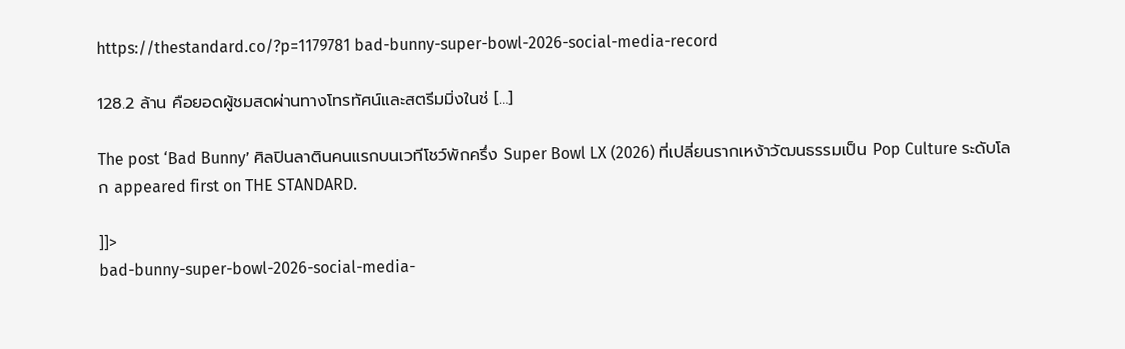https://thestandard.co/?p=1179781 bad-bunny-super-bowl-2026-social-media-record

128.2 ล้าน คือยอดผู้ชมสดผ่านทางโทรทัศน์และสตรีมมิ่งในช่ […]

The post ‘Bad Bunny’ ศิลปินลาตินคนแรกบนเวทีโชว์พักครึ่ง Super Bowl LX (2026) ที่เปลี่ยนรากเหง้าวัฒนธรรมเป็น Pop Culture ระดับโลก appeared first on THE STANDARD.

]]>
bad-bunny-super-bowl-2026-social-media-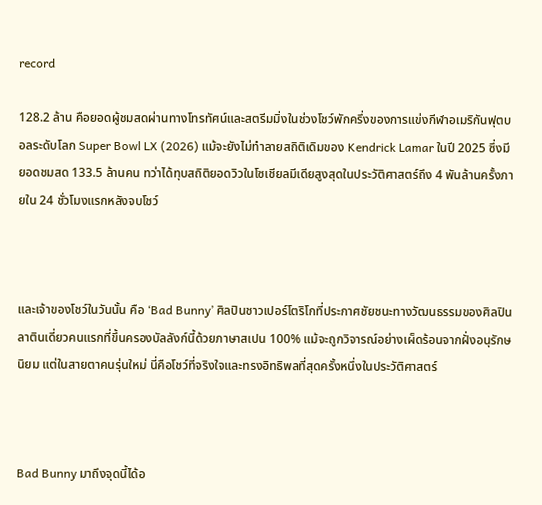record

128.2 ล้าน คือยอดผู้ชมสดผ่านทางโทรทัศน์และสตรีมมิ่งในช่วงโชว์พักครึ่งของการแข่งกีฬาอเมริกันฟุตบอลระดับโลก Super Bowl LX (2026) แม้จะยังไม่ทำลายสถิติเดิมของ Kendrick Lamar ในปี 2025 ซึ่งมียอดชมสด 133.5 ล้านคน ทว่าได้ทุบสถิติยอดวิวในโซเชียลมีเดียสูงสุดในประวัติศาสตร์ถึง 4 พันล้านครั้งภายใน 24 ชั่วโมงแรกหลังจบโชว์



และเจ้าของโชว์ในวันนั้น คือ ‘Bad Bunny’ ศิลปินชาวเปอร์โตริโกที่ประกาศชัยชนะทางวัฒนธรรมของศิลปินลาตินเดี่ยวคนแรกที่ขึ้นครองบัลลังก์นี้ด้วยภาษาสเปน 100% แม้จะถูกวิจารณ์อย่างเผ็ดร้อนจากฝั่งอนุรักษนิยม แต่ในสายตาคนรุ่นใหม่ นี่คือโชว์ที่จริงใจและทรงอิทธิพลที่สุดครั้งหนึ่งในประวัติศาสตร์



Bad Bunny มาถึงจุดนี้ได้อ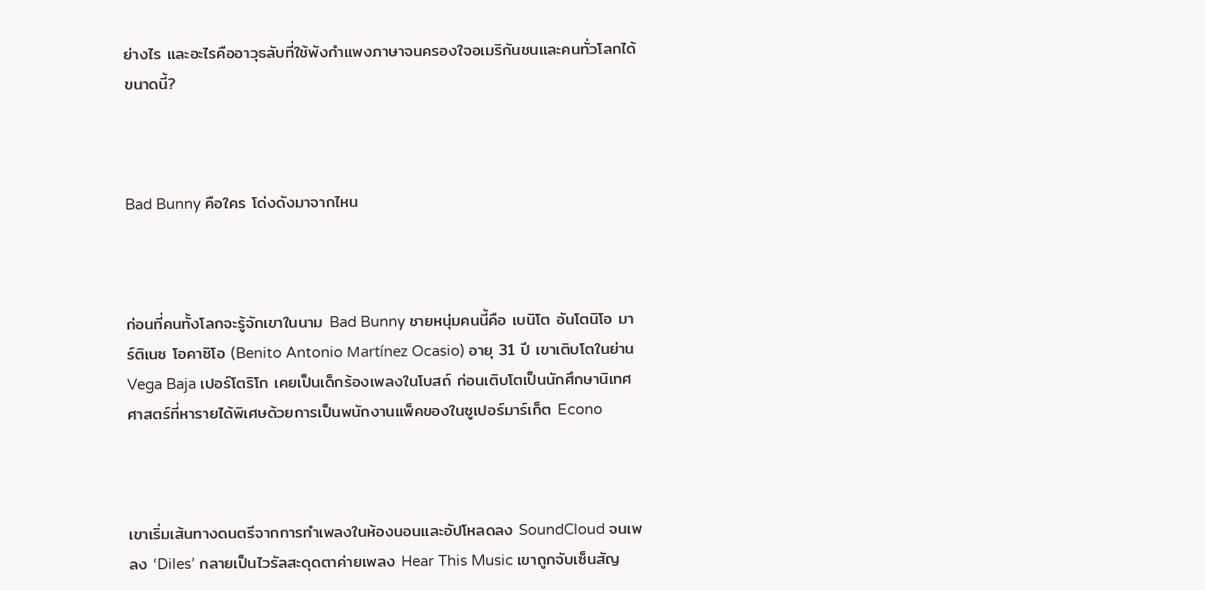ย่างไร และอะไรคืออาวุธลับที่ใช้พังกำแพงภาษาจนครองใจอเมริกันชนและคนทั่วโลกได้ขนาดนี้?



Bad Bunny คือใคร โด่งดังมาจากไหน



ก่อนที่คนทั้งโลกจะรู้จักเขาในนาม Bad Bunny ชายหนุ่มคนนี้คือ เบนิโต อันโตนิโอ มาร์ติเนซ โอคาซิโอ (Benito Antonio Martínez Ocasio) อายุ 31 ปี เขาเติบโตในย่าน Vega Baja เปอร์โตริโก เคยเป็นเด็กร้องเพลงในโบสถ์ ก่อนเติบโตเป็นนักศึกษานิเทศศาสตร์ที่หารายได้พิเศษด้วยการเป็นพนักงานแพ็คของในซูเปอร์มาร์เก็ต Econo



เขาเริ่มเส้นทางดนตรีจากการทำเพลงในห้องนอนและอัปโหลดลง SoundCloud จนเพลง ‘Diles’ กลายเป็นไวรัลสะดุดตาค่ายเพลง Hear This Music เขาถูกจับเซ็นสัญ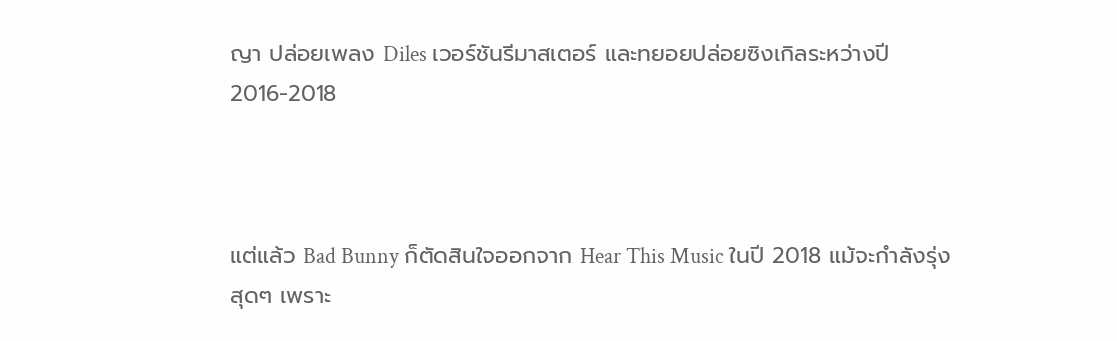ญา ปล่อยเพลง Diles เวอร์ชันรีมาสเตอร์ และทยอยปล่อยซิงเกิลระหว่างปี 2016-2018



แต่แล้ว Bad Bunny ก็ตัดสินใจออกจาก Hear This Music ในปี 2018 แม้จะกำลังรุ่งสุดๆ เพราะ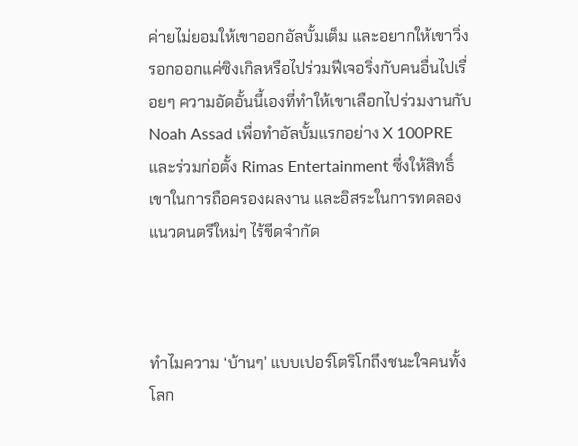ค่ายไม่ยอมให้เขาออกอัลบั้มเต็ม และอยากให้เขาวิ่งรอกออกแค่ซิงเกิลหรือไปร่วมฟีเจอริ่งกับคนอื่นไปเรื่อยๆ ความอัดอั้นนี้เองที่ทำให้เขาเลือกไปร่วมงานกับ Noah Assad เพื่อทำอัลบั้มแรกอย่าง X 100PRE และร่วมก่อตั้ง Rimas Entertainment ซึ่งให้สิทธิ์เขาในการถือครองผลงาน และอิสระในการทดลองแนวดนตรีใหม่ๆ ไร้ขีดจำกัด



ทำไมความ ‘บ้านๆ’ แบบเปอร์โตริโกถึงชนะใจคนทั้งโลก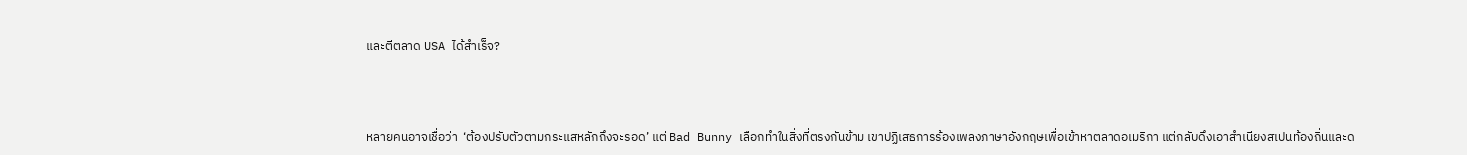และตีตลาด USA ได้สำเร็จ?



หลายคนอาจเชื่อว่า  ‘ต้องปรับตัวตามกระแสหลักถึงจะรอด’ แต่ Bad Bunny เลือกทำในสิ่งที่ตรงกันข้าม เขาปฏิเสธการร้องเพลงภาษาอังกฤษเพื่อเข้าหาตลาดอเมริกา แต่กลับดึงเอาสำเนียงสเปนท้องถิ่นและด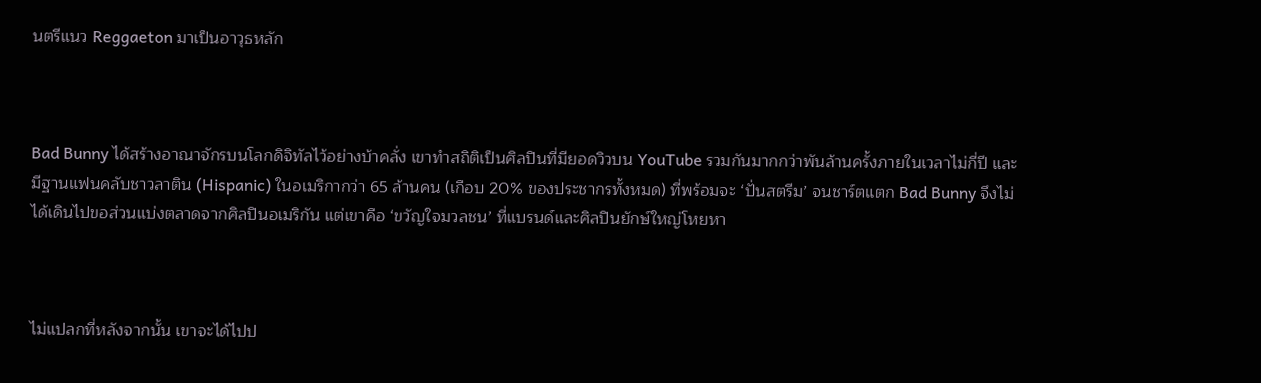นตรีแนว Reggaeton มาเป็นอาวุธหลัก



Bad Bunny ได้สร้างอาณาจักรบนโลกดิจิทัลไว้อย่างบ้าคลั่ง เขาทำสถิติเป็นศิลปินที่มียอดวิวบน YouTube รวมกันมากกว่าพันล้านครั้งภายในเวลาไม่กี่ปี และมีฐานแฟนคลับชาวลาติน (Hispanic) ในอเมริกากว่า 65 ล้านคน (เกือบ 20% ของประชากรทั้งหมด) ที่พร้อมจะ ‘ปั่นสตรีม’ จนชาร์ตแตก Bad Bunny จึงไม่ได้เดินไปขอส่วนแบ่งตลาดจากศิลปินอเมริกัน แต่เขาคือ ‘ขวัญใจมวลชน’ ที่แบรนด์และศิลปินยักษ์ใหญ่โหยหา



ไม่แปลกที่หลังจากนั้น เขาจะได้ไปป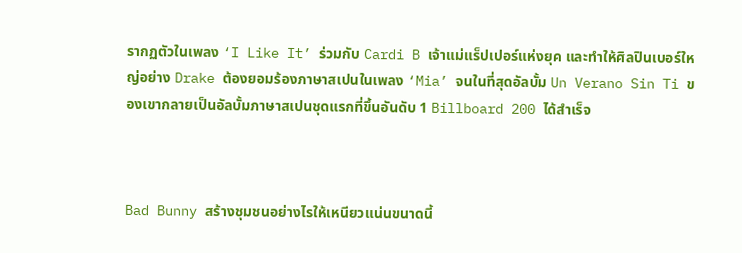รากฏตัวในเพลง ‘I Like It’ ร่วมกับ Cardi B เจ้าแม่แร็ปเปอร์แห่งยุค และทำให้ศิลปินเบอร์ใหญ่อย่าง Drake ต้องยอมร้องภาษาสเปนในเพลง ‘Mia’ จนในที่สุดอัลบั้ม Un Verano Sin Ti ของเขากลายเป็นอัลบั้มภาษาสเปนชุดแรกที่ขึ้นอันดับ 1 Billboard 200 ได้สำเร็จ



Bad Bunny สร้างชุมชนอย่างไรให้เหนียวแน่นขนาดนี้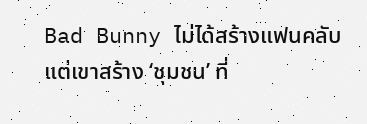Bad Bunny ไม่ได้สร้างแฟนคลับ แต่เขาสร้าง ‘ชุมชน’ ที่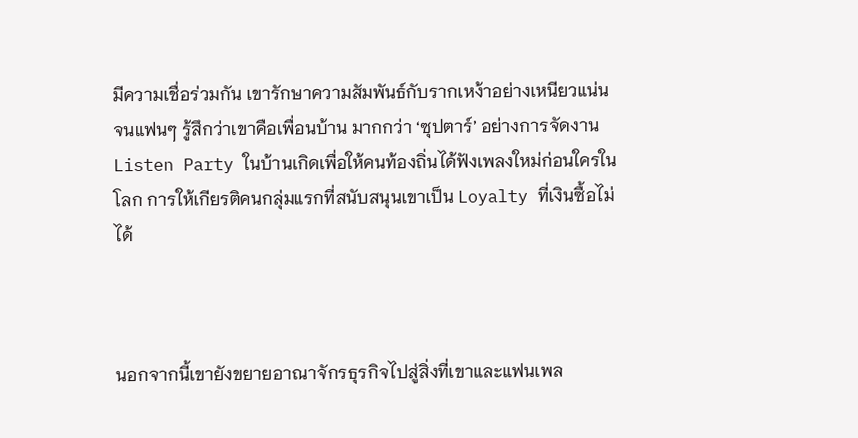มีความเชื่อร่วมกัน เขารักษาความสัมพันธ์กับรากเหง้าอย่างเหนียวแน่นจนแฟนๆ รู้สึกว่าเขาคือเพื่อนบ้าน มากกว่า ‘ซุปตาร์’ อย่างการจัดงาน Listen Party ในบ้านเกิดเพื่อให้คนท้องถิ่นได้ฟังเพลงใหม่ก่อนใครในโลก การให้เกียรติคนกลุ่มแรกที่สนับสนุนเขาเป็น Loyalty ที่เงินซื้อไม่ได้



นอกจากนี้เขายังขยายอาณาจักรธุรกิจไปสู่สิ่งที่เขาและแฟนเพล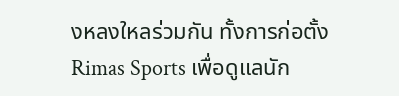งหลงใหลร่วมกัน ทั้งการก่อตั้ง Rimas Sports เพื่อดูแลนัก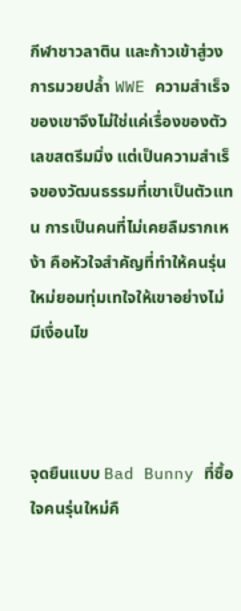กีฬาชาวลาติน และก้าวเข้าสู่วงการมวยปล้ำ WWE ความสำเร็จของเขาจึงไม่ใช่แค่เรื่องของตัวเลขสตรีมมิ่ง แต่เป็นความสำเร็จของวัฒนธรรมที่เขาเป็นตัวแทน การเป็นคนที่ไม่เคยลืมรากเหง้า คือหัวใจสำคัญที่ทำให้คนรุ่นใหม่ยอมทุ่มเทใจให้เขาอย่างไม่มีเงื่อนไข



จุดยืนแบบ Bad Bunny ที่ซื้อใจคนรุ่นใหม่คื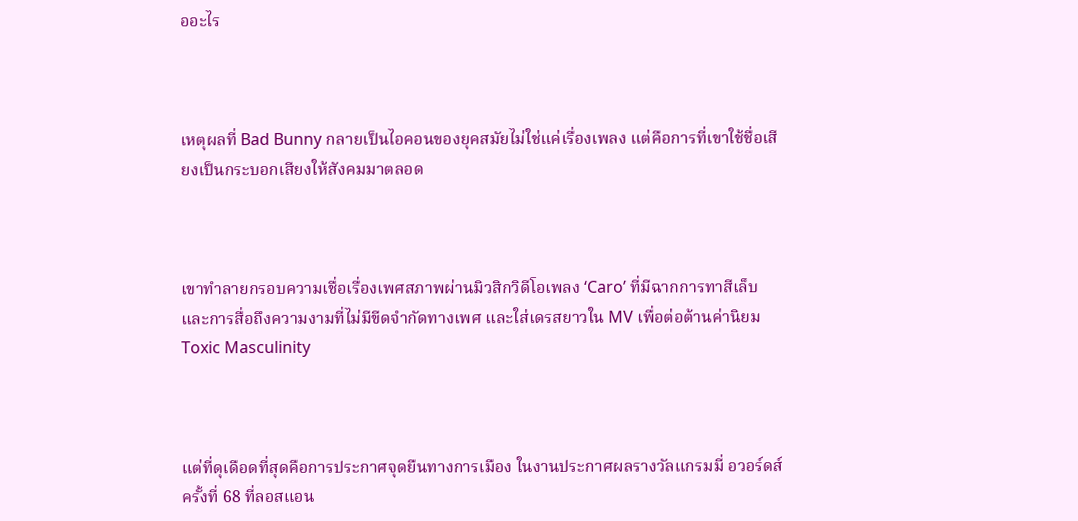ออะไร



เหตุผลที่ Bad Bunny กลายเป็นไอคอนของยุคสมัยไม่ใช่แค่เรื่องเพลง แต่คือการที่เขาใช้ชื่อเสียงเป็นกระบอกเสียงให้สังคมมาตลอด



เขาทำลายกรอบความเชื่อเรื่องเพศสภาพผ่านมิวสิกวิดีโอเพลง ‘Caro’ ที่มีฉากการทาสีเล็บและการสื่อถึงความงามที่ไม่มีขีดจำกัดทางเพศ และใส่เดรสยาวใน MV เพื่อต่อต้านค่านิยม Toxic Masculinity



แต่ที่ดุเดือดที่สุดคือการประกาศจุดยืนทางการเมือง ในงานประกาศผลรางวัลแกรมมี่ อวอร์ดส์ ครั้งที่ 68 ที่ลอสแอน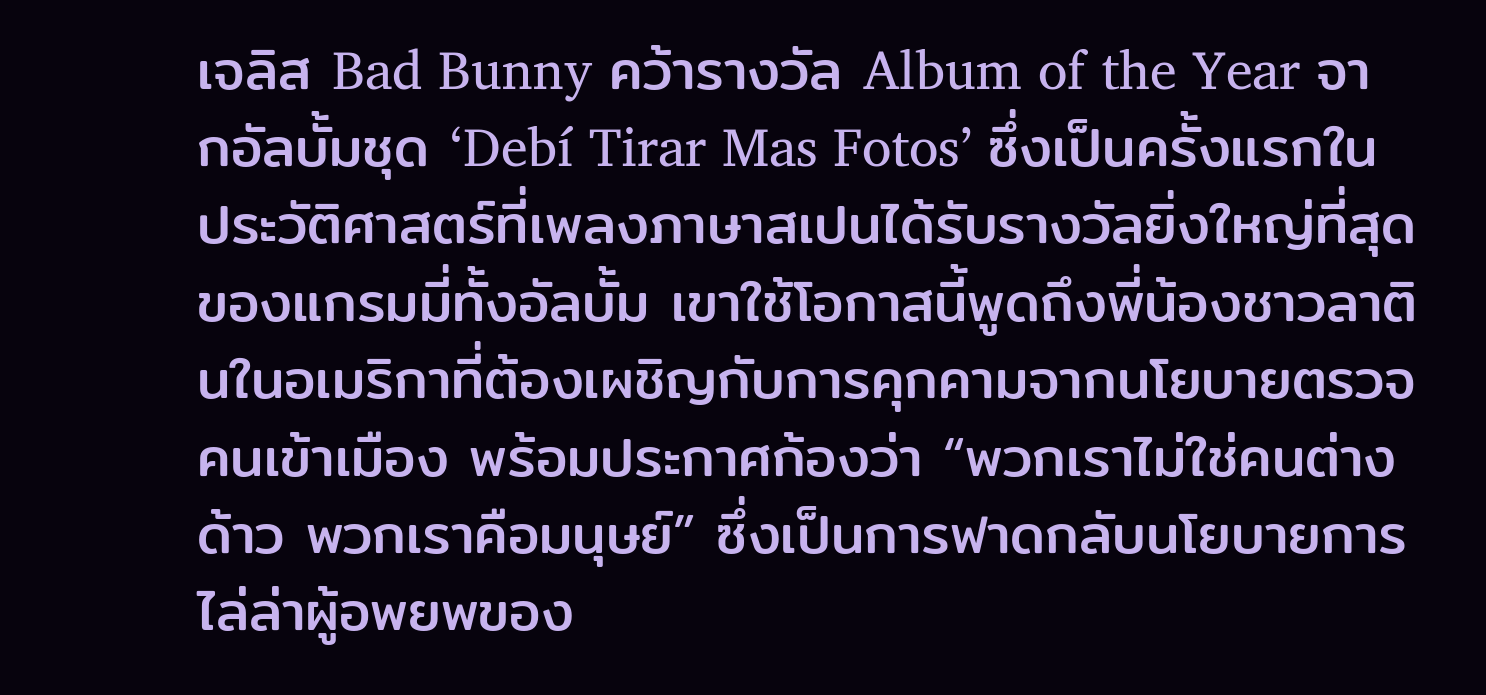เจลิส Bad Bunny คว้ารางวัล Album of the Year จากอัลบั้มชุด ‘Debí Tirar Mas Fotos’ ซึ่งเป็นครั้งแรกในประวัติศาสตร์ที่เพลงภาษาสเปนได้รับรางวัลยิ่งใหญ่ที่สุดของแกรมมี่ทั้งอัลบั้ม เขาใช้โอกาสนี้พูดถึงพี่น้องชาวลาตินในอเมริกาที่ต้องเผชิญกับการคุกคามจากนโยบายตรวจคนเข้าเมือง พร้อมประกาศก้องว่า “พวกเราไม่ใช่คนต่างด้าว พวกเราคือมนุษย์” ซึ่งเป็นการฟาดกลับนโยบายการไล่ล่าผู้อพยพของ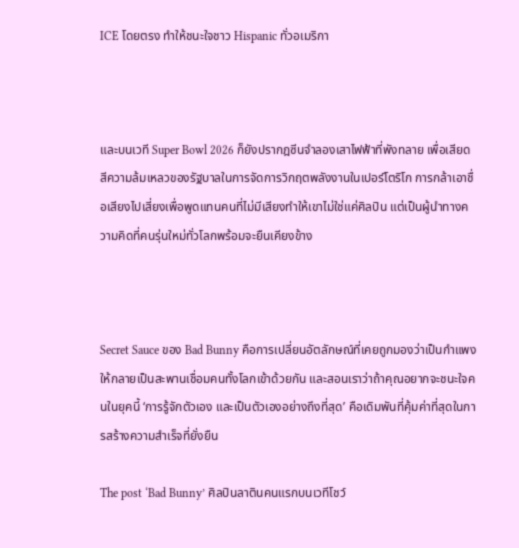ICE โดยตรง ทำให้ชนะใจชาว Hispanic ทั่วอเมริกา



และบนเวที Super Bowl 2026 ก็ยังปรากฎซีนจำลองเสาไฟฟ้าที่พังทลาย เพื่อเสียดสีความล้มเหลวของรัฐบาลในการจัดการวิกฤตพลังงานในเปอร์โตริโก การกล้าเอาชื่อเสียงไปเสี่ยงเพื่อพูดแทนคนที่ไม่มีเสียงทำให้เขาไม่ใช่แค่ศิลปิน แต่เป็นผู้นำทางความคิดที่คนรุ่นใหม่ทั่วโลกพร้อมจะยืนเคียงข้าง



Secret Sauce ของ Bad Bunny คือการเปลี่ยนอัตลักษณ์ที่เคยถูกมองว่าเป็นกำแพงให้กลายเป็นสะพานเชื่อมคนทั้งโลกเข้าด้วยกัน และสอนเราว่าถ้าคุณอยากจะชนะใจคนในยุคนี้ ‘การรู้จักตัวเอง และเป็นตัวเองอย่างถึงที่สุด’ คือเดิมพันที่คุ้มค่าที่สุดในการสร้างความสำเร็จที่ยั่งยืน

The post ‘Bad Bunny’ ศิลปินลาตินคนแรกบนเวทีโชว์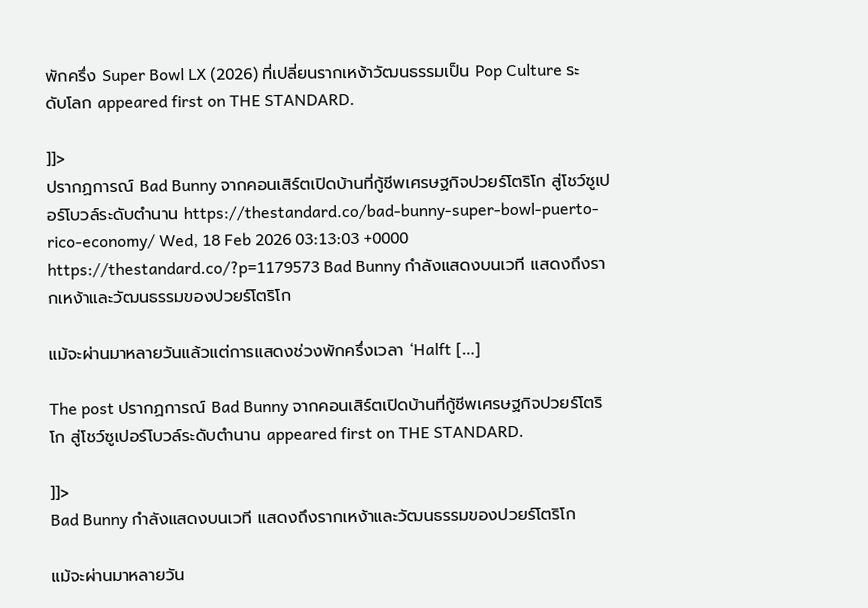พักครึ่ง Super Bowl LX (2026) ที่เปลี่ยนรากเหง้าวัฒนธรรมเป็น Pop Culture ระดับโลก appeared first on THE STANDARD.

]]>
ปรากฏการณ์ Bad Bunny จากคอนเสิร์ตเปิดบ้านที่กู้ชีพเศรษฐกิจปวยร์โตริโก สู่โชว์ซูเปอร์โบวล์ระดับตำนาน https://thestandard.co/bad-bunny-super-bowl-puerto-rico-economy/ Wed, 18 Feb 2026 03:13:03 +0000 https://thestandard.co/?p=1179573 Bad Bunny กำลังแสดงบนเวที แสดงถึงรากเหง้าและวัฒนธรรมของปวยร์โตริโก

แม้จะผ่านมาหลายวันแล้วแต่การแสดงช่วงพักครึ่งเวลา ‘Halft […]

The post ปรากฏการณ์ Bad Bunny จากคอนเสิร์ตเปิดบ้านที่กู้ชีพเศรษฐกิจปวยร์โตริโก สู่โชว์ซูเปอร์โบวล์ระดับตำนาน appeared first on THE STANDARD.

]]>
Bad Bunny กำลังแสดงบนเวที แสดงถึงรากเหง้าและวัฒนธรรมของปวยร์โตริโก

แม้จะผ่านมาหลายวัน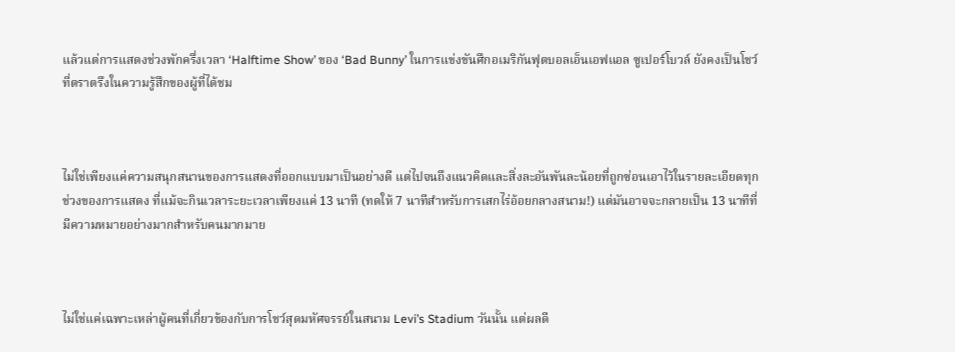แล้วแต่การแสดงช่วงพักครึ่งเวลา ‘Halftime Show’ ของ ‘Bad Bunny’ ในการแข่งขันศึกอเมริกันฟุตบอลเอ็นเอฟแอล ซูเปอร์โบวล์ ยังคงเป็นโชว์ที่ตราตรึงในความรู้สึกของผู้ที่ได้ชม



ไม่ใช่เพียงแค่ความสนุกสนานของการแสดงที่ออกแบบมาเป็นอย่างดี แต่ไปจนถึงแนวคิดและสิ่งละอันพันละน้อยที่ถูกซ่อนเอาไว้ในรายละเอียดทุกช่วงของการแสดง ที่แม้จะกินเวลาระยะเวลาเพียงแค่ 13 นาที (ทดให้ 7 นาทีสำหรับการเสกไร่อ้อยกลางสนาม!) แต่มันอาจจะกลายเป็น 13 นาทีที่มีความหมายอย่างมากสำหรับคนมากมาย



ไม่ใช่แค่เฉพาะเหล่าผู้คนที่เกี่ยวข้องกับการโชว์สุดมหัศจรรย์ในสนาม Levi’s Stadium วันนั้น แต่ผลดี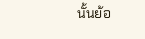นั้นย้อ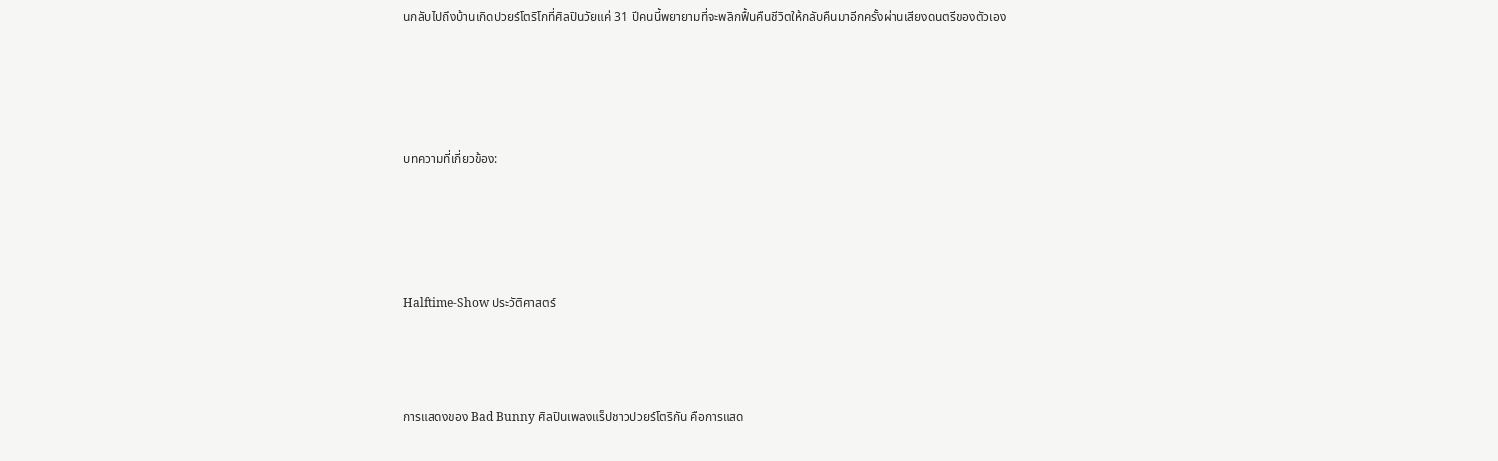นกลับไปถึงบ้านเกิดปวยร์โตริโกที่ศิลปินวัยแค่ 31 ปีคนนี้พยายามที่จะพลิกฟื้นคืนชีวิตให้กลับคืนมาอีกครั้งผ่านเสียงดนตรีของตัวเอง




บทความที่เกี่ยวข้อง:




Halftime-Show ประวัติศาสตร์



การแสดงของ Bad Bunny ศิลปินเพลงแร็ปชาวปวยร์โตริกัน คือการแสด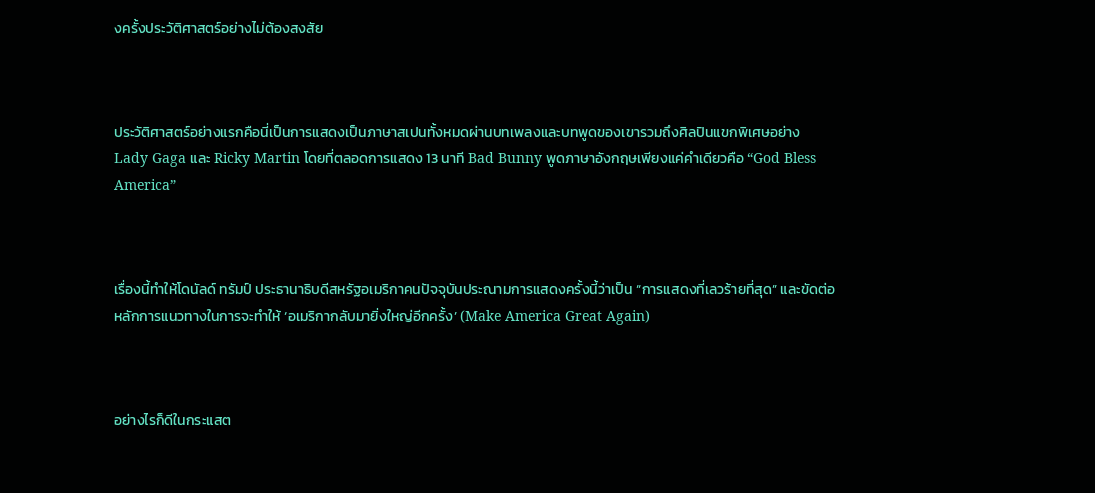งครั้งประวัติศาสตร์อย่างไม่ต้องสงสัย



ประวัติศาสตร์อย่างแรกคือนี่เป็นการแสดงเป็นภาษาสเปนทั้งหมดผ่านบทเพลงและบทพูดของเขารวมถึงศิลปินแขกพิเศษอย่าง Lady Gaga และ Ricky Martin โดยที่ตลอดการแสดง 13 นาที Bad Bunny พูดภาษาอังกฤษเพียงแค่คำเดียวคือ “God Bless America”



เรื่องนี้ทำให้โดนัลด์ ทรัมป์ ประธานาธิบดีสหรัฐอเมริกาคนปัจจุบันประณามการแสดงครั้งนี้ว่าเป็น “การแสดงที่เลวร้ายที่สุด” และขัดต่อหลักการแนวทางในการจะทำให้ ‘อเมริกากลับมายิ่งใหญ่อีกครั้ง’ (Make America Great Again)



อย่างไรก็ดีในกระแสต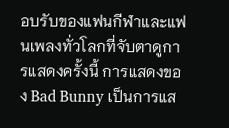อบรับของแฟนกีฬาและแฟนเพลงทั่วโลกที่จับตาดูการแสดงครั้งนี้ การแสดงของ Bad Bunny เป็นการแส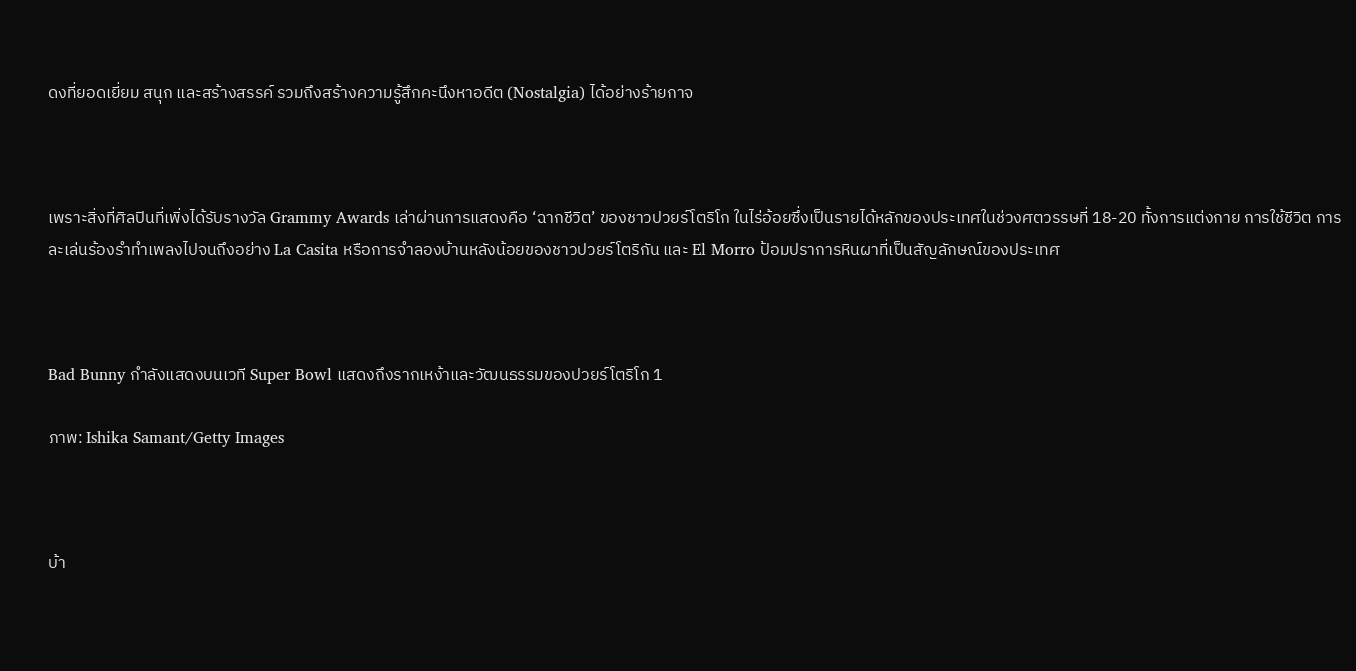ดงที่ยอดเยี่ยม สนุก และสร้างสรรค์ รวมถึงสร้างความรู้สึกคะนึงหาอดีต (Nostalgia) ได้อย่างร้ายกาจ



เพราะสิ่งที่ศิลปินที่เพิ่งได้รับรางวัล Grammy Awards เล่าผ่านการแสดงคือ ‘ฉากชีวิต’ ของชาวปวยร์โตริโก ในไร่อ้อยซึ่งเป็นรายได้หลักของประเทศในช่วงศตวรรษที่ 18-20 ทั้งการแต่งกาย การใช้ชีวิต การละเล่นร้องรำทำเพลงไปจนถึงอย่าง La Casita หรือการจำลองบ้านหลังน้อยของชาวปวยร์โตริกัน และ El Morro ป้อมปราการหินผาที่เป็นสัญลักษณ์ของประเทศ



Bad Bunny กำลังแสดงบนเวที Super Bowl แสดงถึงรากเหง้าและวัฒนธรรมของปวยร์โตริโก 1

ภาพ: Ishika Samant/Getty Images



บ้า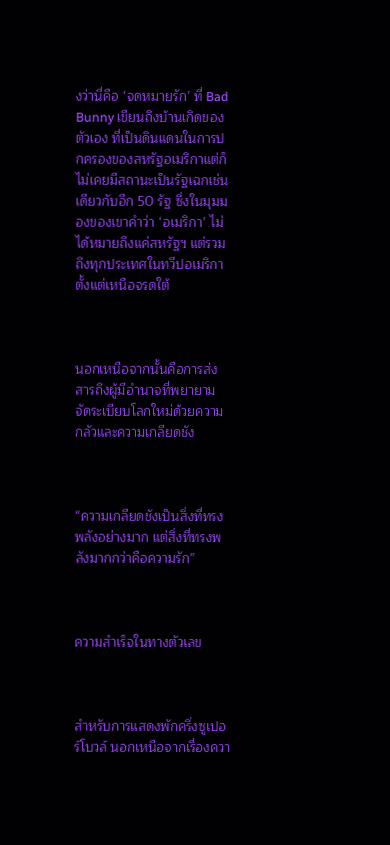งว่านี่คือ ‘จดหมายรัก’ ที่ Bad Bunny เขียนถึงบ้านเกิดของตัวเอง ที่เป็นดินแดนในการปกครองของสหรัฐอเมริกาแต่ก็ไม่เคยมีสถานะเป็นรัฐเฉกเช่นเดียวกับอีก 50 รัฐ ซึ่งในมุมมองของเขาคำว่า ‘อเมริกา’ ไม่ได้หมายถึงแค่สหรัฐฯ แต่รวมถึงทุกประเทศในทวีปอเมริกาตั้งแต่เหนือจรดใต้



นอกเหนือจากนั้นคือการส่งสารถึงผู้มีอำนาจที่พยายามจัดระเบียบโลกใหม่ด้วยความกลัวและความเกลียดชัง



“ความเกลียดชังเป็นสิ่งที่ทรงพลังอย่างมาก แต่สิ่งที่ทรงพลังมากกว่าคือความรัก”



ความสำเร็จในทางตัวเลข



สำหรับการแสดงพักครึ่งซูเปอร์โบวล์ นอกเหนือจากเรื่องควา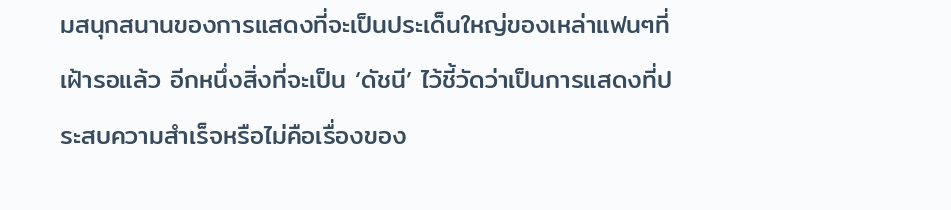มสนุกสนานของการแสดงที่จะเป็นประเด็นใหญ่ของเหล่าแฟนๆที่เฝ้ารอแล้ว อีกหนึ่งสิ่งที่จะเป็น ‘ดัชนี’ ไว้ชี้วัดว่าเป็นการแสดงที่ประสบความสำเร็จหรือไม่คือเรื่องของ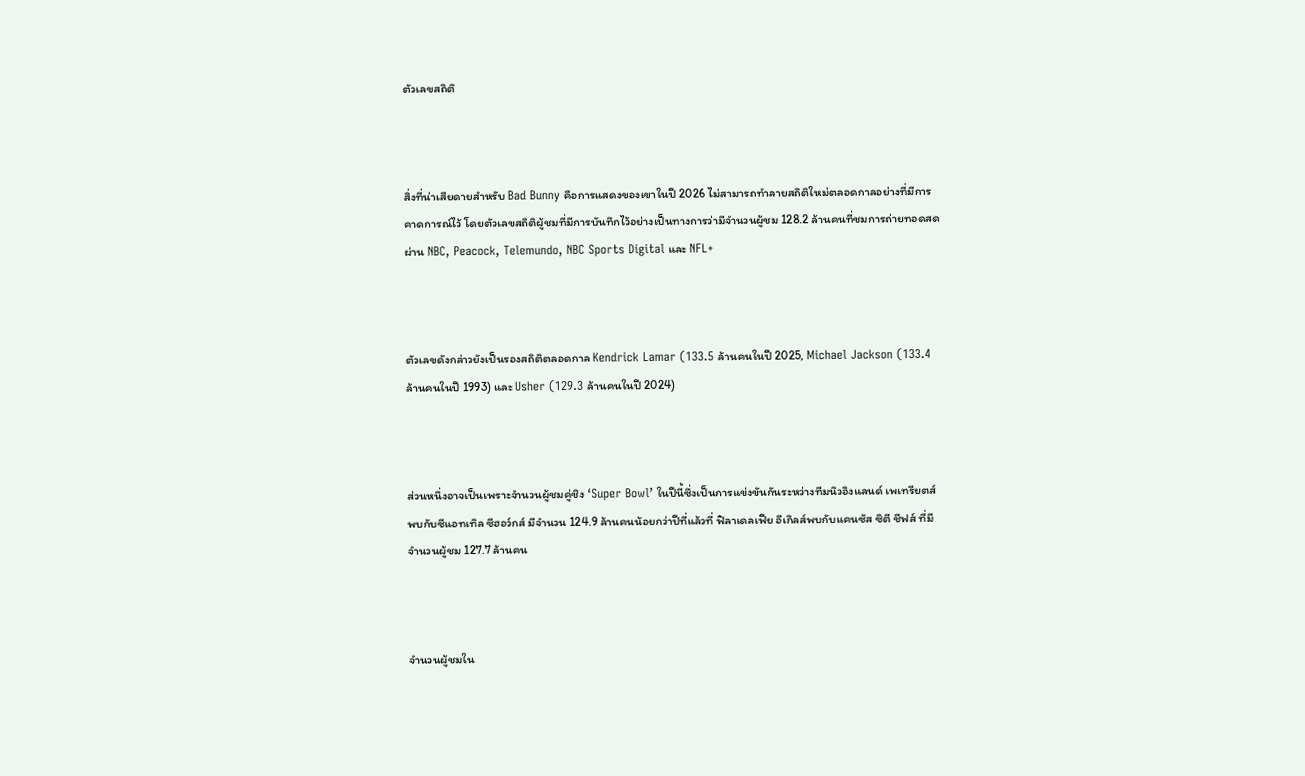ตัวเลขสถิติ



สิ่งที่น่าเสียดายสำหรับ Bad Bunny คือการแสดงของเขาในปี 2026 ไม่สามารถทำลายสถิติใหม่ตลอดกาลอย่างที่มีการคาดการณ์ไว้ โดยตัวเลขสถิติผู้ชมที่มีการบันทึกไว้อย่างเป็นทางการว่ามีจำนวนผู้ชม 128.2 ล้านคนที่ชมการถ่ายทอดสดผ่าน NBC, Peacock, Telemundo, NBC Sports Digital และ NFL+



ตัวเลขดังกล่าวยังเป็นรองสถิติตลอดกาล Kendrick Lamar (133.5 ล้านคนในปี 2025, Michael Jackson (133.4 ล้านคนในปี 1993) และ Usher (129.3 ล้านคนในปี 2024)



ส่วนหนึ่งอาจเป็นเพราะจำนวนผู้ชมคู่ชิง ‘Super Bowl’ ในปีนี้ซึ่งเป็นการแข่งขันกันระหว่างทีมนิวอิงแลนด์ เพเทรียตส์พบกับซีแอทเทิล ซีฮอว์กส์ มีจำนวน 124.9 ล้านคนน้อยกว่าปีที่แล้วที่ ฟิลาเดลเฟีย อีเกิลส์พบกับแคนซัส ซิตี ชีฟส์ ที่มีจำนวนผู้ชม 127.7 ล้านคน



จำนวนผู้ชมใน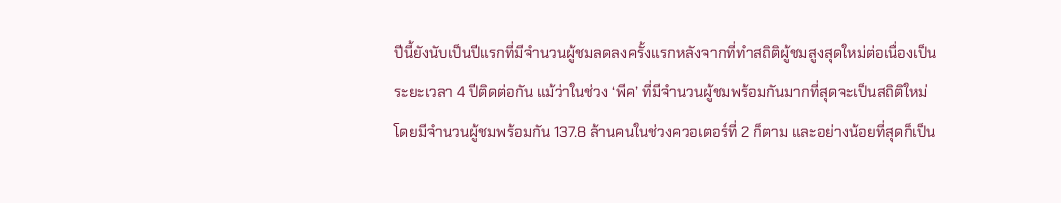ปีนี้ยังนับเป็นปีแรกที่มีจำนวนผู้ชมลดลงครั้งแรกหลังจากที่ทำสถิติผู้ชมสูงสุดใหม่ต่อเนื่องเป็นระยะเวลา 4 ปีติดต่อกัน แม้ว่าในช่วง ‘พีค’ ที่มีจำนวนผู้ชมพร้อมกันมากที่สุดจะเป็นสถิติใหม่โดยมีจำนวนผู้ชมพร้อมกัน 137.8 ล้านคนในช่วงควอเตอร์ที่ 2 ก็ตาม และอย่างน้อยที่สุดก็เป็น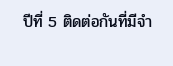ปีที่ 5 ติดต่อกันที่มีจำ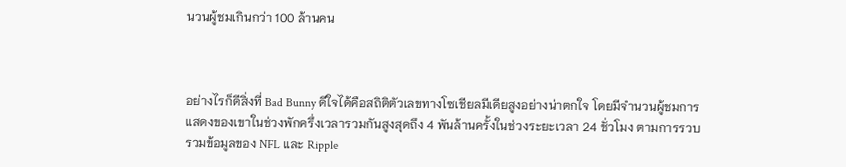นวนผู้ชมเกินกว่า 100 ล้านคน



อย่างไรก็ดีสิ่งที่ Bad Bunny ดีใจได้คือสถิติตัวเลขทางโซเชียลมีเดียสูงอย่างน่าตกใจ โดยมีจำนวนผู้ชมการแสดงของเขาในช่วงพักครึ่งเวลารวมกันสูงสุดถึง 4 พันล้านครั้งในช่วงระยะเวลา 24 ชั่วโมง ตามการรวบรวมข้อมูลของ NFL และ Ripple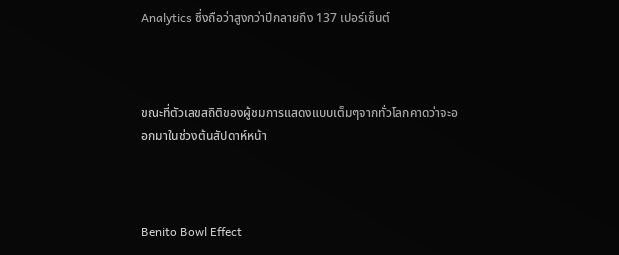Analytics ซึ่งถือว่าสูงกว่าปีกลายถึง 137 เปอร์เซ็นต์



ขณะที่ตัวเลขสถิติของผู้ชมการแสดงแบบเต็มๆจากทั่วโลกคาดว่าจะออกมาในช่วงต้นสัปดาห์หน้า



Benito Bowl Effect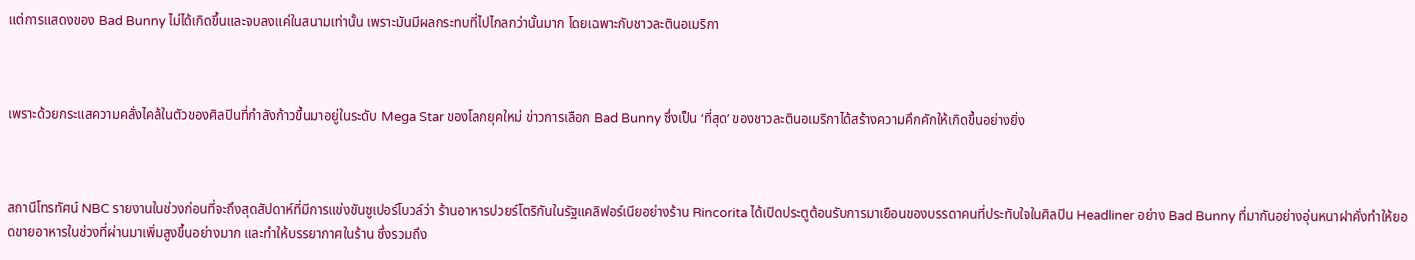แต่การแสดงของ Bad Bunny ไม่ได้เกิดขึ้นและจบลงแค่ในสนามเท่านั้น เพราะมันมีผลกระทบที่ไปไกลกว่านั้นมาก โดยเฉพาะกับชาวละตินอเมริกา



เพราะด้วยกระแสความคลั่งไคล้ในตัวของศิลปินที่กำลังก้าวขึ้นมาอยู่ในระดับ Mega Star ของโลกยุคใหม่ ข่าวการเลือก Bad Bunny ซึ่งเป็น ‘ที่สุด’ ของชาวละตินอเมริกาได้สร้างความคึกคักให้เกิดขึ้นอย่างยิ่ง



สถานีโทรทัศน์ NBC รายงานในช่วงก่อนที่จะถึงสุดสัปดาห์ที่มีการแข่งขันซูเปอร์โบวล์ว่า ร้านอาหารปวยร์โตริกันในรัฐแคลิฟอร์เนียอย่างร้าน Rincorita ได้เปิดประตูต้อนรับการมาเยือนของบรรดาคนที่ประทับใจในศิลปิน Headliner อย่าง Bad Bunny ที่มากันอย่างอุ่นหนาฝาคั่งทำให้ยอดขายอาหารในช่วงที่ผ่านมาเพิ่มสูงขึ้นอย่างมาก และทำให้บรรยากาศในร้าน ซึ่งรวมถึง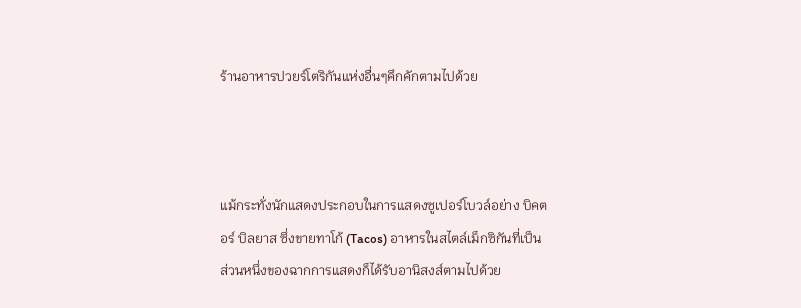ร้านอาหารปวยร์โตริกันแห่งอื่นๆคึกคักตามไปด้วย



แม้กระทั่งนักแสดงประกอบในการแสดงซูเปอร์โบวล์อย่าง บิคตอร์ บิลยาส ซึ่งขายทาโก้ (Tacos) อาหารในสไตล์เม็กซิกันที่เป็นส่วนหนึ่งของฉากการแสดงก็ได้รับอานิสงส์ตามไปด้วย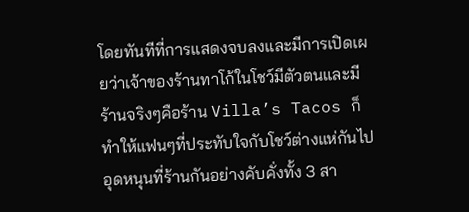โดยทันทีที่การแสดงจบลงและมีการเปิดเผยว่าเจ้าของร้านทาโก้ในโชว์มีตัวตนและมีร้านจริงๆคือร้าน Villa’s Tacos ก็ทำให้แฟนๆที่ประทับใจกับโชว์ต่างแห่กันไปอุดหนุนที่ร้านกันอย่างคับคั่งทั้ง 3 สา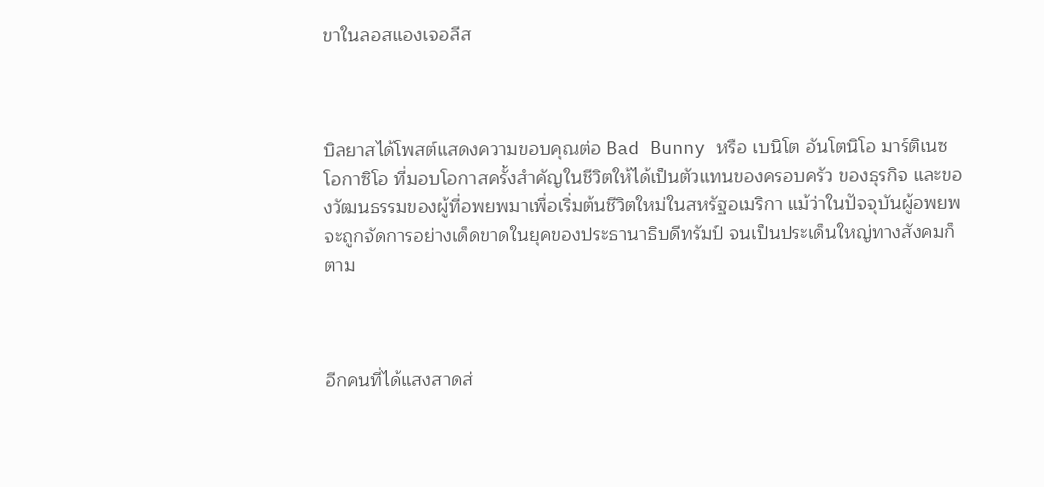ขาในลอสแองเจอลีส



บิลยาสได้โพสต์แสดงความขอบคุณต่อ Bad Bunny หรือ เบนิโต อันโตนิโอ มาร์ติเนซ โอกาซิโอ ที่มอบโอกาสครั้งสำคัญในชีวิตให้ได้เป็นตัวแทนของครอบครัว ของธุรกิจ และของวัฒนธรรมของผู้ที่อพยพมาเพื่อเริ่มต้นชีวิตใหม่ในสหรัฐอเมริกา แม้ว่าในปัจจุบันผู้อพยพจะถูกจัดการอย่างเด็ดขาดในยุคของประธานาธิบดีทรัมป์ จนเป็นประเด็นใหญ่ทางสังคมก็ตาม



อีกคนที่ได้แสงสาดส่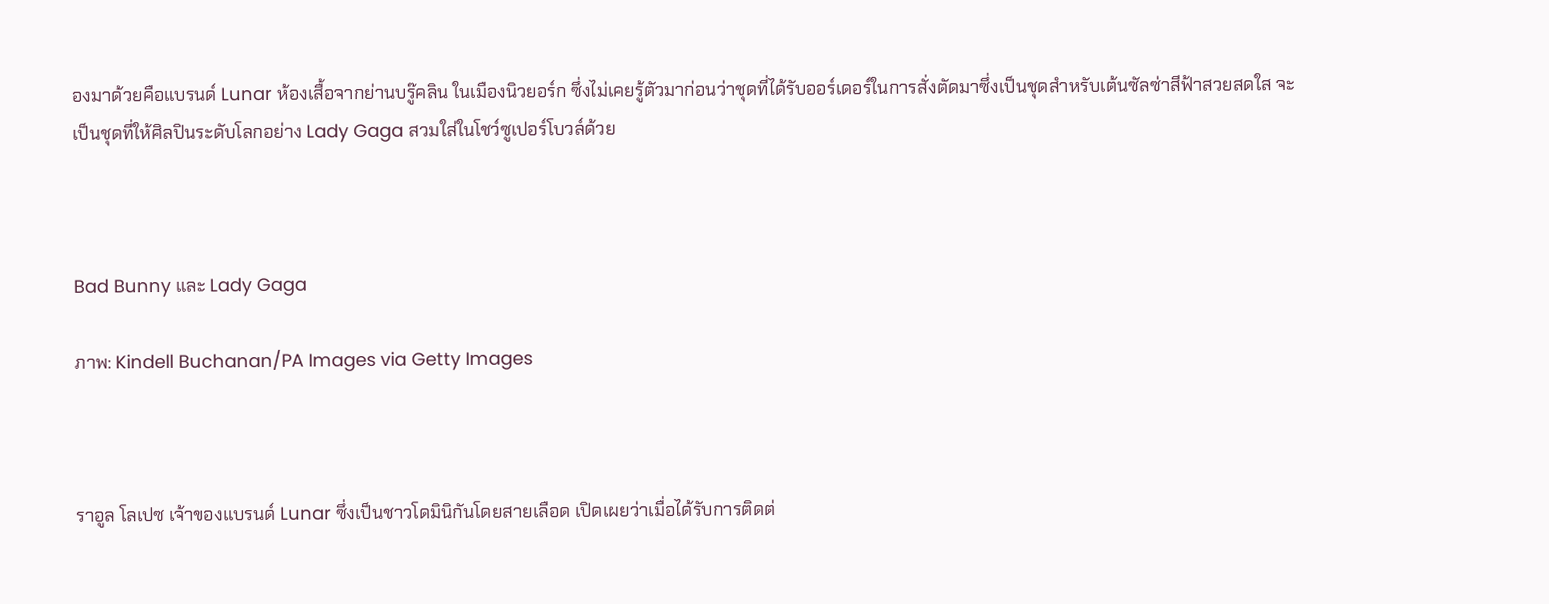องมาด้วยคือแบรนด์ Lunar ห้องเสื้อจากย่านบรู๊คลิน ในเมืองนิวยอร์ก ซึ่งไม่เคยรู้ตัวมาก่อนว่าชุดที่ได้รับออร์เดอร์ในการสั่งตัดมาซึ่งเป็นชุดสำหรับเต้นซัลซ่าสีฟ้าสวยสดใส จะเป็นชุดที่ให้ศิลปินระดับโลกอย่าง Lady Gaga สวมใส่ในโชว์ซูเปอร์โบวล์ด้วย



Bad Bunny และ Lady Gaga

ภาพ: Kindell Buchanan/PA Images via Getty Images



ราอูล โลเปซ เจ้าของแบรนด์ Lunar ซึ่งเป็นชาวโดมินิกันโดยสายเลือด เปิดเผยว่าเมื่อได้รับการติดต่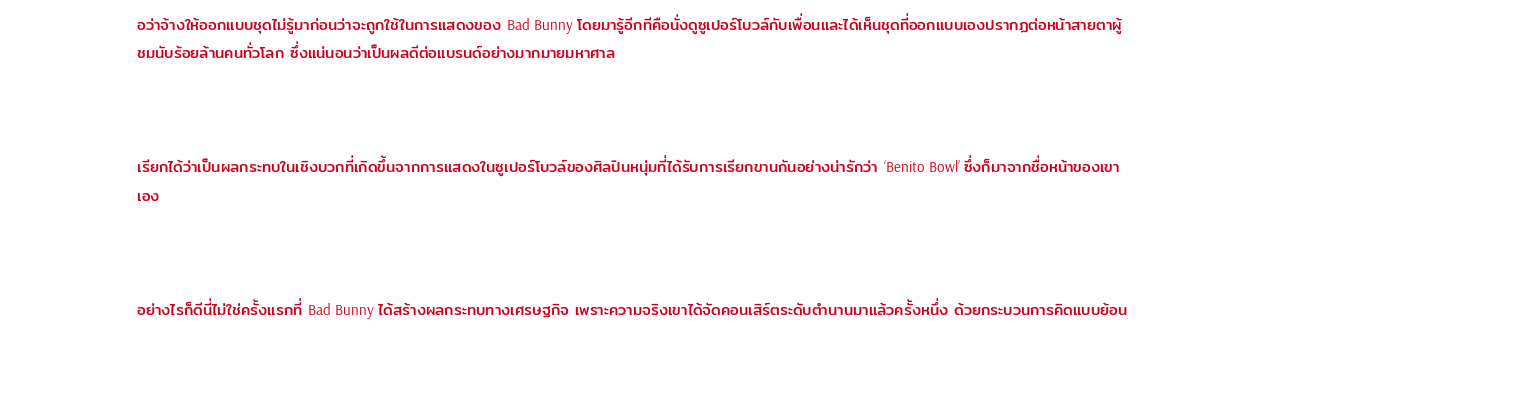อว่าจ้างให้ออกแบบชุดไม่รู้มาก่อนว่าจะถูกใช้ในการแสดงของ Bad Bunny โดยมารู้อีกทีคือนั่งดูซูเปอร์โบวล์กับเพื่อนและได้เห็นชุดที่ออกแบบเองปรากฏต่อหน้าสายตาผู้ชมนับร้อยล้านคนทั่วโลก ซึ่งแน่นอนว่าเป็นผลดีต่อแบรนด์อย่างมากมายมหาศาล



เรียกได้ว่าเป็นผลกระทบในเชิงบวกที่เกิดขึ้นจากการแสดงในซูเปอร์โบวล์ของศิลปินหนุ่มที่ได้รับการเรียกขานกันอย่างน่ารักว่า ‘Benito Bowl’ ซึ่งก็มาจากชื่อหน้าของเขาเอง



อย่างไรก็ดีนี่ไม่ใช่ครั้งแรกที่ Bad Bunny ได้สร้างผลกระทบทางเศรษฐกิจ เพราะความจริงเขาได้จัดคอนเสิร์ตระดับตำนานมาแล้วครั้งหนึ่ง ด้วยกระบวนการคิดแบบย้อน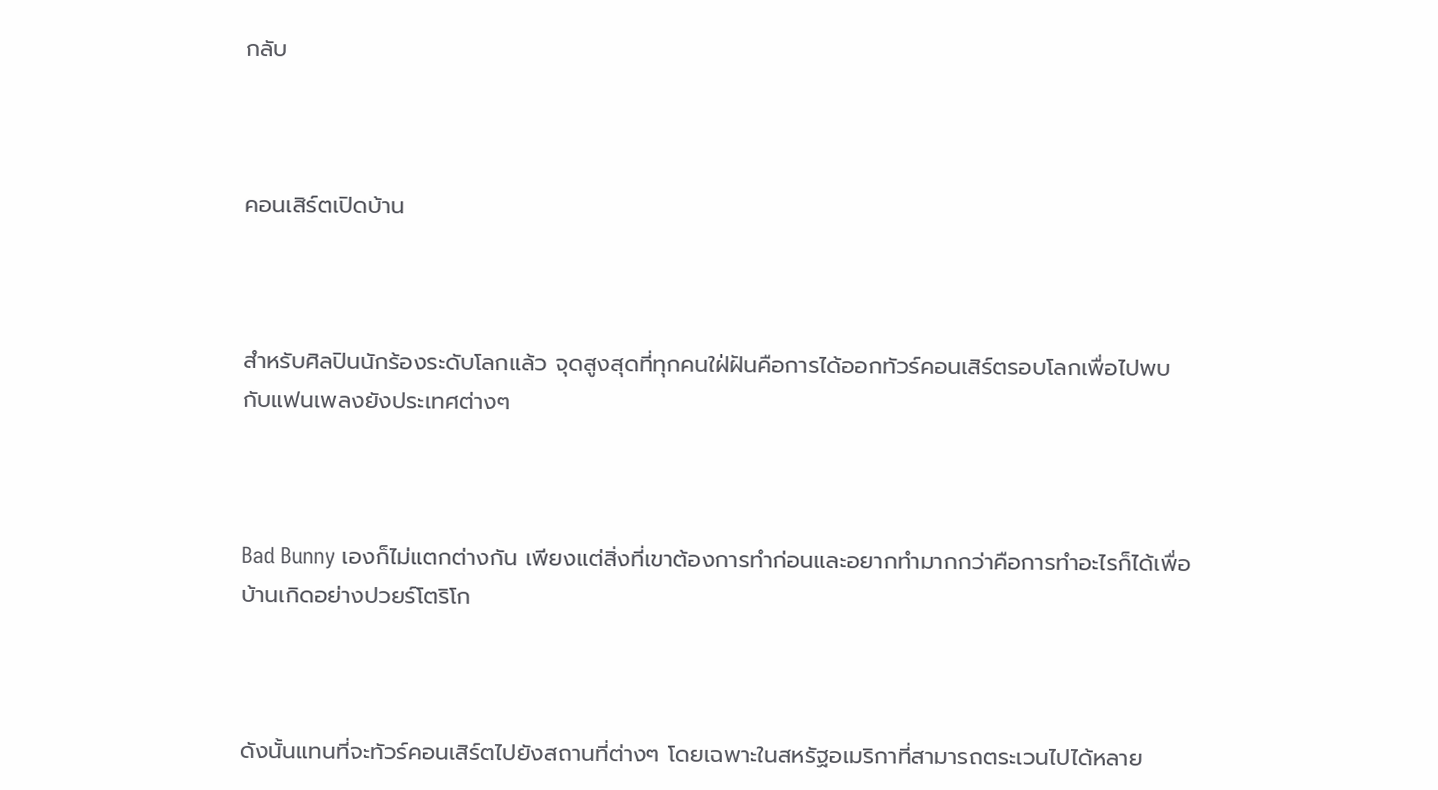กลับ



คอนเสิร์ตเปิดบ้าน



สำหรับศิลปินนักร้องระดับโลกแล้ว จุดสูงสุดที่ทุกคนใฝ่ฝันคือการได้ออกทัวร์คอนเสิร์ตรอบโลกเพื่อไปพบกับแฟนเพลงยังประเทศต่างๆ



Bad Bunny เองก็ไม่แตกต่างกัน เพียงแต่สิ่งที่เขาต้องการทำก่อนและอยากทำมากกว่าคือการทำอะไรก็ได้เพื่อบ้านเกิดอย่างปวยร์โตริโก



ดังนั้นแทนที่จะทัวร์คอนเสิร์ตไปยังสถานที่ต่างๆ โดยเฉพาะในสหรัฐอเมริกาที่สามารถตระเวนไปได้หลาย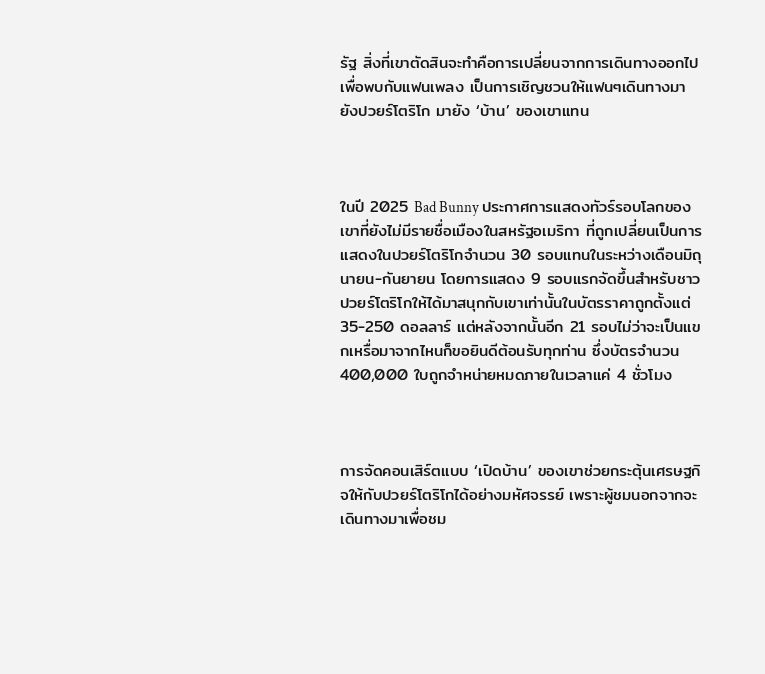รัฐ สิ่งที่เขาตัดสินจะทำคือการเปลี่ยนจากการเดินทางออกไปเพื่อพบกับแฟนเพลง เป็นการเชิญชวนให้แฟนๆเดินทางมายังปวยร์โตริโก มายัง ‘บ้าน’ ของเขาแทน



ในปี 2025 Bad Bunny ประกาศการแสดงทัวร์รอบโลกของเขาที่ยังไม่มีรายชื่อเมืองในสหรัฐอเมริกา ที่ถูกเปลี่ยนเป็นการแสดงในปวยร์โตริโกจำนวน 30 รอบแทนในระหว่างเดือนมิถุนายน-กันยายน โดยการแสดง 9 รอบแรกจัดขึ้นสำหรับชาวปวยร์โตริโกให้ได้มาสนุกกับเขาเท่านั้นในบัตรราคาถูกตั้งแต่ 35-250 ดอลลาร์ แต่หลังจากนั้นอีก 21 รอบไม่ว่าจะเป็นแขกเหรื่อมาจากไหนก็ขอยินดีต้อนรับทุกท่าน ซึ่งบัตรจำนวน 400,000 ใบถูกจำหน่ายหมดภายในเวลาแค่ 4 ชั่วโมง



การจัดคอนเสิร์ตแบบ ‘เปิดบ้าน’ ของเขาช่วยกระตุ้นเศรษฐกิจให้กับปวยร์โตริโกได้อย่างมหัศจรรย์ เพราะผู้ชมนอกจากจะเดินทางมาเพื่อชม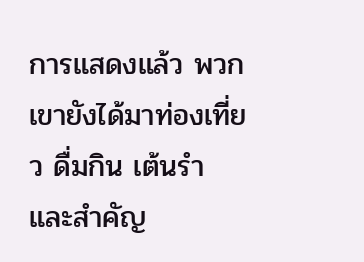การแสดงแล้ว พวกเขายังได้มาท่องเที่ยว ดื่มกิน เต้นรำ และสำคัญ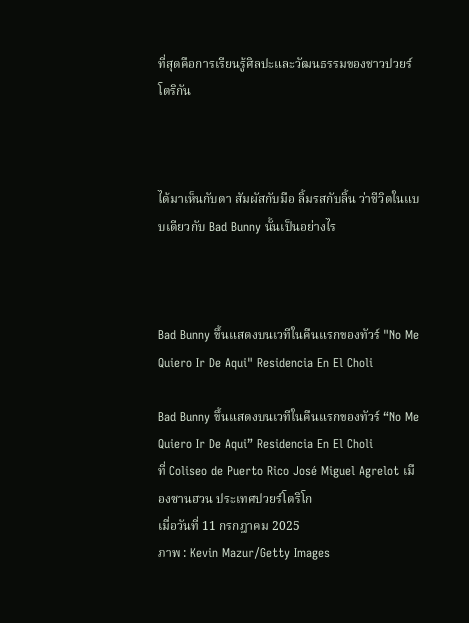ที่สุดคือการเรียนรู้ศิลปะและวัฒนธรรมของชาวปวยร์โตริกัน



ได้มาเห็นกับตา สัมผัสกับมือ ลิ้มรสกับลิ้น ว่าชีวิตในแบบเดียวกับ Bad Bunny นั้นเป็นอย่างไร



Bad Bunny ขึ้นแสดงบนเวทีในคืนแรกของทัวร์ "No Me Quiero Ir De Aqui" Residencia En El Choli

Bad Bunny ขึ้นแสดงบนเวทีในคืนแรกของทัวร์ “No Me Quiero Ir De Aqui” Residencia En El Choli
ที่ Coliseo de Puerto Rico José Miguel Agrelot เมืองซานฮวน ประเทศปวยร์โตริโก
เมื่อวันที่ 11 กรกฎาคม 2025
ภาพ : Kevin Mazur/Getty Images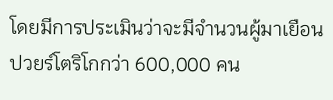โดยมีการประเมินว่าจะมีจำนวนผู้มาเยือนปวยร์โตริโกกว่า 600,000 คน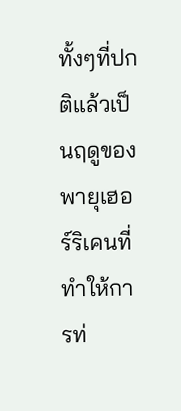ทั้งๆที่ปกติแล้วเป็นฤดูของพายุเฮอร์ริเคนที่ทำให้การท่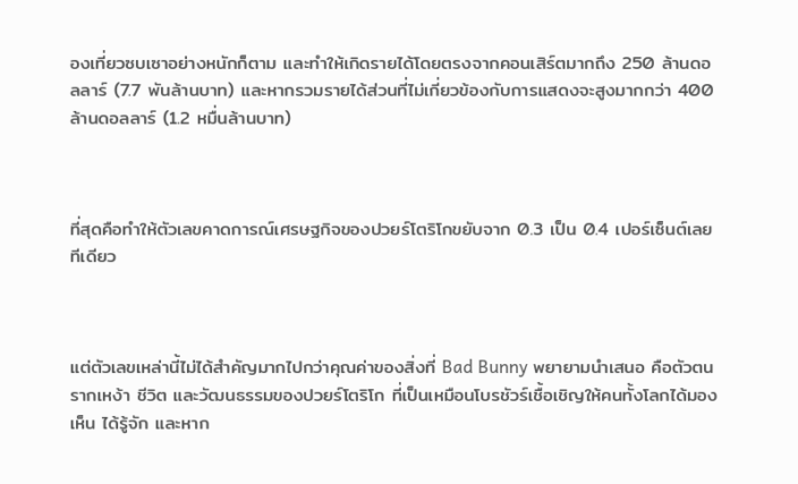องเที่ยวซบเซาอย่างหนักก็ตาม และทำให้เกิดรายได้โดยตรงจากคอนเสิร์ตมากถึง 250 ล้านดอลลาร์ (7.7 พันล้านบาท) และหากรวมรายได้ส่วนที่ไม่เกี่ยวข้องกับการแสดงจะสูงมากกว่า 400 ล้านดอลลาร์ (1.2 หมื่นล้านบาท)



ที่สุดคือทำให้ตัวเลขคาดการณ์เศรษฐกิจของปวยร์โตริโกขยับจาก 0.3 เป็น 0.4 เปอร์เซ็นต์เลยทีเดียว



แต่ตัวเลขเหล่านี้ไม่ได้สำคัญมากไปกว่าคุณค่าของสิ่งที่ Bad Bunny พยายามนำเสนอ คือตัวตน รากเหง้า ชีวิต และวัฒนธรรมของปวยร์โตริโก ที่เป็นเหมือนโบรชัวร์เชื้อเชิญให้คนทั้งโลกได้มองเห็น ได้รู้จัก และหาก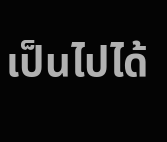เป็นไปได้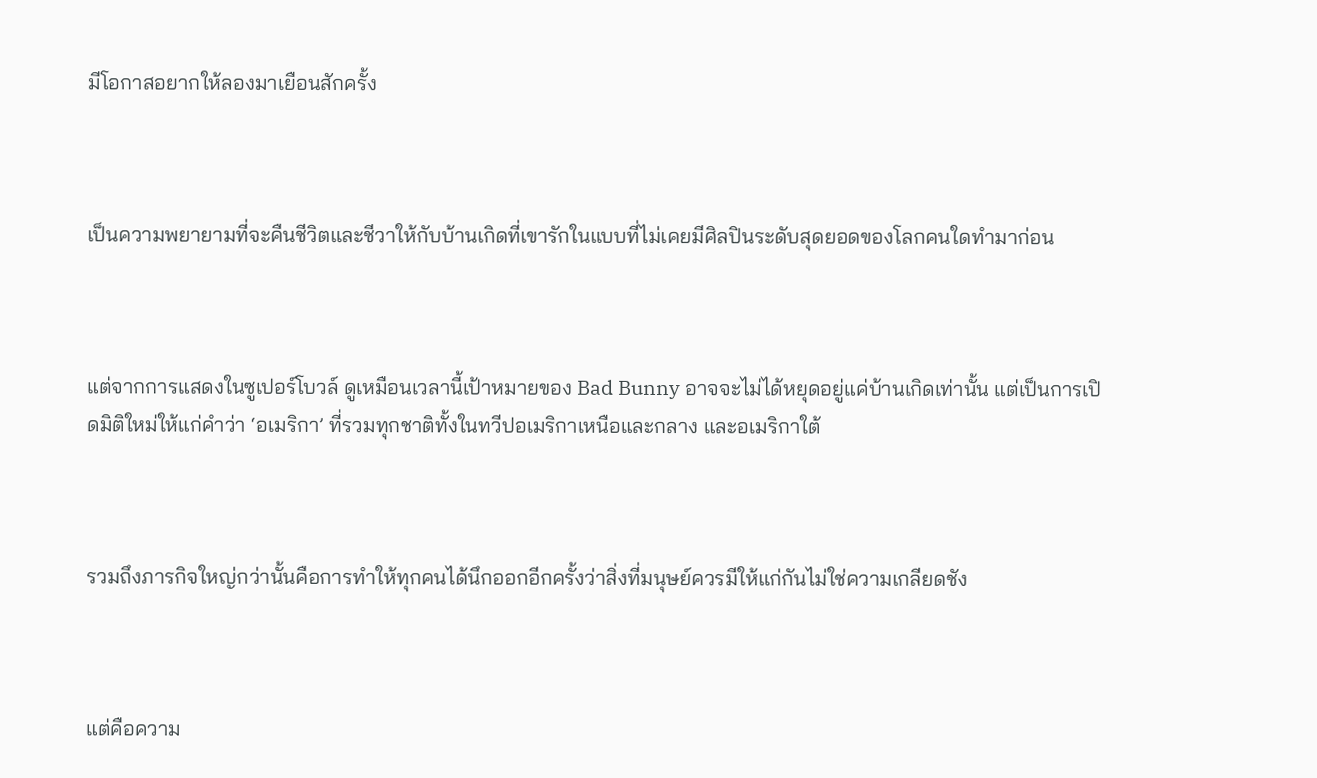มีโอกาสอยากให้ลองมาเยือนสักครั้ง



เป็นความพยายามที่จะคืนชีวิตและชีวาให้กับบ้านเกิดที่เขารักในแบบที่ไม่เคยมีศิลปินระดับสุดยอดของโลกคนใดทำมาก่อน



แต่จากการแสดงในซูเปอร์โบวล์ ดูเหมือนเวลานี้เป้าหมายของ Bad Bunny อาจจะไม่ได้หยุดอยู่แค่บ้านเกิดเท่านั้น แต่เป็นการเปิดมิติใหม่ให้แก่คำว่า ‘อเมริกา’ ที่รวมทุกชาติทั้งในทวีปอเมริกาเหนือและกลาง และอเมริกาใต้



รวมถึงภารกิจใหญ่กว่านั้นคือการทำให้ทุกคนได้นึกออกอีกครั้งว่าสิ่งที่มนุษย์ควรมีให้แก่กันไม่ใช่ความเกลียดชัง



แต่คือความ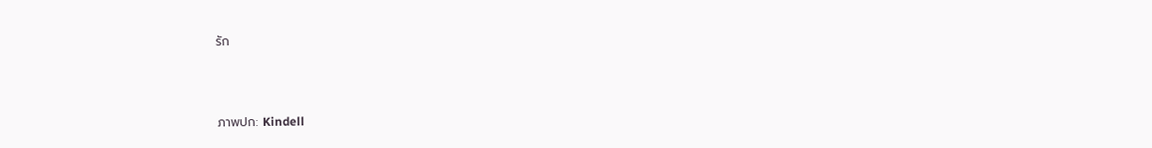รัก



ภาพปก: Kindell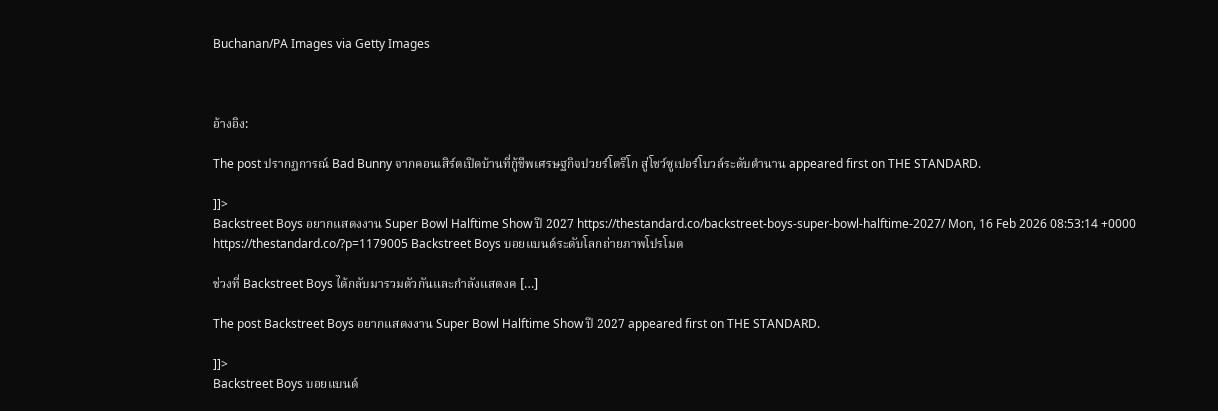Buchanan/PA Images via Getty Images



อ้างอิง:

The post ปรากฏการณ์ Bad Bunny จากคอนเสิร์ตเปิดบ้านที่กู้ชีพเศรษฐกิจปวยร์โตริโก สู่โชว์ซูเปอร์โบวล์ระดับตำนาน appeared first on THE STANDARD.

]]>
Backstreet Boys อยากแสดงงาน Super Bowl Halftime Show ปี 2027 https://thestandard.co/backstreet-boys-super-bowl-halftime-2027/ Mon, 16 Feb 2026 08:53:14 +0000 https://thestandard.co/?p=1179005 Backstreet Boys บอยแบนด์ระดับโลกถ่ายภาพโปรโมต

ช่วงที่ Backstreet Boys ได้กลับมารวมตัวกันและกำลังแสดงค […]

The post Backstreet Boys อยากแสดงงาน Super Bowl Halftime Show ปี 2027 appeared first on THE STANDARD.

]]>
Backstreet Boys บอยแบนด์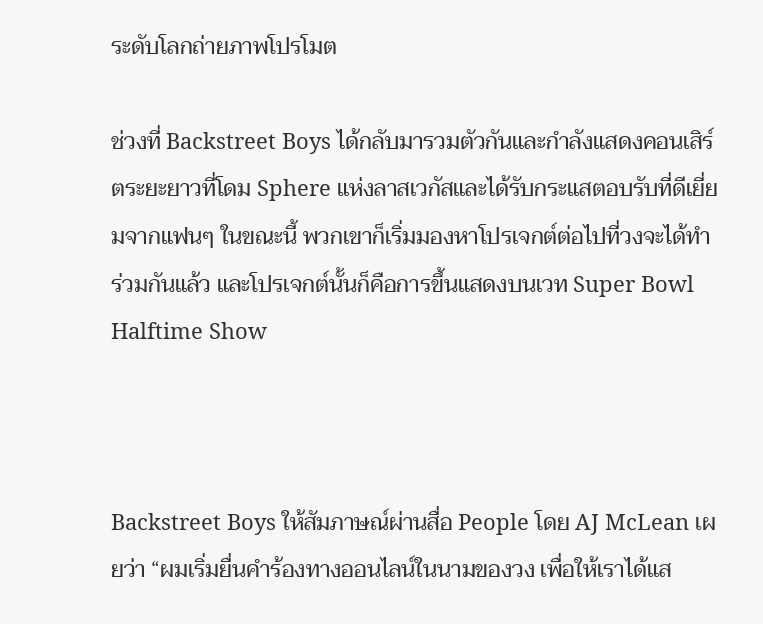ระดับโลกถ่ายภาพโปรโมต

ช่วงที่ Backstreet Boys ได้กลับมารวมตัวกันและกำลังแสดงคอนเสิร์ตระยะยาวที่โดม Sphere แห่งลาสเวกัสและได้รับกระแสตอบรับที่ดีเยี่ยมจากแฟนๆ ในขณะนี้ พวกเขาก็เริ่มมองหาโปรเจกต์ต่อไปที่วงจะได้ทำร่วมกันแล้ว และโปรเจกต์นั้นก็คือการขึ้นแสดงบนเวท Super Bowl Halftime Show



Backstreet Boys ให้สัมภาษณ์ผ่านสื่อ People โดย AJ McLean เผยว่า “ผมเริ่มยื่นคำร้องทางออนไลน์ในนามของวง เพื่อให้เราได้แส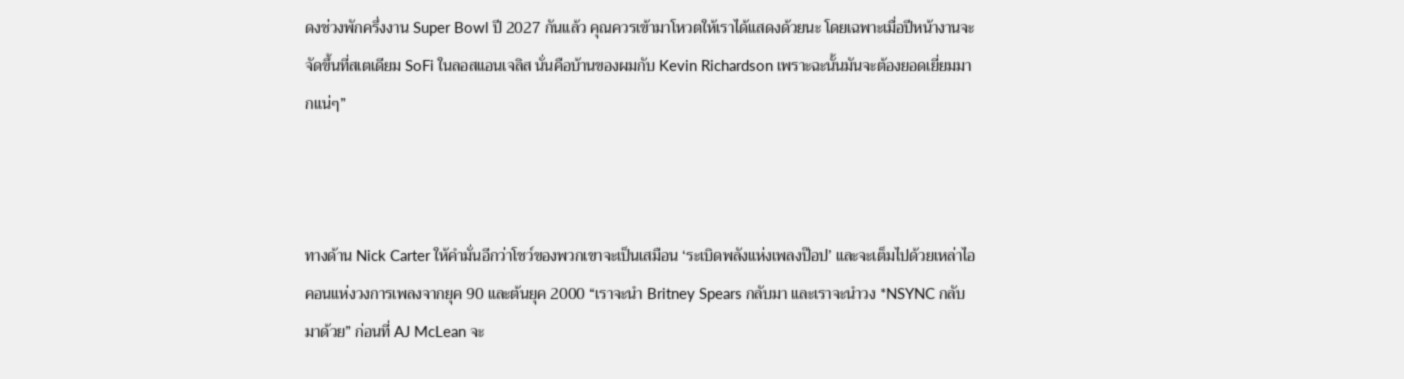ดงช่วงพักครึ่งงาน Super Bowl ปี 2027 กันแล้ว คุณควรเข้ามาโหวตให้เราได้แสดงด้วยนะ โดยเฉพาะเมื่อปีหน้างานจะจัดขึ้นที่สเตเดียม SoFi ในลอสแอนเจลิส นั่นคือบ้านของผมกับ Kevin Richardson เพราะฉะนั้นมันจะต้องยอดเยี่ยมมากแน่ๆ”



ทางด้าน Nick Carter ให้คำมั่นอีกว่าโชว์ของพวกเขาจะเป็นเสมือน ‘ระเบิดพลังแห่งเพลงป๊อป’ และจะเต็มไปด้วยเหล่าไอคอนแห่งวงการเพลงจากยุค 90 และต้นยุค 2000 “เราจะนำ Britney Spears กลับมา และเราจะนำวง *NSYNC กลับมาด้วย” ก่อนที่ AJ McLean จะ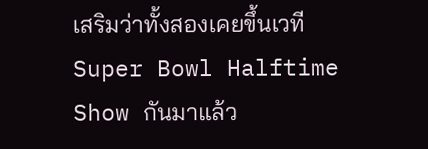เสริมว่าทั้งสองเคยขึ้นเวที Super Bowl Halftime Show กันมาแล้ว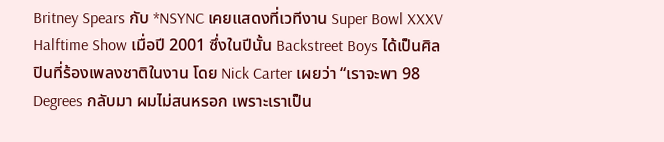Britney Spears กับ *NSYNC เคยแสดงที่เวทีงาน Super Bowl XXXV Halftime Show เมื่อปี 2001 ซึ่งในปีนั้น Backstreet Boys ได้เป็นศิลปินที่ร้องเพลงชาติในงาน โดย Nick Carter เผยว่า “เราจะพา 98 Degrees กลับมา ผมไม่สนหรอก เพราะเราเป็น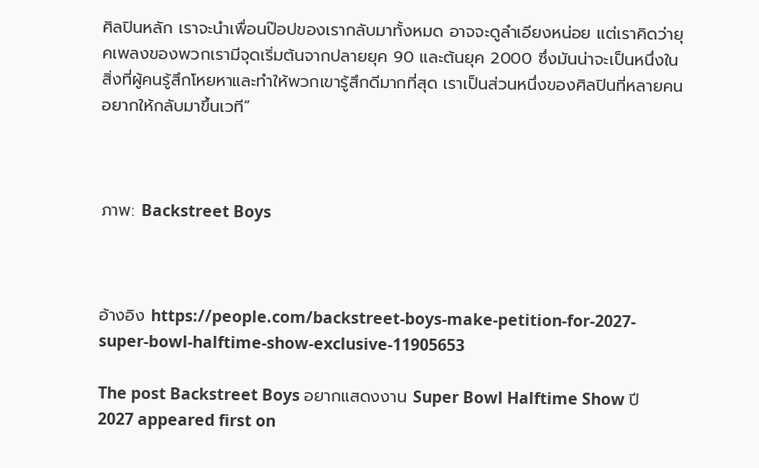ศิลปินหลัก เราจะนำเพื่อนป๊อปของเรากลับมาทั้งหมด อาจจะดูลำเอียงหน่อย แต่เราคิดว่ายุคเพลงของพวกเรามีจุดเริ่มต้นจากปลายยุค 90 และต้นยุค 2000 ซึ่งมันน่าจะเป็นหนึ่งในสิ่งที่ผู้คนรู้สึกโหยหาและทำให้พวกเขารู้สึกดีมากที่สุด เราเป็นส่วนหนึ่งของศิลปินที่หลายคนอยากให้กลับมาขึ้นเวที”



ภาพ: Backstreet Boys



อ้างอิง https://people.com/backstreet-boys-make-petition-for-2027-super-bowl-halftime-show-exclusive-11905653

The post Backstreet Boys อยากแสดงงาน Super Bowl Halftime Show ปี 2027 appeared first on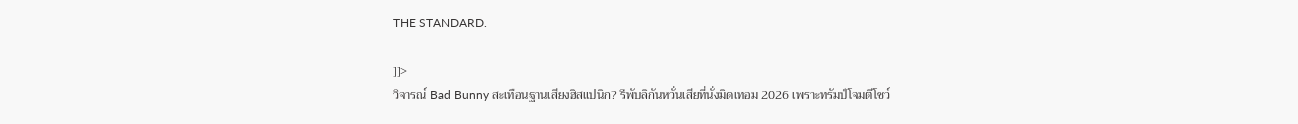THE STANDARD.

]]>
วิจารณ์ Bad Bunny สะเทือนฐานเสียงฮิสแปนิก? รีพับลิกันหวั่นเสียที่นั่งมิดเทอม 2026 เพราะทรัมป์โจมตีโชว์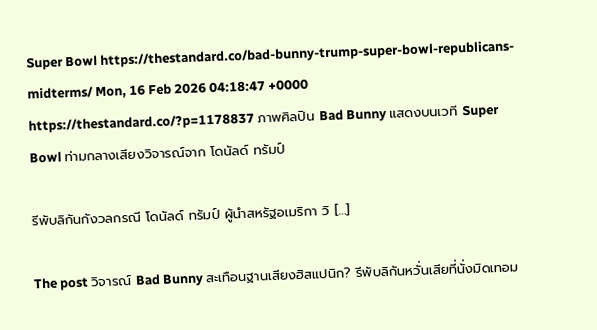Super Bowl https://thestandard.co/bad-bunny-trump-super-bowl-republicans-midterms/ Mon, 16 Feb 2026 04:18:47 +0000 https://thestandard.co/?p=1178837 ภาพศิลปิน Bad Bunny แสดงบนเวที Super Bowl ท่ามกลางเสียงวิจารณ์จาก โดนัลด์ ทรัมป์

รีพับลิกันกังวลกรณี โดนัลด์ ทรัมป์ ผู้นำสหรัฐอเมริกา วิ […]

The post วิจารณ์ Bad Bunny สะเทือนฐานเสียงฮิสแปนิก? รีพับลิกันหวั่นเสียที่นั่งมิดเทอม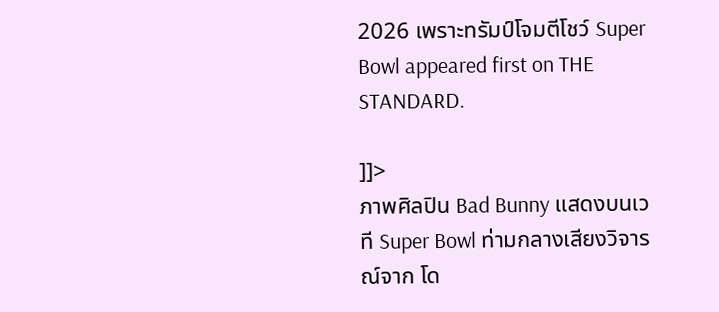2026 เพราะทรัมป์โจมตีโชว์ Super Bowl appeared first on THE STANDARD.

]]>
ภาพศิลปิน Bad Bunny แสดงบนเวที Super Bowl ท่ามกลางเสียงวิจารณ์จาก โด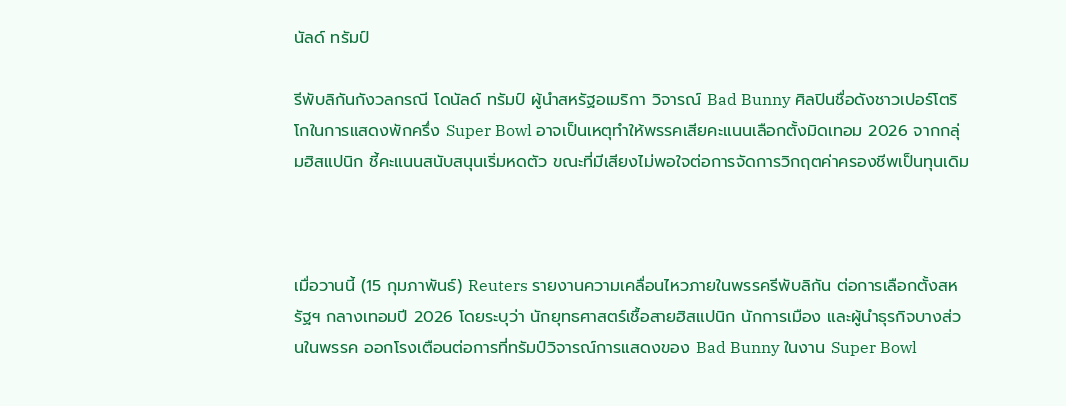นัลด์ ทรัมป์

รีพับลิกันกังวลกรณี โดนัลด์ ทรัมป์ ผู้นำสหรัฐอเมริกา วิจารณ์ Bad Bunny ศิลปินชื่อดังชาวเปอร์โตริโกในการแสดงพักครึ่ง Super Bowl อาจเป็นเหตุทำให้พรรคเสียคะแนนเลือกตั้งมิดเทอม 2026 จากกลุ่มฮิสแปนิก ชี้คะแนนสนับสนุนเริ่มหดตัว ขณะที่มีเสียงไม่พอใจต่อการจัดการวิกฤตค่าครองชีพเป็นทุนเดิม



เมื่อวานนี้ (15 กุมภาพันธ์) Reuters รายงานความเคลื่อนไหวภายในพรรครีพับลิกัน ต่อการเลือกตั้งสหรัฐฯ กลางเทอมปี 2026 โดยระบุว่า นักยุทธศาสตร์เชื้อสายฮิสแปนิก นักการเมือง และผู้นำธุรกิจบางส่วนในพรรค ออกโรงเตือนต่อการที่ทรัมป์วิจารณ์การแสดงของ Bad Bunny ในงาน Super Bowl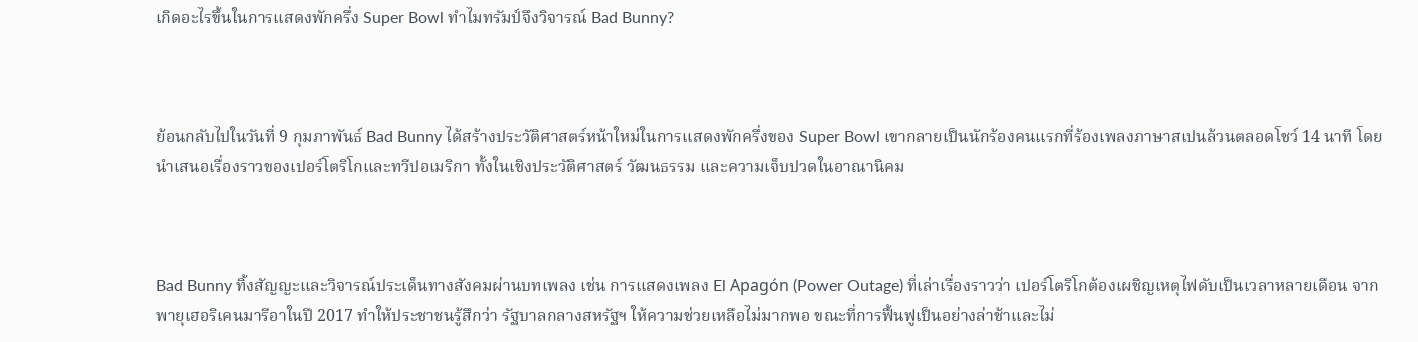เกิดอะไรขึ้นในการแสดงพักครึ่ง Super Bowl ทำไมทรัมป์จึงวิจารณ์ Bad Bunny?



ย้อนกลับไปในวันที่ 9 กุมภาพันธ์ Bad Bunny ได้สร้างประวัติศาสตร์หน้าใหม่ในการแสดงพักครึ่งของ Super Bowl เขากลายเป็นนักร้องคนแรกที่ร้องเพลงภาษาสเปนล้วนตลอดโชว์ 14 นาที โดยนำเสนอเรื่องราวของเปอร์โตริโกและทวีปอเมริกา ทั้งในเชิงประวัติศาสตร์ วัฒนธรรม และความเจ็บปวดในอาณานิคม



Bad Bunny ทิ้งสัญญะและวิจารณ์ประเด็นทางสังคมผ่านบทเพลง เช่น การแสดงเพลง El Apagón (Power Outage) ที่เล่าเรื่องราวว่า เปอร์โตริโกต้องเผชิญเหตุไฟดับเป็นเวลาหลายเดือน จากพายุเฮอริเคนมารีอาในปี 2017 ทำให้ประชาชนรู้สึกว่า รัฐบาลกลางสหรัฐฯ ให้ความช่วยเหลือไม่มากพอ ขณะที่การฟื้นฟูเป็นอย่างล่าช้าและไม่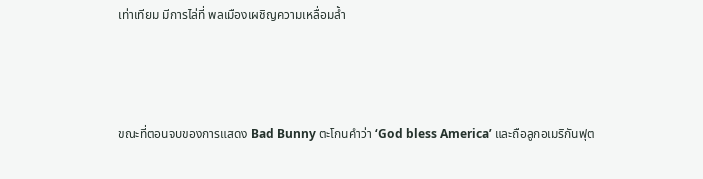เท่าเทียม มีการไล่ที่ พลเมืองเผชิญความเหลื่อมล้ำ



ขณะที่ตอนจบของการแสดง Bad Bunny ตะโกนคำว่า ‘God bless America’ และถือลูกอเมริกันฟุต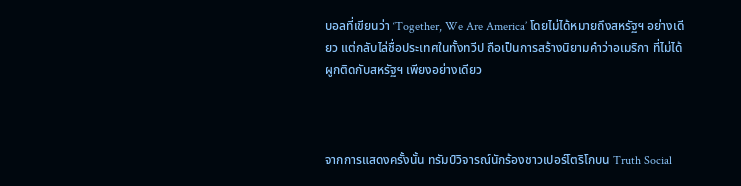บอลที่เขียนว่า ‘Together, We Are America’ โดยไม่ได้หมายถึงสหรัฐฯ อย่างเดียว แต่กลับไล่ชื่อประเทศในทั้งทวีป ถือเป็นการสร้างนิยามคำว่าอเมริกา ที่ไม่ได้ผูกติดกับสหรัฐฯ เพียงอย่างเดียว



จากการแสดงครั้งนั้น ทรัมป์วิจารณ์นักร้องชาวเปอร์โตริโกบน Truth Social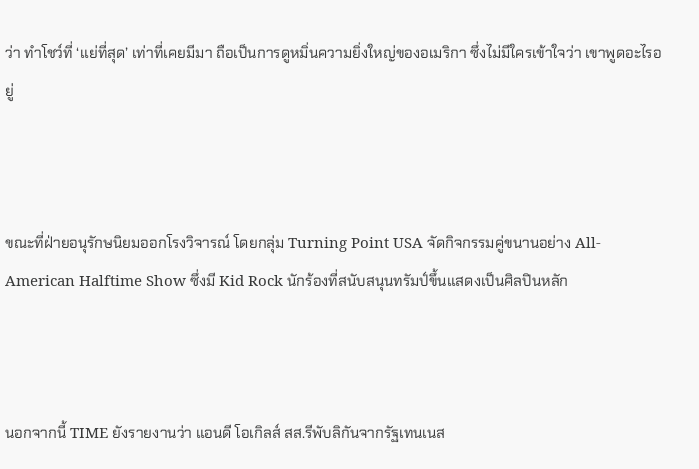ว่า ทำโชว์ที่ ‘แย่ที่สุด’ เท่าที่เคยมีมา ถือเป็นการดูหมิ่นความยิ่งใหญ่ของอเมริกา ซึ่งไม่มีใครเข้าใจว่า เขาพูดอะไรอยู่



ขณะที่ฝ่ายอนุรักษนิยมออกโรงวิจารณ์ โดยกลุ่ม Turning Point USA จัดกิจกรรมคู่ขนานอย่าง All-American Halftime Show ซึ่งมี Kid Rock นักร้องที่สนับสนุนทรัมป์ขึ้นแสดงเป็นศิลปินหลัก



นอกจากนี้ TIME ยังรายงานว่า แอนดี โอเกิลส์ สส.รีพับลิกันจากรัฐเทนเนส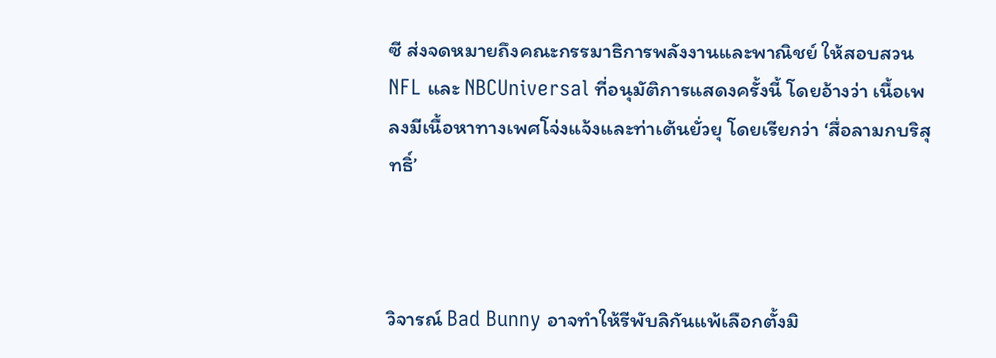ซี ส่งจดหมายถึงคณะกรรมาธิการพลังงานและพาณิชย์ ให้สอบสวน NFL และ NBCUniversal ที่อนุมัติการแสดงครั้งนี้ โดยอ้างว่า เนื้อเพลงมีเนื้อหาทางเพศโจ่งแจ้งและท่าเต้นยั่วยุ โดยเรียกว่า ‘สื่อลามกบริสุทธิ์’



วิจารณ์ Bad Bunny อาจทำให้รีพับลิกันแพ้เลือกตั้งมิ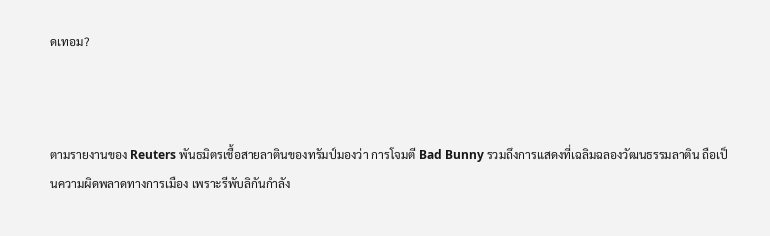ดเทอม?



ตามรายงานของ Reuters พันธมิตรเชื้อสายลาตินของทรัมป์มองว่า การโจมตี Bad Bunny รวมถึงการแสดงที่เฉลิมฉลองวัฒนธรรมลาติน ถือเป็นความผิดพลาดทางการเมือง เพราะรีพับลิกันกำลัง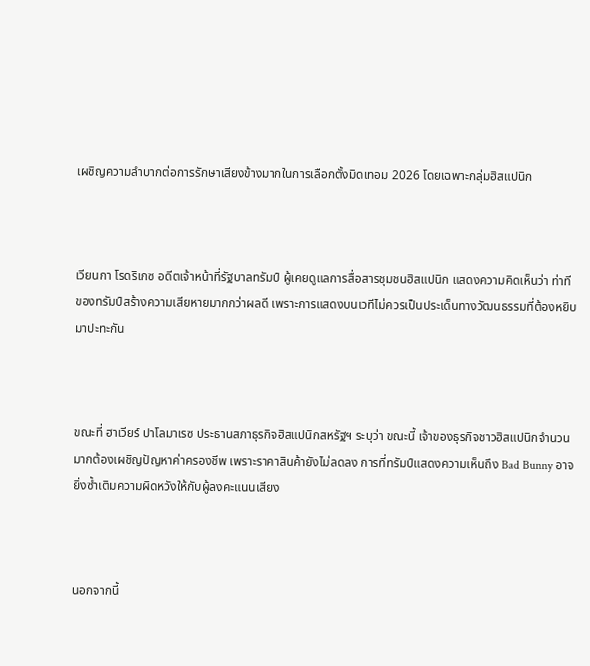เผชิญความลำบากต่อการรักษาเสียงข้างมากในการเลือกตั้งมิดเทอม 2026 โดยเฉพาะกลุ่มฮิสแปนิก



เวียนกา โรดริเกซ อดีตเจ้าหน้าที่รัฐบาลทรัมป์ ผู้เคยดูแลการสื่อสารชุมชนฮิสแปนิก แสดงความคิดเห็นว่า ท่าทีของทรัมป์สร้างความเสียหายมากกว่าผลดี เพราะการแสดงบนเวทีไม่ควรเป็นประเด็นทางวัฒนธรรมที่ต้องหยิบมาปะทะกัน



ขณะที่ ฮาเวียร์ ปาโลมาเรซ ประธานสภาธุรกิจฮิสแปนิกสหรัฐฯ ระบุว่า ขณะนี้ เจ้าของธุรกิจชาวฮิสแปนิกจำนวนมากต้องเผชิญปัญหาค่าครองชีพ เพราะราคาสินค้ายังไม่ลดลง การที่ทรัมป์แสดงความเห็นถึง Bad Bunny อาจยิ่งซ้ำเติมความผิดหวังให้กับผู้ลงคะแนนเสียง



นอกจากนี้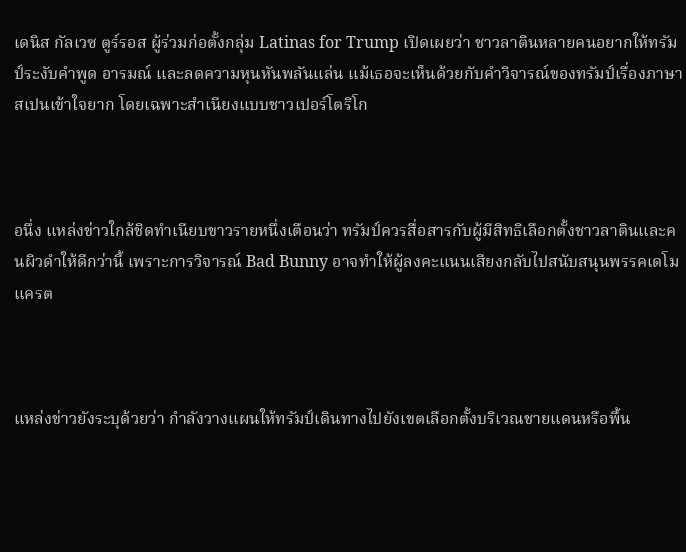เดนิส กัลเวซ ตูร์รอส ผู้ร่วมก่อตั้งกลุ่ม Latinas for Trump เปิดเผยว่า ชาวลาตินหลายคนอยากให้ทรัมป์ระงับคำพูด อารมณ์ และลดความหุนหันพลันแล่น แม้เธอจะเห็นด้วยกับคำวิจารณ์ของทรัมป์เรื่องภาษาสเปนเข้าใจยาก โดยเฉพาะสำเนียงแบบชาวเปอร์โตริโก



อนึ่ง แหล่งข่าวใกล้ชิดทำเนียบขาวรายหนึ่งเตือนว่า ทรัมป์ควรสื่อสารกับผู้มีสิทธิเลือกตั้งชาวลาตินและคนผิวดำให้ดีกว่านี้ เพราะการวิจารณ์ Bad Bunny อาจทำให้ผู้ลงคะแนนเสียงกลับไปสนับสนุนพรรคเดโมแครต



แหล่งข่าวยังระบุด้วยว่า กำลังวางแผนให้ทรัมป์เดินทางไปยังเขตเลือกตั้งบริเวณชายแดนหรือพื้น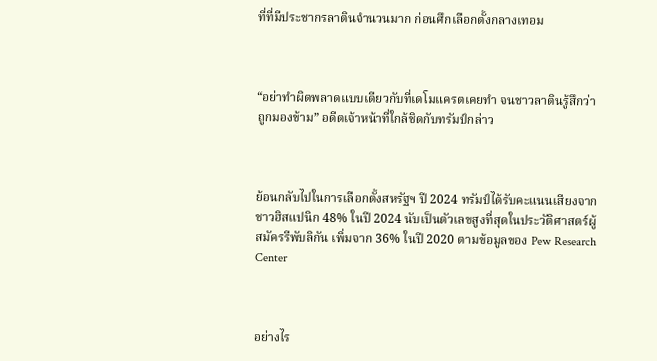ที่ที่มีประชากรลาตินจำนวนมาก ก่อนศึกเลือกตั้งกลางเทอม



“อย่าทำผิดพลาดแบบเดียวกับที่เดโมแครตเคยทำ จนชาวลาตินรู้สึกว่าถูกมองข้าม” อดีตเจ้าหน้าที่ใกล้ชิดกับทรัมป์กล่าว



ย้อนกลับไปในการเลือกตั้งสหรัฐฯ ปี 2024 ทรัมป์ได้รับคะแนนเสียงจากชาวฮิสแปนิก 48% ในปี 2024 นับเป็นตัวเลขสูงที่สุดในประวัติศาสตร์ผู้สมัครรีพับลิกัน เพิ่มจาก 36% ในปี 2020 ตามข้อมูลของ Pew Research Center



อย่างไร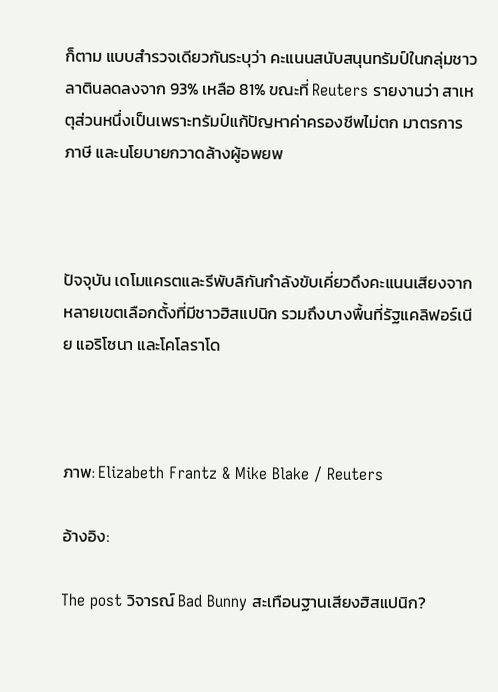ก็ตาม แบบสำรวจเดียวกันระบุว่า คะแนนสนับสนุนทรัมป์ในกลุ่มชาวลาตินลดลงจาก 93% เหลือ 81% ขณะที่ Reuters รายงานว่า สาเหตุส่วนหนึ่งเป็นเพราะทรัมป์แก้ปัญหาค่าครองชีพไม่ตก มาตรการภาษี และนโยบายกวาดล้างผู้อพยพ



ปัจจุบัน เดโมแครตและรีพับลิกันกำลังขับเคี่ยวดึงคะแนนเสียงจากหลายเขตเลือกตั้งที่มีชาวฮิสแปนิก รวมถึงบางพื้นที่รัฐแคลิฟอร์เนีย แอริโซนา และโคโลราโด



ภาพ: Elizabeth Frantz & Mike Blake / Reuters

อ้างอิง:

The post วิจารณ์ Bad Bunny สะเทือนฐานเสียงฮิสแปนิก?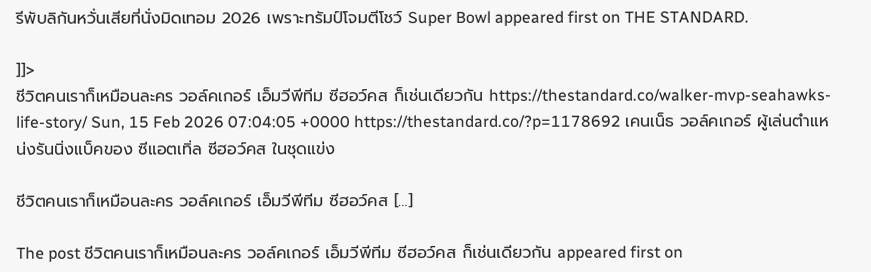รีพับลิกันหวั่นเสียที่นั่งมิดเทอม 2026 เพราะทรัมป์โจมตีโชว์ Super Bowl appeared first on THE STANDARD.

]]>
ชีวิตคนเราก็เหมือนละคร วอล์คเกอร์ เอ็มวีพีทีม ซีฮอว์คส ก็เช่นเดียวกัน https://thestandard.co/walker-mvp-seahawks-life-story/ Sun, 15 Feb 2026 07:04:05 +0000 https://thestandard.co/?p=1178692 เคนเน็ธ วอล์คเกอร์ ผู้เล่นตำแหน่งรันนิ่งแบ็คของ ซีแอตเทิ่ล ซีฮอว์คส ในชุดแข่ง

ชีวิตคนเราก็เหมือนละคร วอล์คเกอร์ เอ็มวีพีทีม ซีฮอว์คส […]

The post ชีวิตคนเราก็เหมือนละคร วอล์คเกอร์ เอ็มวีพีทีม ซีฮอว์คส ก็เช่นเดียวกัน appeared first on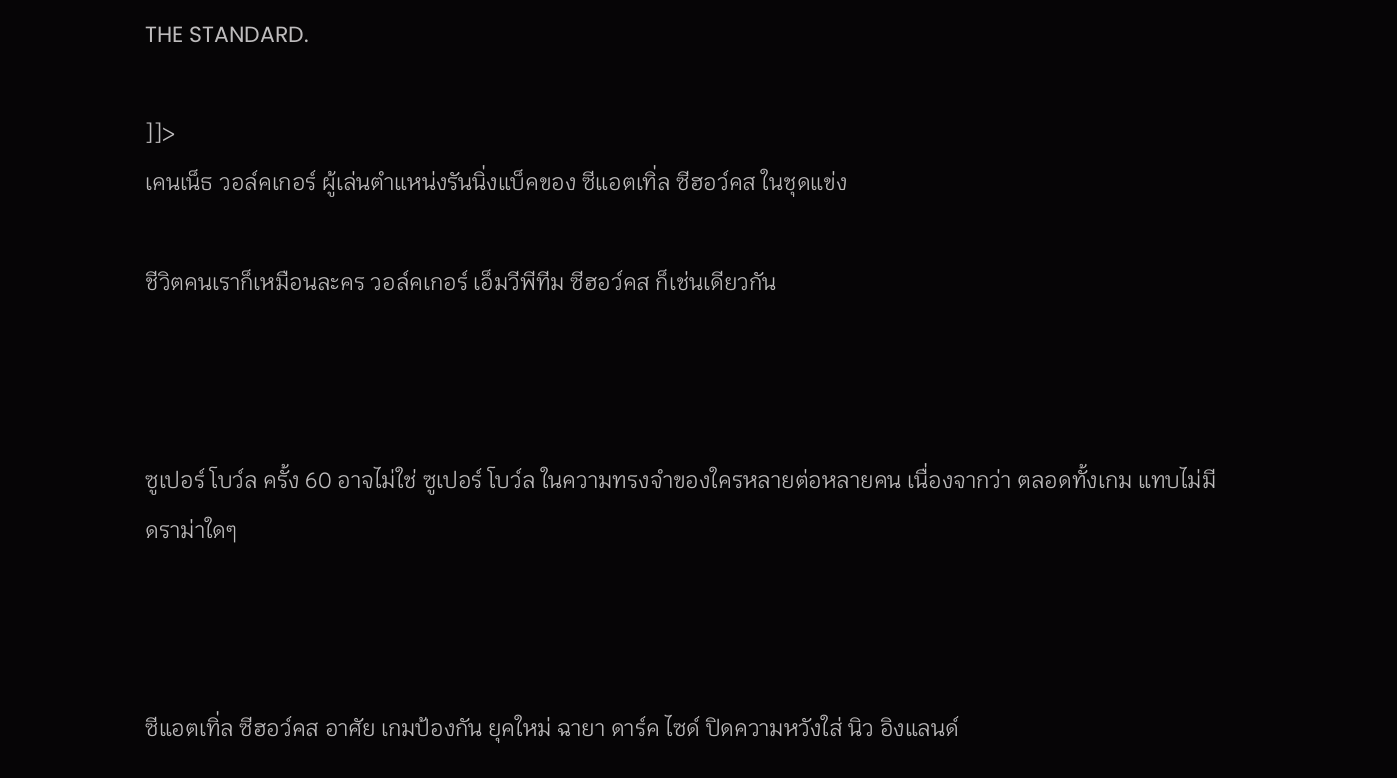THE STANDARD.

]]>
เคนเน็ธ วอล์คเกอร์ ผู้เล่นตำแหน่งรันนิ่งแบ็คของ ซีแอตเทิ่ล ซีฮอว์คส ในชุดแข่ง

ชีวิตคนเราก็เหมือนละคร วอล์คเกอร์ เอ็มวีพีทีม ซีฮอว์คส ก็เช่นเดียวกัน



ซูเปอร์ โบว์ล ครั้ง 60 อาจไม่ใช่ ซูเปอร์ โบว์ล ในความทรงจำของใครหลายต่อหลายคน เนื่องจากว่า ตลอดทั้งเกม แทบไม่มีดราม่าใดๆ



ซีแอตเทิ่ล ซีฮอว์คส อาศัย เกมป้องกัน ยุคใหม่ ฉายา ดาร์ค ไซด์ ปิดความหวังใส่ นิว อิงแลนด์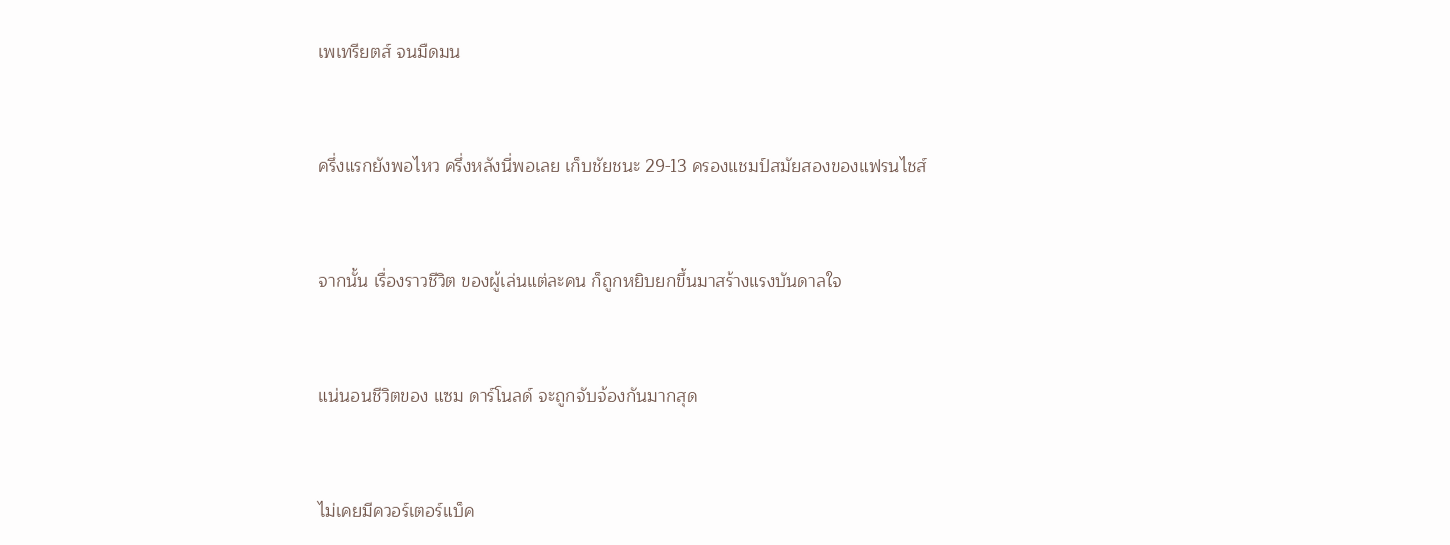เพเทรียตส์ จนมืดมน



ครึ่งแรกยังพอไหว ครึ่งหลังนี่พอเลย เก็บชัยชนะ 29-13 ครองแชมป์สมัยสองของแฟรนไชส์



จากนั้น เรื่องราวชีวิต ของผู้เล่นแต่ละคน ก็ถูกหยิบยกขึ้นมาสร้างแรงบันดาลใจ



แน่นอนชีวิตของ แซม ดาร์โนลด์ จะถูกจับจ้องกันมากสุด



ไม่เคยมีควอร์เตอร์แบ็ค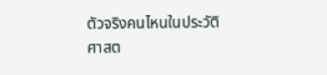ตัวจริงคนไหนในประวัติศาสต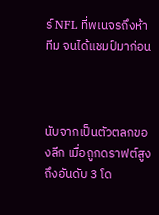ร์ NFL ที่พเนจรถึงห้าทีม จนได้แชมป์มาก่อน



นับจากเป็นตัวตลกของลีก เมื่อถูกดราฟต์สูงถึงอันดับ 3 โด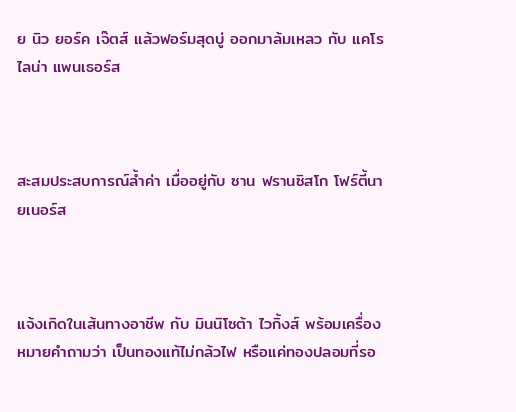ย นิว ยอร์ค เจ๊ตส์ แล้วฟอร์มสุดบู่ ออกมาล้มเหลว กับ แคโรไลน่า แพนเธอร์ส



สะสมประสบการณ์ล้ำค่า เมื่ออยู่กับ ซาน ฟรานซิสโก โฟร์ตี้นายเนอร์ส



แจ้งเกิดในเส้นทางอาชีพ กับ มินนิโซต้า ไวกิ้งส์ พร้อมเครื่องหมายคำถามว่า เป็นทองแท้ไม่กล้วไฟ หรือแค่ทองปลอมที่รอ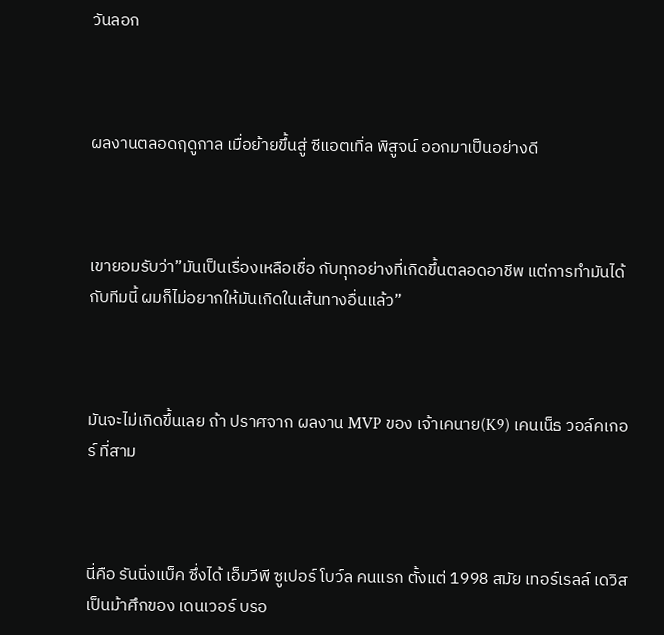วันลอก



ผลงานตลอดฤดูกาล เมื่อย้ายขึ้นสู่ ซีแอตเทิ่ล พิสูจน์ ออกมาเป็นอย่างดี



เขายอมรับว่า”มันเป็นเรื่องเหลือเชื่อ กับทุกอย่างที่เกิดขึ้นตลอดอาชีพ แต่การทำมันได้กับทีมนี้ ผมก็ไม่อยากให้มันเกิดในเส้นทางอื่นแล้ว”



มันจะไม่เกิดขึ้นเลย ถ้า ปราศจาก ผลงาน MVP ของ เจ้าเคนาย(K9) เคนเน็ธ วอล์คเกอร์ ที่สาม



นี่คือ รันนิ่งแบ็ค ซึ่งได้ เอ็มวีพี ซูเปอร์ โบว์ล คนแรก ตั้งแต่ 1998 สมัย เทอร์เรลล์ เดวิส เป็นม้าศึกของ เดนเวอร์ บรอ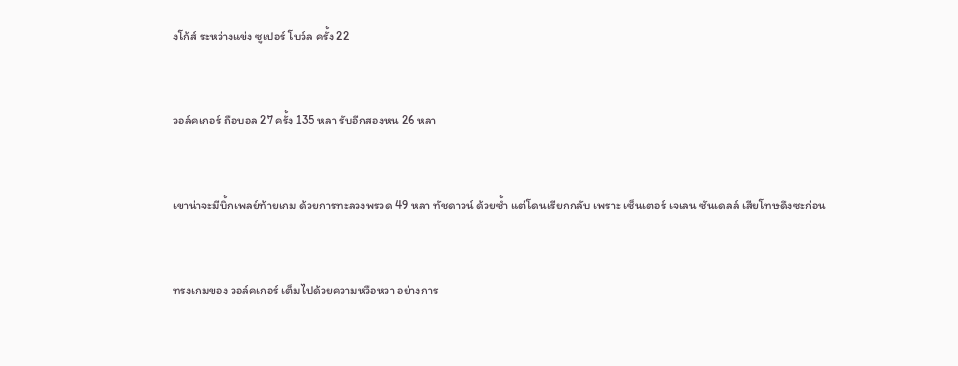งโก้ส์ ระหว่างแข่ง ซูเปอร์ โบว์ล ครั้ง 22



วอล์คเกอร์ ถือบอล 27 ครั้ง 135 หลา รับอีกสองหน 26 หลา



เขาน่าจะมีบิ้กเพลย์ท้ายเกม ด้วยการทะลวงพรวด 49 หลา ทัชดาวน์ ด้วยซ้ำ แต่โดนเรียกกลับ เพราะ เซ็นเตอร์ เจเลน ซันเดลล์ เสียโทษดึงซะก่อน



ทรงเกมของ วอล์คเกอร์ เต็มไปด้วยความหวือหวา อย่างการ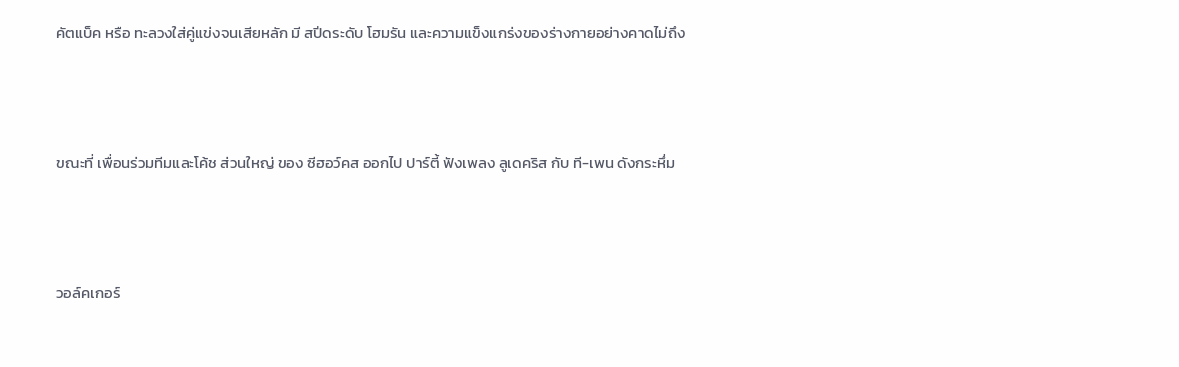คัตแบ็ค หรือ ทะลวงใส่คู่แข่งจนเสียหลัก มี สปีดระดับ โฮมรัน และความแข็งแกร่งของร่างกายอย่างคาดไม่ถึง



ขณะที่ เพื่อนร่วมทีมและโค้ช ส่วนใหญ่ ของ ซีฮอว์คส ออกไป ปาร์ตี้ ฟังเพลง ลูเดคริส กับ ที-เพน ดังกระหึ่ม



วอล์คเกอร์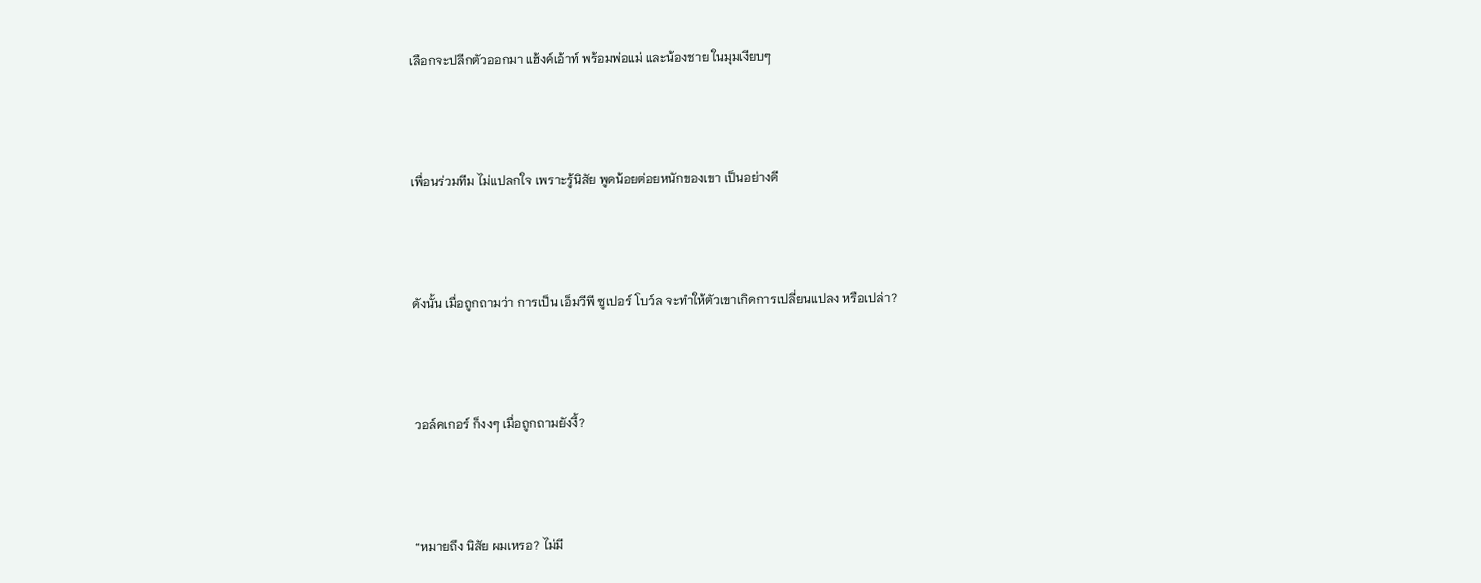เลือกจะปลีกตัวออกมา แฮ้งค์เอ้าท์ พร้อมพ่อแม่ และน้องชาย ในมุมเงียบๆ



เพื่อนร่วมทีม ไม่แปลกใจ เพราะรู้นิสัย พูดน้อยต่อยหนักของเขา เป็นอย่างดี



ดังนั้น เมื่อถูกถามว่า การเป็น เอ็มวีพี ซูเปอร์ โบว์ล จะทำให้ตัวเขาเกิดการเปลี่ยนแปลง หรือเปล่า?



วอล์คเกอร์ ก็งงๆ เมื่อถูกถามยังงี้?



“หมายถึง นิสัย ผมเหรอ? ไม่มี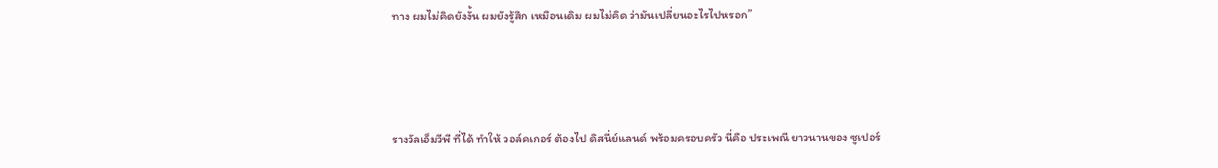ทาง ผมไม่คิดยังงั้น ผมยังรู้สึก เหมือนเดิม ผมไม่คิด ว่ามันเปลี่ยนอะไรไปหรอก”



รางวัลเอ็มวีพี ที่ได้ ทำให้ วอล์คเกอร์ ต้องไป ดิสนี่ย์แลนด์ พร้อมครอบครัว นี่คือ ประเพณี ยาวนานของ ซูเปอร์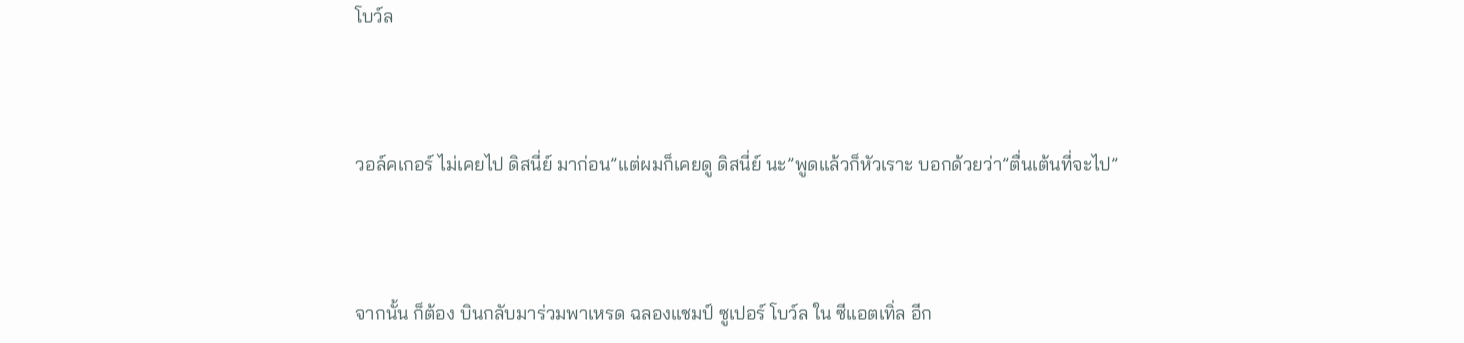โบว์ล



วอล์คเกอร์ ไม่เคยไป ดิสนี่ย์ มาก่อน”แต่ผมก็เคยดู ดิสนี่ย์ นะ”พูดแล้วก็หัวเราะ บอกด้วยว่า”ตื่นเต้นที่จะไป”



จากนั้น ก็ต้อง บินกลับมาร่วมพาเหรด ฉลองแชมป์ ซูเปอร์ โบว์ล ใน ซีแอตเทิ่ล อีก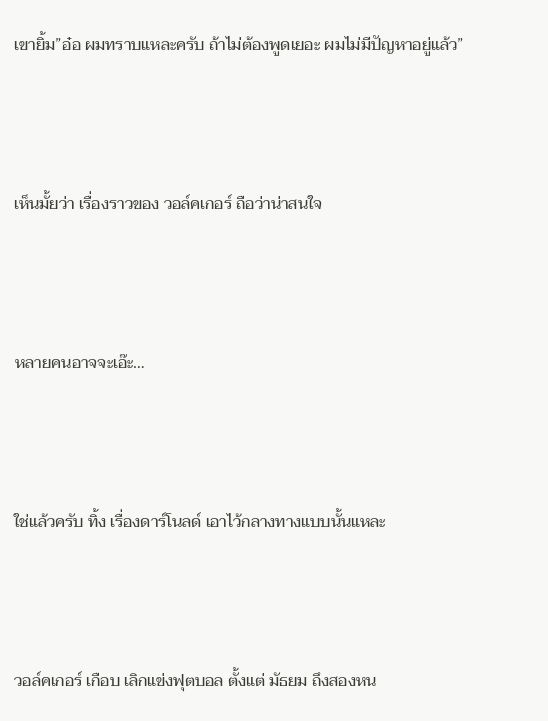เขายิ้ม”อ๋อ ผมทราบแหละครับ ถ้าไม่ต้องพูดเยอะ ผมไม่มีปัญหาอยู่แล้ว”



เห็นมั้ยว่า เรื่องราวของ วอล์คเกอร์ ถือว่าน่าสนใจ



หลายคนอาจจะเอ๊ะ…



ใช่แล้วครับ ทิ้ง เรื่องดาร์โนลด์ เอาไว้กลางทางแบบนั้นแหละ



วอล์คเกอร์ เกือบ เลิกแข่งฟุตบอล ตั้งแต่ มัธยม ถึงสองหน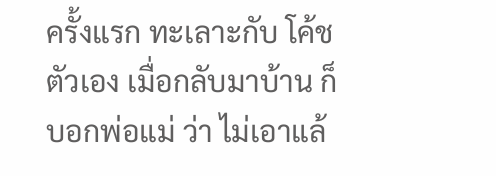ครั้งแรก ทะเลาะกับ โค้ชตัวเอง เมื่อกลับมาบ้าน ก็บอกพ่อแม่ ว่า ไม่เอาแล้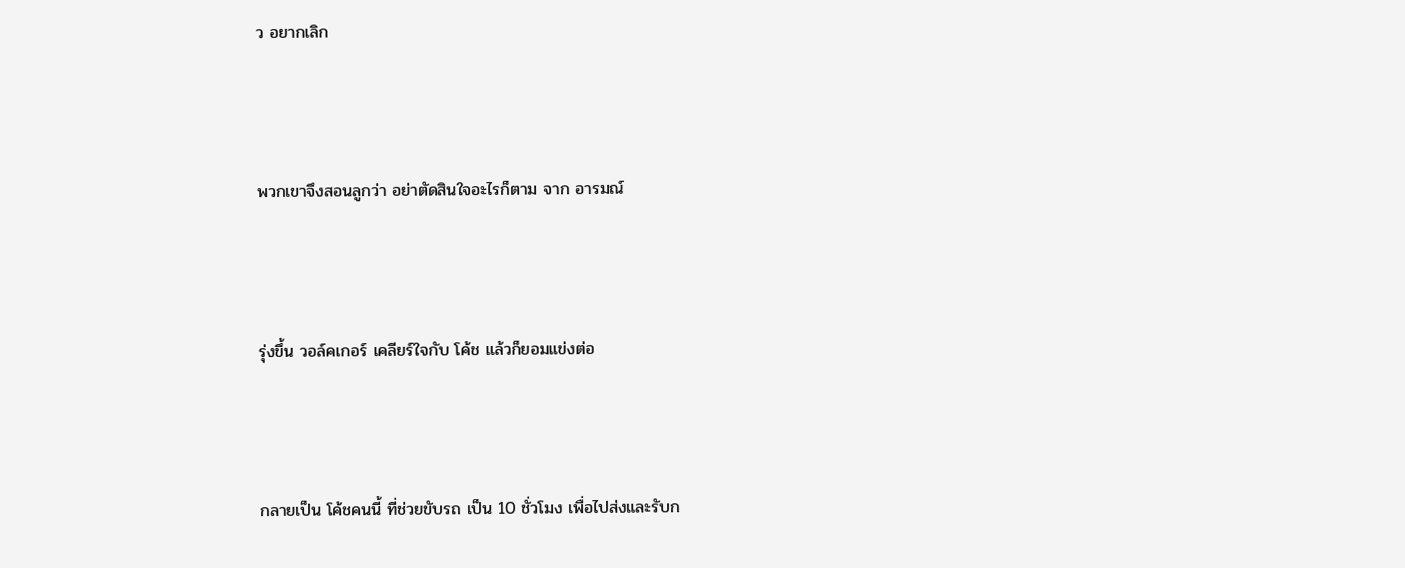ว อยากเลิก



พวกเขาจึงสอนลูกว่า อย่าตัดสินใจอะไรก็ตาม จาก อารมณ์



รุ่งขึ้น วอล์คเกอร์ เคลียร์ใจกับ โค้ช แล้วก็ยอมแข่งต่อ



กลายเป็น โค้ชคนนี้ ที่ช่วยขับรถ เป็น 10 ชั่วโมง เพื่อไปส่งและรับก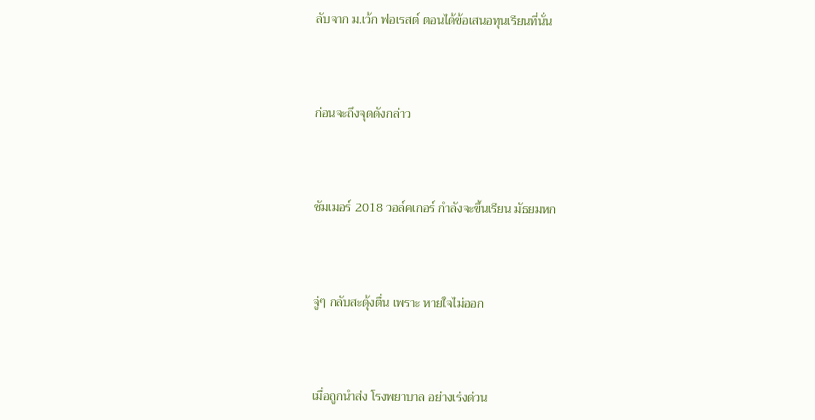ลับจาก ม.เว้ก ฟอเรสต์ ตอนได้ข้อเสนอทุนเรียนที่นั่น



ก่อนจะถึงจุดดังกล่าว



ซัมเมอร์ 2018 วอล์คเกอร์ กำลังจะขึ้นเรียน มัธยมหก



จู่ๆ กลับสะดุ้งตื่น เพราะ หายใจไม่ออก



เมื่อถูกนำส่ง โรงพยาบาล อย่างเร่งด่วน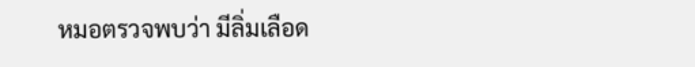หมอตรวจพบว่า มีลิ่มเลือด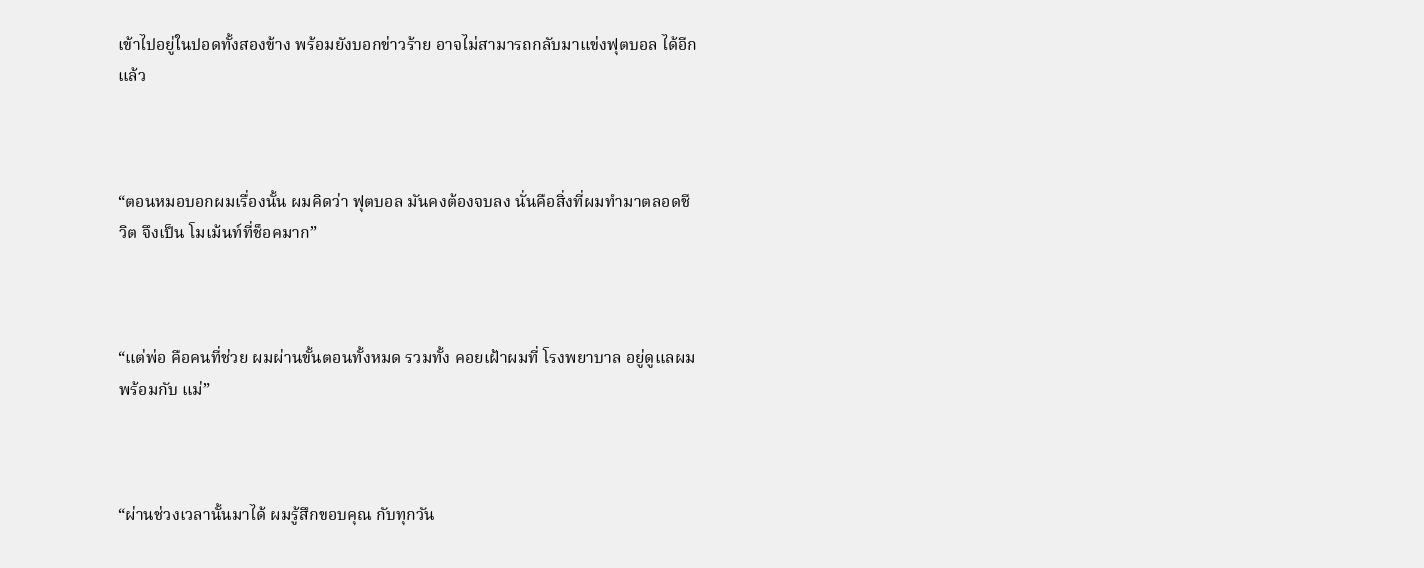เข้าไปอยู่ในปอดทั้งสองข้าง พร้อมยังบอกข่าวร้าย อาจไม่สามารถกลับมาแข่งฟุตบอล ได้อีกแล้ว



“ตอนหมอบอกผมเรื่องนั้น ผมคิดว่า ฟุตบอล มันคงต้องจบลง นั่นคือสิ่งที่ผมทำมาตลอดชีวิต จึงเป็น โมเม้นท์ที่ช็อคมาก”



“แต่พ่อ คือคนที่ช่วย ผมผ่านขั้นตอนทั้งหมด รวมทั้ง คอยเฝ้าผมที่ โรงพยาบาล อยู่ดูแลผม พร้อมกับ แม่”



“ผ่านช่วงเวลานั้นมาได้ ผมรู้สึกขอบคุณ กับทุกวัน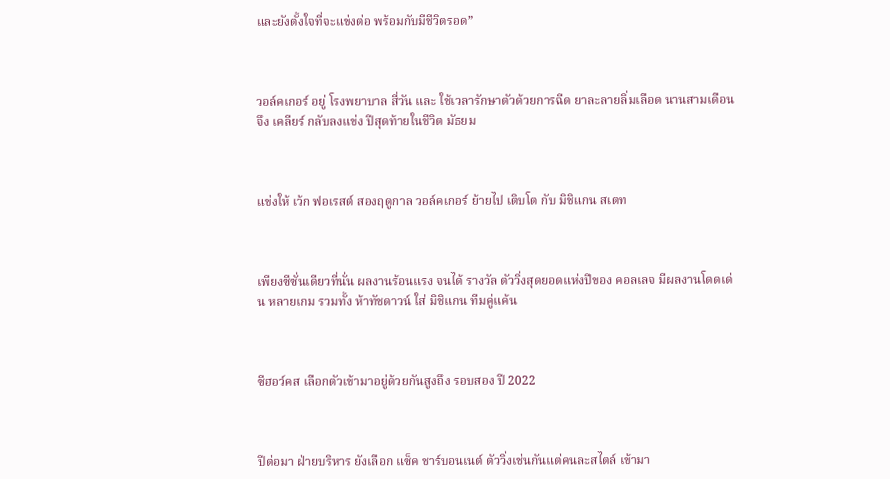และยังตั้งใจที่จะแข่งต่อ พร้อมกับมีชีวิตรอด”



วอล์คเกอร์ อยู่ โรงพยาบาล สี่วัน และ ใช้เวลารักษาตัวด้วยการฉีด ยาละลายลิ่มเลือด นานสามเดือน จึง เคลียร์ กลับลงแข่ง ปีสุดท้ายในชีวิต มัธยม



แข่งให้ เว้ก ฟอเรสต์ สองฤดูกาล วอล์คเกอร์ ย้ายไป เติบโต กับ มิชิแกน สเตท



เพียงซีซั่นเดียวที่นั่น ผลงานร้อนแรง จนได้ รางวัล ตัววิ่งสุดยอดแห่งปีของ คอลเลจ มีผลงานโดดเด่น หลายเกม รวมทั้ง ห้าทัชดาวน์ ใส่ มิชิแกน ทีมคู่แค้น



ซีฮอว์คส เลือกตัวเข้ามาอยู่ด้วยกันสูงถึง รอบสอง ปี 2022



ปีต่อมา ฝ่ายบริหาร ยังเลือก แซ็ค ชาร์บอนเนต์ ตัววิ่งเช่นกันแต่คนละสไตล์ เข้ามา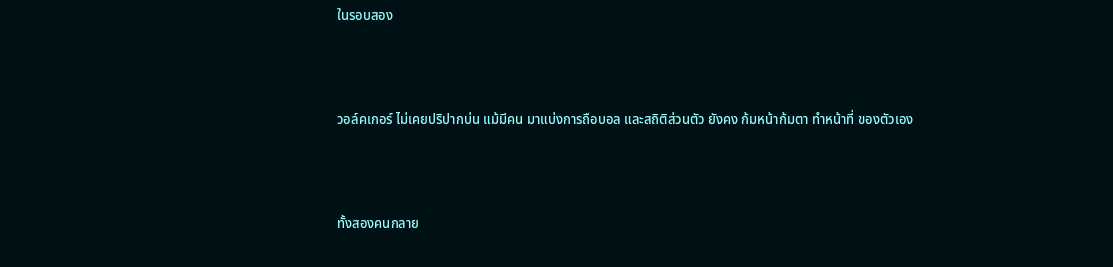ในรอบสอง



วอล์คเกอร์ ไม่เคยปริปากบ่น แม้มีคน มาแบ่งการถือบอล และสถิติส่วนตัว ยังคง ก้มหน้าก้มตา ทำหน้าที่ ของตัวเอง



ทั้งสองคนกลาย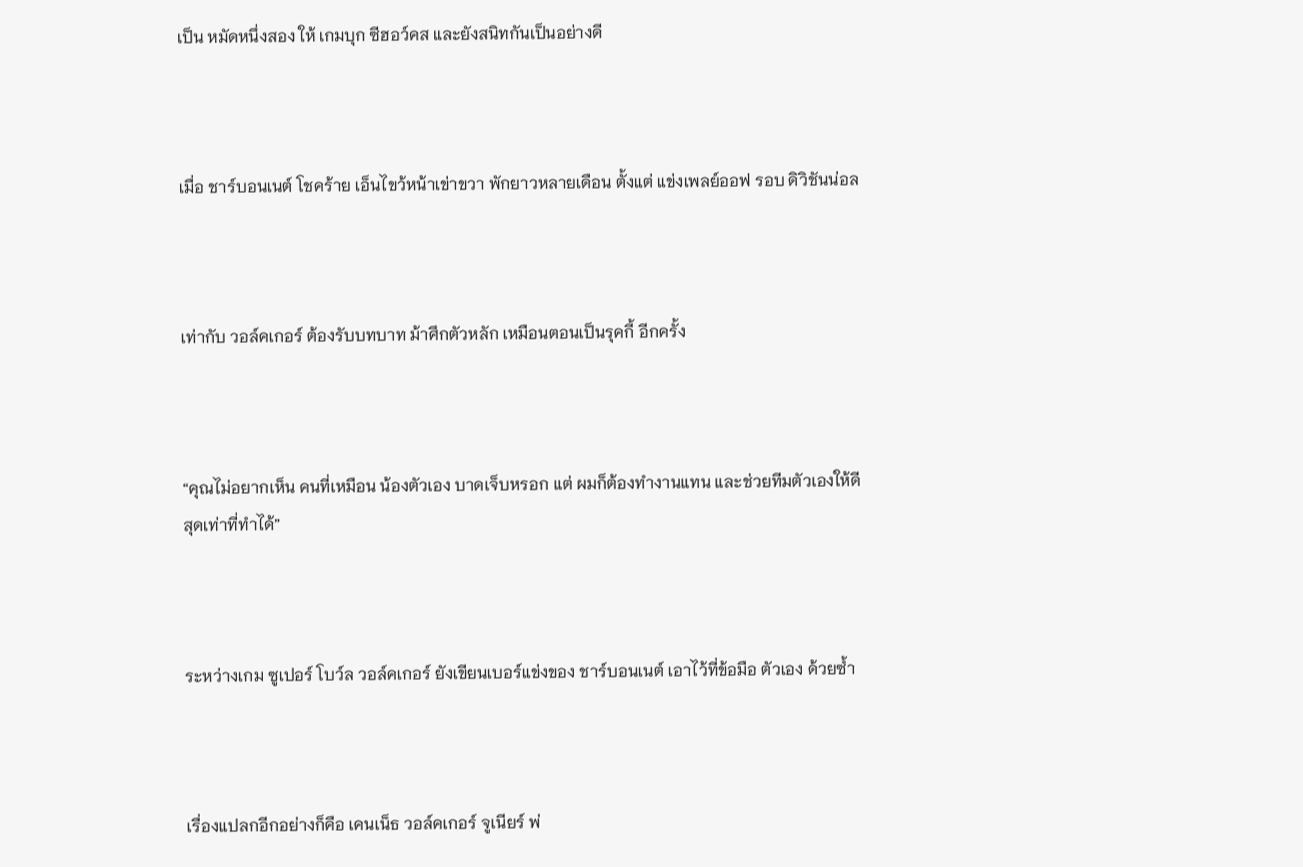เป็น หมัดหนึ่งสอง ให้ เกมบุก ซีฮอว์คส และยังสนิทกันเป็นอย่างดี



เมื่อ ชาร์บอนเนต์ โชคร้าย เอ็นไขว้หน้าเข่าขวา พักยาวหลายเดือน ตั้งแต่ แข่งเพลย์ออฟ รอบ ดิวิชันน่อล



เท่ากับ วอล์คเกอร์ ต้องรับบทบาท ม้าศึกตัวหลัก เหมือนตอนเป็นรุคกี้ อีกครั้ง



“คุณไม่อยากเห็น คนที่เหมือน น้องตัวเอง บาดเจ็บหรอก แต่ ผมก็ต้องทำงานแทน และช่วยทีมตัวเองให้ดีสุดเท่าที่ทำได้”



ระหว่างเกม ซูเปอร์ โบว์ล วอล์คเกอร์ ยังเขียนเบอร์แข่งของ ชาร์บอนเนต์ เอาไว้ที่ข้อมือ ตัวเอง ด้วยซ้ำ



เรื่องแปลกอีกอย่างก็คือ เคนเน็ธ วอล์คเกอร์ จูเนียร์ พ่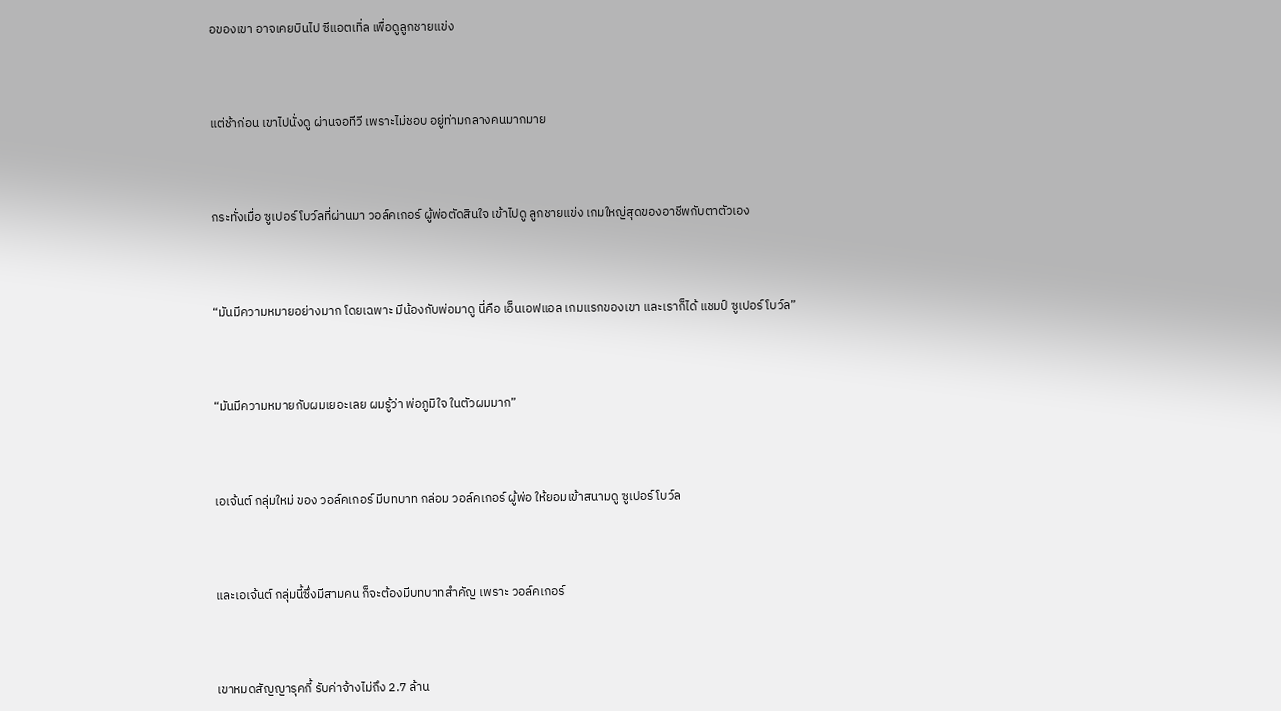อของเขา อาจเคยบินไป ซีแอตเทิ่ล เพื่อดูลูกชายแข่ง



แต่ช้าก่อน เขาไปนั่งดู ผ่านจอทีวี เพราะไม่ชอบ อยู่ท่ามกลางคนมากมาย



กระทั่งเมื่อ ซูเปอร์ โบว์ลที่ผ่านมา วอล์คเกอร์ ผู้พ่อตัดสินใจ เข้าไปดู ลูกชายแข่ง เกมใหญ่สุดของอาชีพกับตาตัวเอง



“มันมีความหมายอย่างมาก โดยเฉพาะ มีน้องกับพ่อมาดู นี่คือ เอ็นเอฟแอล เกมแรกของเขา และเราก็ได้ แชมป์ ซูเปอร์ โบว์ล”



“มันมีความหมายกับผมเยอะเลย ผมรู้ว่า พ่อภูมิใจ ในตัวผมมาก”



เอเจ้นต์ กลุ่มใหม่ ของ วอล์คเกอร์ มีบทบาท กล่อม วอล์คเกอร์ ผู้พ่อ ให้ยอมเข้าสนามดู ซูเปอร์ โบว์ล



และเอเจ้นต์ กลุ่มนี้ซึ่งมีสามคน ก็จะต้องมีบทบาทสำคัญ เพราะ วอล์คเกอร์



เขาหมดสัญญารุคกี้ รับค่าจ้างไม่ถึง 2.7 ล้าน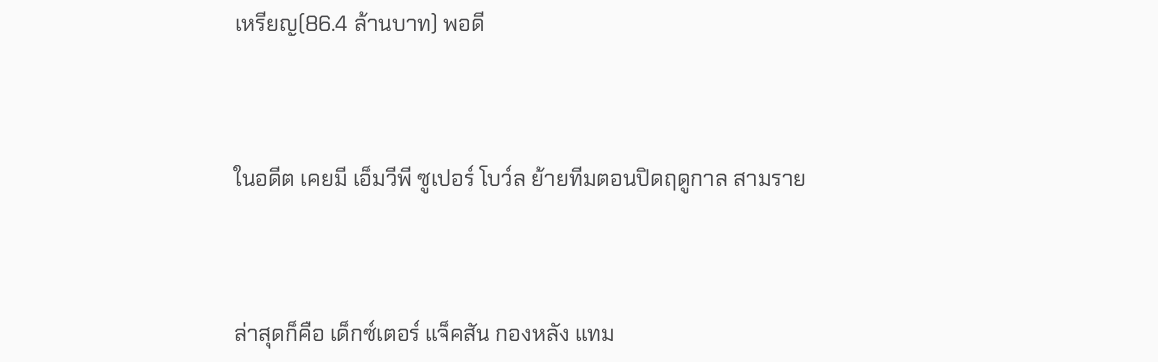เหรียญ(86.4 ล้านบาท) พอดี



ในอดีต เคยมี เอ็มวีพี ซูเปอร์ โบว์ล ย้ายทีมตอนปิดฤดูกาล สามราย



ล่าสุดก็คือ เด็กซ์เตอร์ แจ็คสัน กองหลัง แทม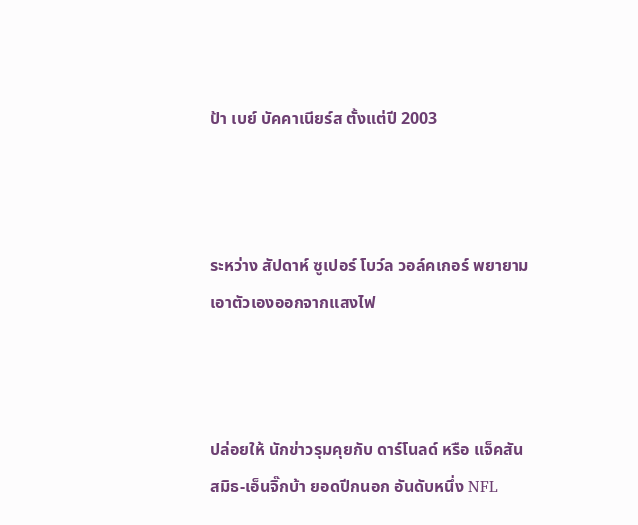ป้า เบย์ บัคคาเนียร์ส ตั้งแต่ปี 2003



ระหว่าง สัปดาห์ ซูเปอร์ โบว์ล วอล์คเกอร์ พยายามเอาตัวเองออกจากแสงไฟ



ปล่อยให้ นักข่าวรุมคุยกับ ดาร์โนลด์ หรือ แจ็คสัน สมิธ-เอ็นจิ๊กบ้า ยอดปีกนอก อันดับหนึ่ง NFL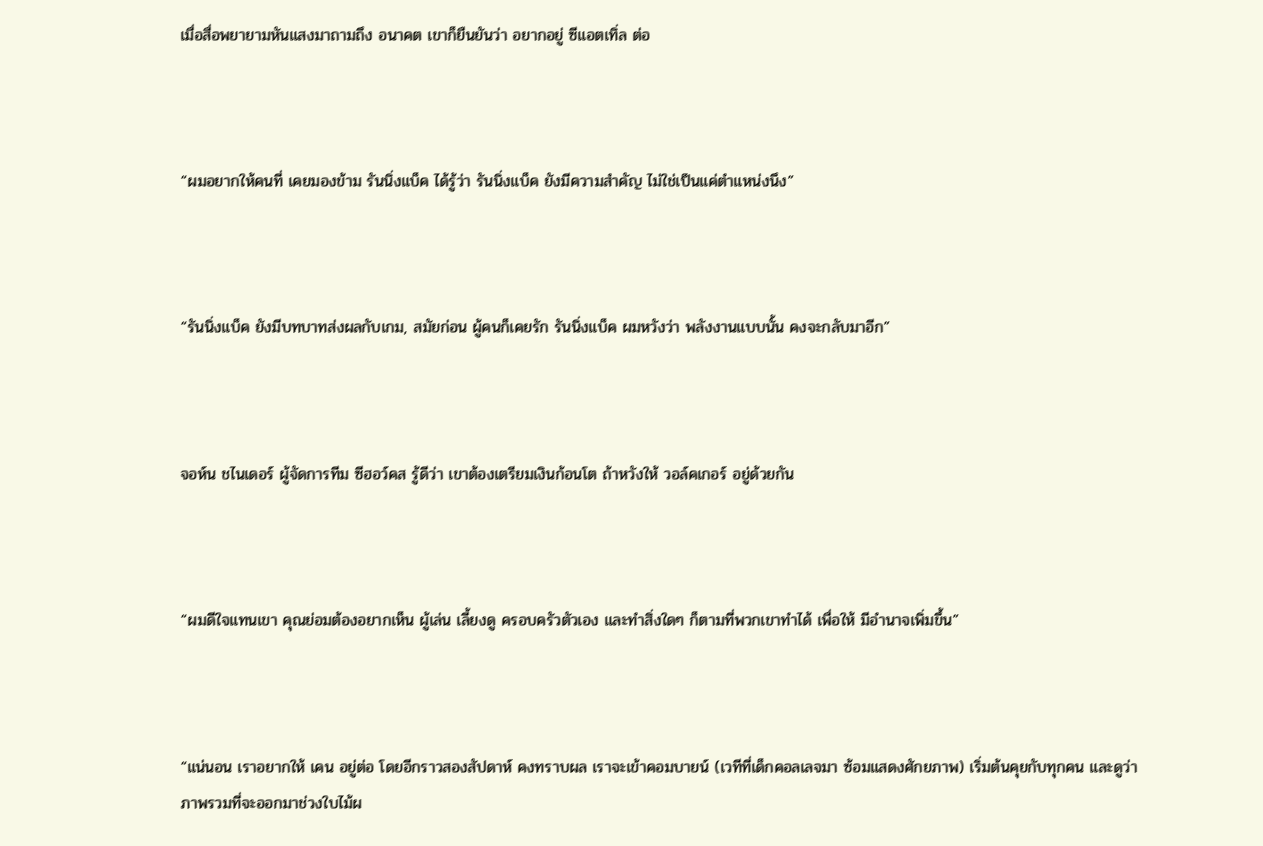เมื่อสื่อพยายามหันแสงมาถามถึง อนาคต เขาก็ยืนยันว่า อยากอยู่ ซีแอตเทิ่ล ต่อ



“ผมอยากให้คนที่ เคยมองข้าม รันนิ่งแบ็ค ได้รู้ว่า รันนิ่งแบ็ค ยังมีความสำคัญ ไม่ใช่เป็นแค่ตำแหน่งนึง”



“รันนิ่งแบ็ค ยังมีบทบาทส่งผลกับเกม, สมัยก่อน ผู้คนก็เคยรัก รันนิ่งแบ็ค ผมหวังว่า พลังงานแบบนั้น คงจะกลับมาอีก”



จอห์น ชไนเดอร์ ผู้จัดการทีม ซีฮอว์คส รู้ดีว่า เขาต้องเตรียมเงินก้อนโต ถ้าหวังให้ วอล์คเกอร์ อยู่ด้วยกัน



“ผมดีใจแทนเขา คุณย่อมต้องอยากเห็น ผู้เล่น เลี้ยงดู ครอบครัวตัวเอง และทำสิ่งใดๆ ก็ตามที่พวกเขาทำได้ เพื่อให้ มีอำนาจเพิ่มขึ้น”



“แน่นอน เราอยากให้ เคน อยู่ต่อ โดยอีกราวสองสัปดาห์ คงทราบผล เราจะเข้าคอมบายน์ (เวทีที่เด็กคอลเลจมา ซ้อมแสดงศักยภาพ) เริ่มต้นคุยกับทุกคน และดูว่า ภาพรวมที่จะออกมาช่วงใบไม้ผ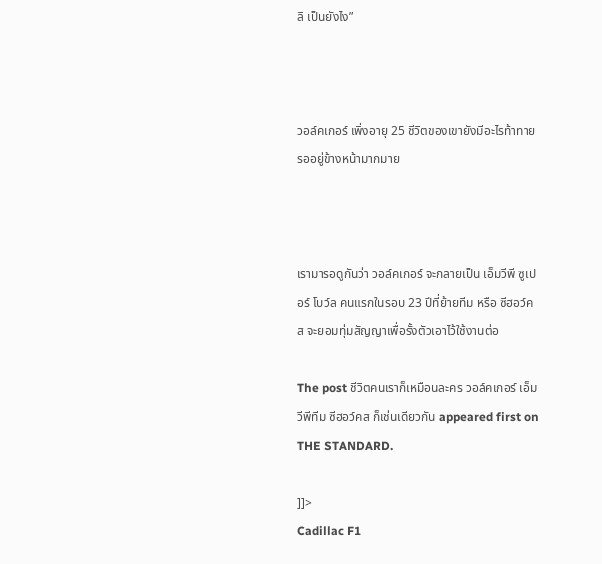ลิ เป็นยังไง”



วอล์คเกอร์ เพิ่งอายุ 25 ชีวิตของเขายังมีอะไรท้าทาย รออยู่ข้างหน้ามากมาย



เรามารอดูกันว่า วอล์คเกอร์ จะกลายเป็น เอ็มวีพี ซูเปอร์ โบว์ล คนแรกในรอบ 23 ปีที่ย้ายทีม หรือ ซีฮอว์คส จะยอมทุ่มสัญญาเพื่อรั้งตัวเอาไว้ใช้งานต่อ

The post ชีวิตคนเราก็เหมือนละคร วอล์คเกอร์ เอ็มวีพีทีม ซีฮอว์คส ก็เช่นเดียวกัน appeared first on THE STANDARD.

]]>
Cadillac F1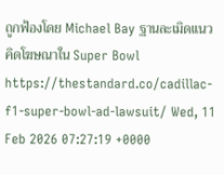ถูกฟ้องโดย Michael Bay ฐานละเมิดแนวคิดโฆษณาใน Super Bowl https://thestandard.co/cadillac-f1-super-bowl-ad-lawsuit/ Wed, 11 Feb 2026 07:27:19 +0000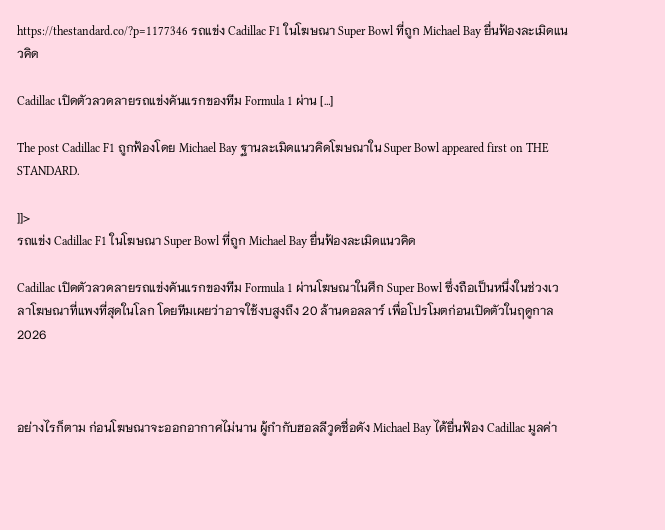https://thestandard.co/?p=1177346 รถแข่ง Cadillac F1 ในโฆษณา Super Bowl ที่ถูก Michael Bay ยื่นฟ้องละเมิดแนวคิด

Cadillac เปิดตัวลวดลายรถแข่งคันแรกของทีม Formula 1 ผ่าน […]

The post Cadillac F1 ถูกฟ้องโดย Michael Bay ฐานละเมิดแนวคิดโฆษณาใน Super Bowl appeared first on THE STANDARD.

]]>
รถแข่ง Cadillac F1 ในโฆษณา Super Bowl ที่ถูก Michael Bay ยื่นฟ้องละเมิดแนวคิด

Cadillac เปิดตัวลวดลายรถแข่งคันแรกของทีม Formula 1 ผ่านโฆษณาในศึก Super Bowl ซึ่งถือเป็นหนึ่งในช่วงเวลาโฆษณาที่แพงที่สุดในโลก โดยทีมเผยว่าอาจใช้งบสูงถึง 20 ล้านดอลลาร์ เพื่อโปรโมตก่อนเปิดตัวในฤดูกาล 2026



อย่างไรก็ตาม ก่อนโฆษณาจะออกอากาศไม่นาน ผู้กำกับฮอลลีวูดชื่อดัง Michael Bay ได้ยื่นฟ้อง Cadillac มูลค่า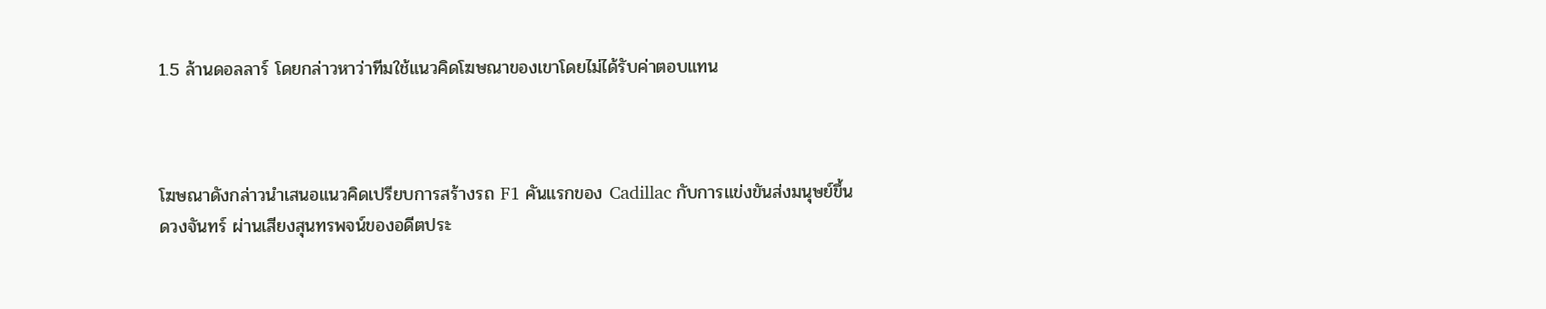1.5 ล้านดอลลาร์ โดยกล่าวหาว่าทีมใช้แนวคิดโฆษณาของเขาโดยไม่ได้รับค่าตอบแทน



โฆษณาดังกล่าวนำเสนอแนวคิดเปรียบการสร้างรถ F1 คันแรกของ Cadillac กับการแข่งขันส่งมนุษย์ขึ้นดวงจันทร์ ผ่านเสียงสุนทรพจน์ของอดีตประ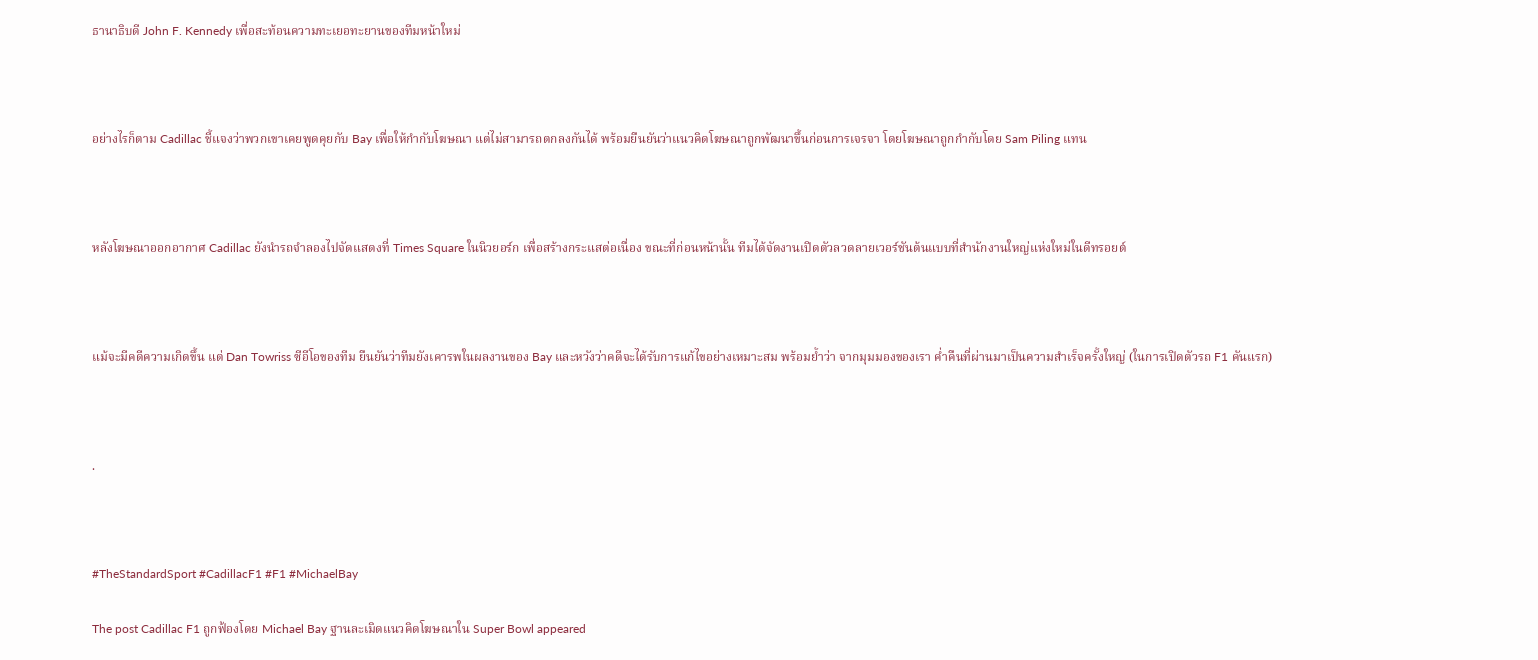ธานาธิบดี John F. Kennedy เพื่อสะท้อนความทะเยอทะยานของทีมหน้าใหม่



อย่างไรก็ตาม Cadillac ชี้แจงว่าพวกเขาเคยพูดคุยกับ Bay เพื่อให้กำกับโฆษณา แต่ไม่สามารถตกลงกันได้ พร้อมยืนยันว่าแนวคิดโฆษณาถูกพัฒนาขึ้นก่อนการเจรจา โดยโฆษณาถูกกำกับโดย Sam Piling แทน



หลังโฆษณาออกอากาศ Cadillac ยังนำรถจำลองไปจัดแสดงที่ Times Square ในนิวยอร์ก เพื่อสร้างกระแสต่อเนื่อง ขณะที่ก่อนหน้านั้น ทีมได้จัดงานเปิดตัวลวดลายเวอร์ชันต้นแบบที่สำนักงานใหญ่แห่งใหม่ในดีทรอยต์



แม้จะมีคดีความเกิดขึ้น แต่ Dan Towriss ซีอีโอของทีม ยืนยันว่าทีมยังเคารพในผลงานของ Bay และหวังว่าคดีจะได้รับการแก้ไขอย่างเหมาะสม พร้อมย้ำว่า จากมุมมองของเรา ค่ำคืนที่ผ่านมาเป็นความสำเร็จครั้งใหญ่ (ในการเปิดตัวรถ F1 คันแรก)



.



#TheStandardSport #CadillacF1 #F1 #MichaelBay

The post Cadillac F1 ถูกฟ้องโดย Michael Bay ฐานละเมิดแนวคิดโฆษณาใน Super Bowl appeared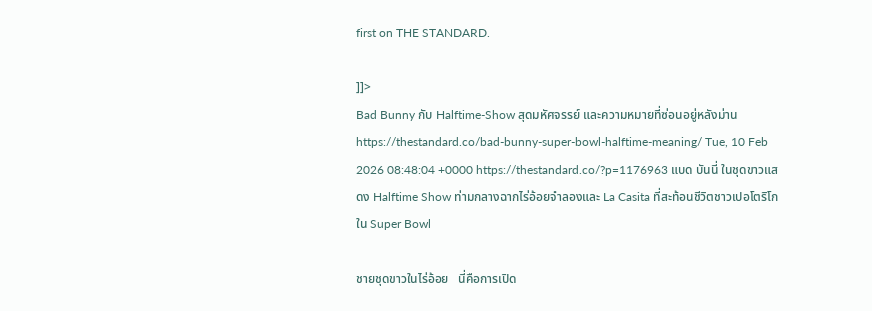first on THE STANDARD.

]]>
Bad Bunny กับ Halftime-Show สุดมหัศจรรย์ และความหมายที่ซ่อนอยู่หลังม่าน https://thestandard.co/bad-bunny-super-bowl-halftime-meaning/ Tue, 10 Feb 2026 08:48:04 +0000 https://thestandard.co/?p=1176963 แบด บันนี่ ในชุดขาวแสดง Halftime Show ท่ามกลางฉากไร่อ้อยจำลองและ La Casita ที่สะท้อนชีวิตชาวเปอโตริโกใน Super Bowl

ชายชุดขาวในไร่อ้อย   นี่คือการเปิด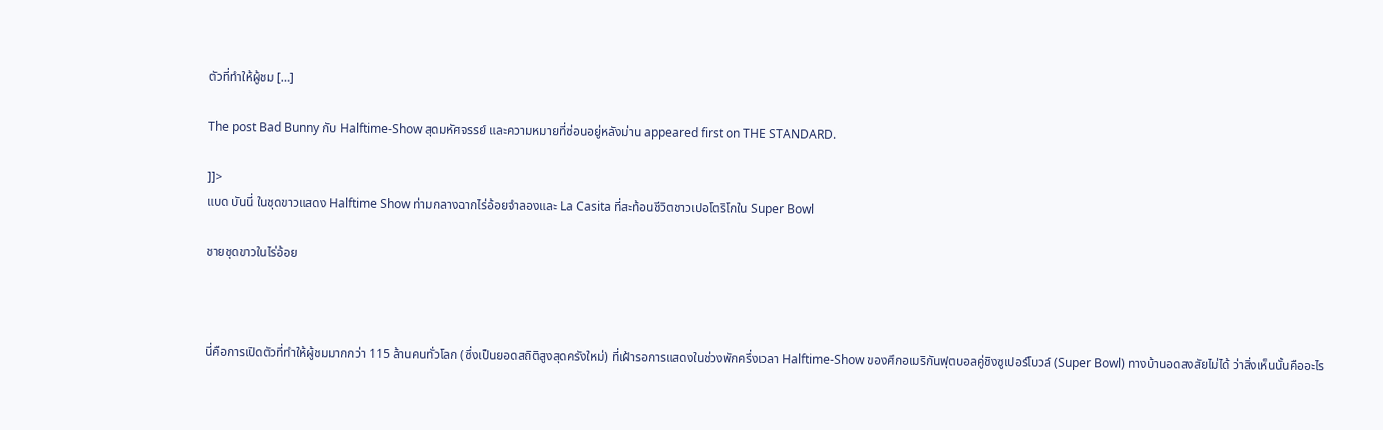ตัวที่ทำให้ผู้ชม […]

The post Bad Bunny กับ Halftime-Show สุดมหัศจรรย์ และความหมายที่ซ่อนอยู่หลังม่าน appeared first on THE STANDARD.

]]>
แบด บันนี่ ในชุดขาวแสดง Halftime Show ท่ามกลางฉากไร่อ้อยจำลองและ La Casita ที่สะท้อนชีวิตชาวเปอโตริโกใน Super Bowl

ชายชุดขาวในไร่อ้อย



นี่คือการเปิดตัวที่ทำให้ผู้ชมมากกว่า 115 ล้านคนทั่วโลก (ซึ่งเป็นยอดสถิติสูงสุดครังใหม่) ที่เฝ้ารอการแสดงในช่วงพักครึ่งเวลา Halftime-Show ของศึกอเมริกันฟุตบอลคู่ชิงซูเปอร์โบวล์ (Super Bowl) ทางบ้านอดสงสัยไม่ได้ ว่าสิ่งเห็นนั้นคืออะไร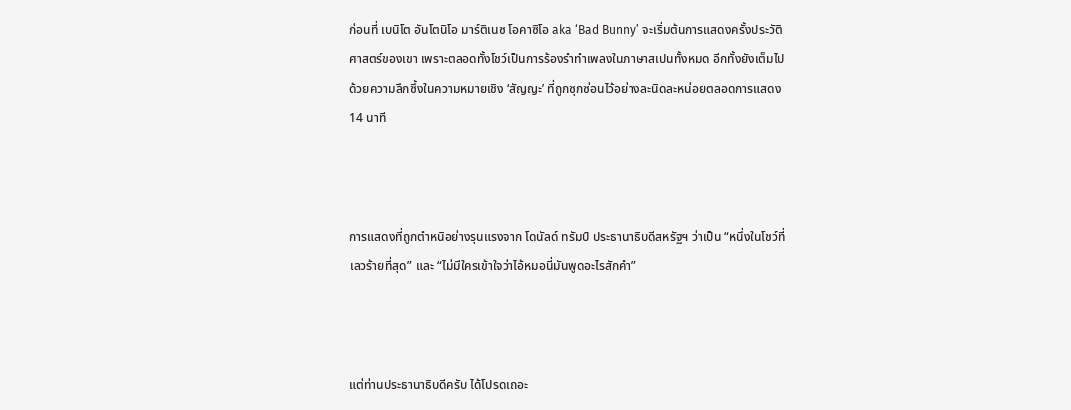ก่อนที่ เบนิโต อันโตนิโอ มาร์ติเนซ โอคาซิโอ aka ‘Bad Bunny’ จะเริ่มต้นการแสดงครั้งประวัติศาสตร์ของเขา เพราะตลอดทั้งโชว์เป็นการร้องรำทำเพลงในภาษาสเปนทั้งหมด อีกทั้งยังเต็มไปด้วยความลึกซึ้งในความหมายเชิง ‘สัญญะ’ ที่ถูกซุกซ่อนไว้อย่างละนิดละหน่อยตลอดการแสดง 14 นาที



การแสดงที่ถูกตำหนิอย่างรุนแรงจาก โดนัลด์ ทรัมป์ ประธานาธิบดีสหรัฐฯ ว่าเป็น “หนึ่งในโชว์ที่เลวร้ายที่สุด” และ “ไม่มีใครเข้าใจว่าไอ้หมอนี่มันพูดอะไรสักคำ”



แต่ท่านประธานาธิบดีครับ ได้โปรดเถอะ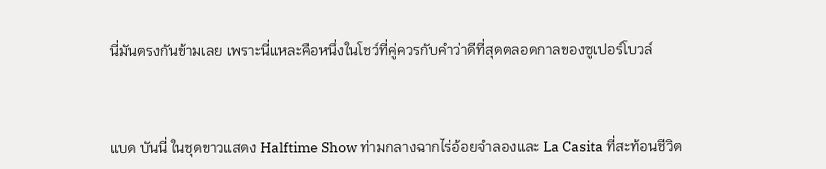นี่มันตรงกันข้ามเลย เพราะนี่แหละคือหนึ่งในโชว์ที่คู่ควรกับคำว่าดีที่สุดตลอดกาลของซูเปอร์โบวล์



แบด บันนี่ ในชุดขาวแสดง Halftime Show ท่ามกลางฉากไร่อ้อยจำลองและ La Casita ที่สะท้อนชีวิต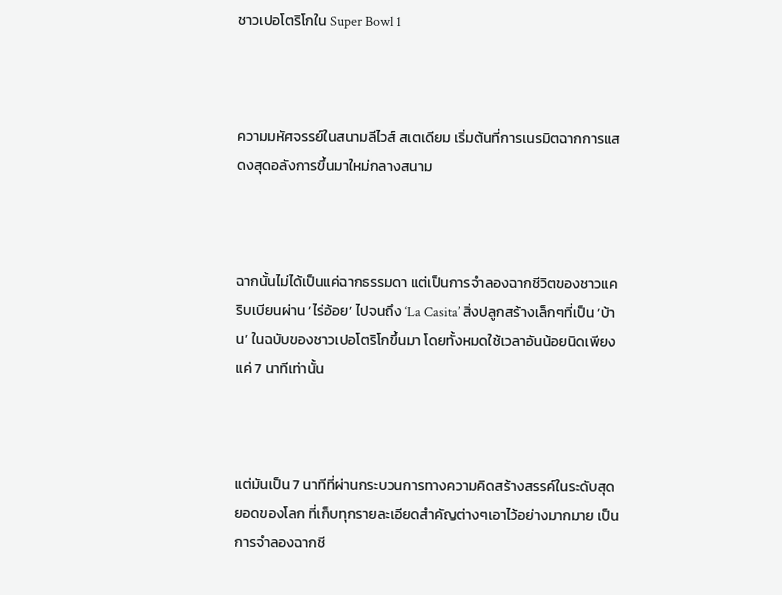ชาวเปอโตริโกใน Super Bowl 1



ความมหัศจรรย์ในสนามลีไวส์ สเตเดียม เริ่มต้นที่การเนรมิตฉากการแสดงสุดอลังการขึ้นมาใหม่กลางสนาม



ฉากนั้นไม่ได้เป็นแค่ฉากธรรมดา แต่เป็นการจำลองฉากชีวิตของชาวแคริบเบียนผ่าน ‘ไร่อ้อย’ ไปจนถึง ‘La Casita’ สิ่งปลูกสร้างเล็กๆที่เป็น ‘บ้าน’ ในฉบับของชาวเปอโตริโกขึ้นมา โดยทั้งหมดใช้เวลาอันน้อยนิดเพียงแค่ 7 นาทีเท่านั้น



แต่มันเป็น 7 นาทีที่ผ่านกระบวนการทางความคิดสร้างสรรค์ในระดับสุดยอดของโลก ที่เก็บทุกรายละเอียดสำคัญต่างๆเอาไว้อย่างมากมาย เป็นการจำลองฉากชี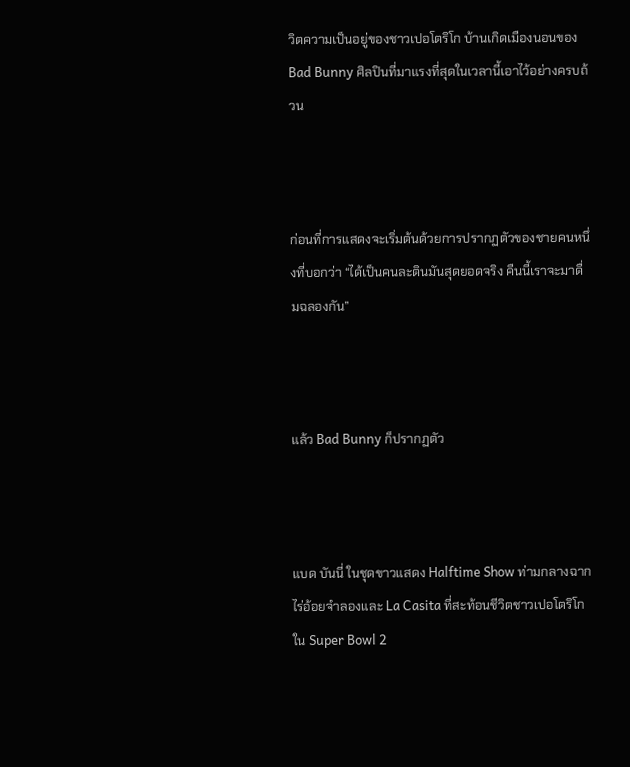วิตความเป็นอยู่ของชาวเปอโตริโก บ้านเกิดเมืองนอนของ Bad Bunny ศิลปินที่มาแรงที่สุดในเวลานี้เอาไว้อย่างครบถ้วน



ก่อนที่การแสดงจะเริ่มต้นด้วยการปรากฏตัวของชายคนหนึ่งที่บอกว่า “ได้เป็นคนละตินมันสุดยอดจริง คืนนี้เราจะมาดื่มฉลองกัน”



แล้ว Bad Bunny ก็ปรากฏตัว



แบด บันนี่ ในชุดขาวแสดง Halftime Show ท่ามกลางฉากไร่อ้อยจำลองและ La Casita ที่สะท้อนชีวิตชาวเปอโตริโกใน Super Bowl 2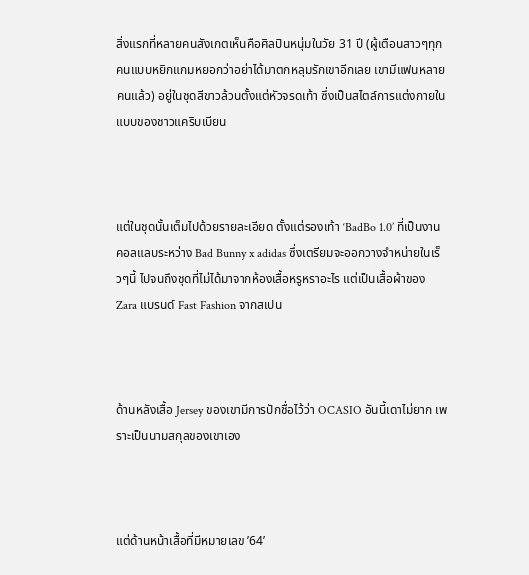สิ่งแรกที่หลายคนสังเกตเห็นคือศิลปินหนุ่มในวัย 31 ปี (ผู้เตือนสาวๆทุกคนแบบหยิกแกมหยอกว่าอย่าได้มาตกหลุมรักเขาอีกเลย เขามีแฟนหลายคนแล้ว) อยู่ในชุดสีขาวล้วนตั้งแต่หัวจรดเท้า ซึ่งเป็นสไตล์การแต่งกายในแบบของชาวแคริบเบียน



แต่ในชุดนั้นเต็มไปด้วยรายละเอียด ตั้งแต่รองเท้า ‘BadBo 1.0’ ที่เป็นงานคอลแลบระหว่าง Bad Bunny x adidas ซึ่งเตรียมจะออกวางจำหน่ายในเร็วๆนี้ ไปจนถึงชุดที่ไม่ได้มาจากห้องเสื้อหรูหราอะไร แต่เป็นเสื้อผ้าของ Zara แบรนด์ Fast Fashion จากสเปน



ด้านหลังเสื้อ Jersey ของเขามีการปักชื่อไว้ว่า OCASIO อันนี้เดาไม่ยาก เพราะเป็นนามสกุลของเขาเอง



แต่ด้านหน้าเสื้อที่มีหมายเลข ’64’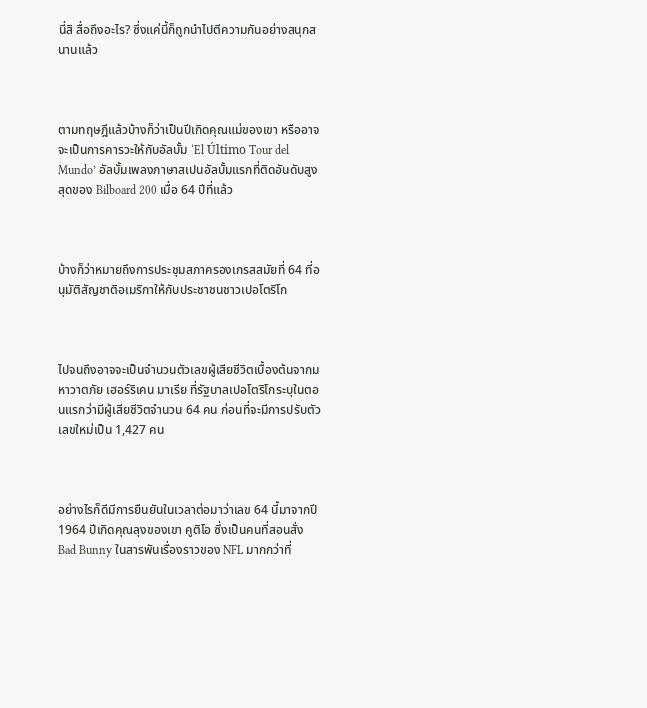นี่สิ สื่อถึงอะไร? ซึ่งแค่นี้ก็ถูกนำไปตีความกันอย่างสนุกสนานแล้ว



ตามทฤษฎีแล้วบ้างก็ว่าเป็นปีเกิดคุณแม่ของเขา หรืออาจจะเป็นการคารวะให้กับอัลบั้ม ‘El Último Tour del Mundo’ อัลบั้มเพลงภาษาสเปนอัลบั้มแรกที่ติดอันดับสูงสุดของ Bilboard 200 เมื่อ 64 ปีที่แล้ว



บ้างก็ว่าหมายถึงการประชุมสภาครองเกรสสมัยที่ 64 ที่อนุมัติสัญชาติอเมริกาให้กับประชาชนชาวเปอโตริโก



ไปจนถึงอาจจะเป็นจำนวนตัวเลขผู้เสียชีวิตเบื้องต้นจากมหาวาตภัย เฮอร์ริเคน มาเรีย ที่รัฐบาลเปอโตริโกระบุในตอนแรกว่ามีผู้เสียชีวิตจำนวน 64 คน ก่อนที่จะมีการปรับตัวเลขใหม่เป็น 1,427 คน



อย่างไรก็ดีมีการยืนยันในเวลาต่อมาว่าเลข 64 นี้มาจากปี 1964 ปีเกิดคุณลุงของเขา คูติโอ ซึ่งเป็นคนที่สอนสั่ง Bad Bunny ในสารพันเรื่องราวของ NFL มากกว่าที่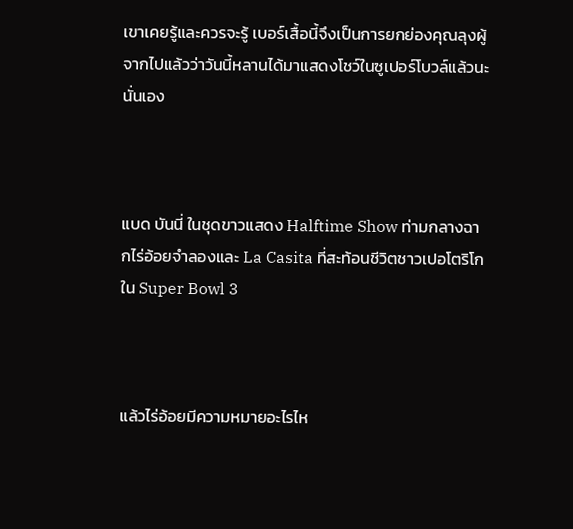เขาเคยรู้และควรจะรู้ เบอร์เสื้อนี้จึงเป็นการยกย่องคุณลุงผู้จากไปแล้วว่าวันนี้หลานได้มาแสดงโชว์ในซูเปอร์โบวล์แล้วนะนั่นเอง



แบด บันนี่ ในชุดขาวแสดง Halftime Show ท่ามกลางฉากไร่อ้อยจำลองและ La Casita ที่สะท้อนชีวิตชาวเปอโตริโกใน Super Bowl 3



แล้วไร่อ้อยมีความหมายอะไรไห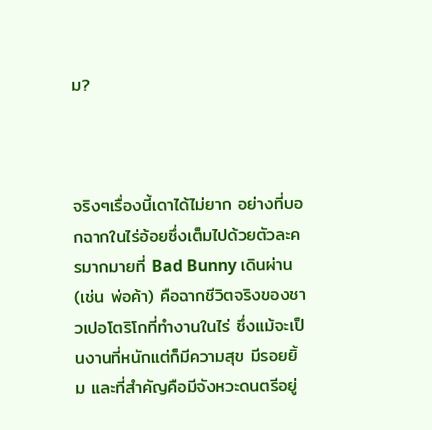ม?



จริงๆเรื่องนี้เดาได้ไม่ยาก อย่างที่บอกฉากในไร่อ้อยซึ่งเต็มไปด้วยตัวละครมากมายที่ Bad Bunny เดินผ่าน (เช่น พ่อค้า) คือฉากชีวิตจริงของชาวเปอโตริโกที่ทำงานในไร่ ซึ่งแม้จะเป็นงานที่หนักแต่ก็มีความสุข มีรอยยิ้ม และที่สำคัญคือมีจังหวะดนตรีอยู่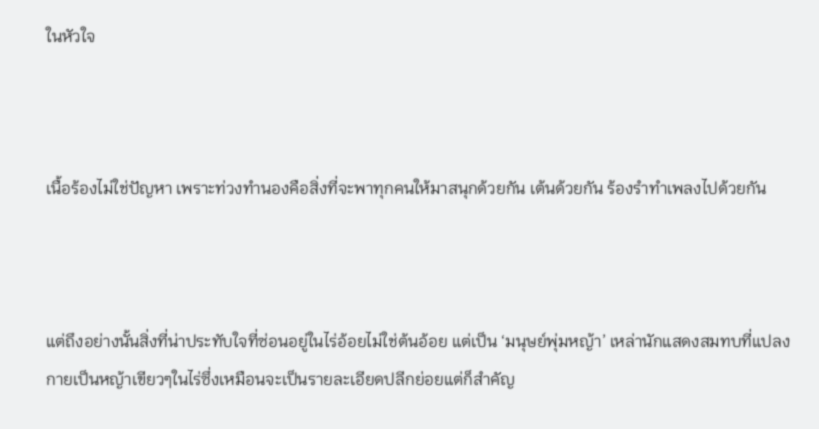ในหัวใจ



เนื้อร้องไม่ใช่ปัญหา เพราะท่วงทำนองคือสิ่งที่จะพาทุกคนให้มาสนุกด้วยกัน เต้นด้วยกัน ร้องรำทำเพลงไปด้วยกัน



แต่ถึงอย่างนั้นสิ่งที่น่าประทับใจที่ซ่อนอยู่ในไร่อ้อยไม่ใช่ต้นอ้อย แต่เป็น ‘มนุษย์พุ่มหญ้า’ เหล่านักแสดงสมทบที่แปลงกายเป็นหญ้าเขียวๆในไร่ซึ่งเหมือนจะเป็นรายละเอียดปลีกย่อยแต่ก็สำคัญ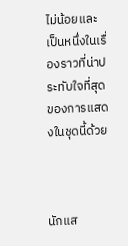ไม่น้อยและเป็นหนึ่งในเรื่องราวที่น่าประทับใจที่สุดของการแสดงในชุดนี้ด้วย



นักแส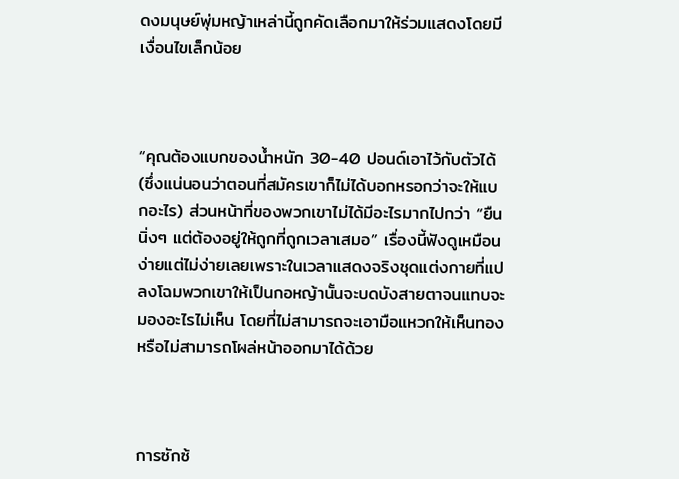ดงมนุษย์พุ่มหญ้าเหล่านี้ถูกคัดเลือกมาให้ร่วมแสดงโดยมีเงื่อนไขเล็กน้อย



“คุณต้องแบกของน้ำหนัก 30-40 ปอนด์เอาไว้กับตัวได้ (ซึ่งแน่นอนว่าตอนที่สมัครเขาก็ไม่ได้บอกหรอกว่าจะให้แบกอะไร) ส่วนหน้าที่ของพวกเขาไม่ได้มีอะไรมากไปกว่า “ยืนนิ่งๆ แต่ต้องอยู่ให้ถูกที่ถูกเวลาเสมอ” เรื่องนี้ฟังดูเหมือนง่ายแต่ไม่ง่ายเลยเพราะในเวลาแสดงจริงชุดแต่งกายที่แปลงโฉมพวกเขาให้เป็นกอหญ้านั้นจะบดบังสายตาจนแทบจะมองอะไรไม่เห็น โดยที่ไม่สามารถจะเอามือแหวกให้เห็นทอง หรือไม่สามารถโผล่หน้าออกมาได้ด้วย



การซักซ้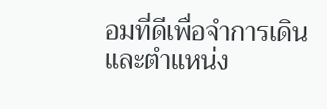อมที่ดีเพื่อจำการเดินและตำแหน่ง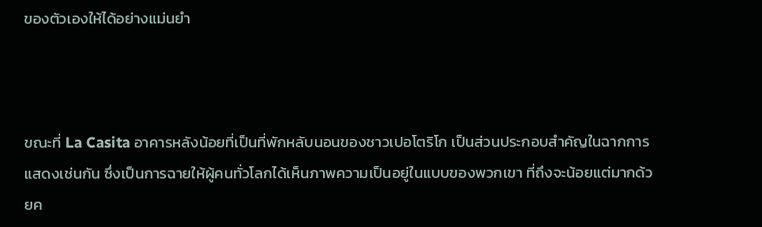ของตัวเองให้ได้อย่างแม่นยำ



ขณะที่ La Casita อาคารหลังน้อยที่เป็นที่พักหลับนอนของชาวเปอโตริโก เป็นส่วนประกอบสำคัญในฉากการแสดงเช่นกัน ซึ่งเป็นการฉายให้ผู้คนทั่วโลกได้เห็นภาพความเป็นอยู่ในแบบของพวกเขา ที่ถึงจะน้อยแต่มากด้วยค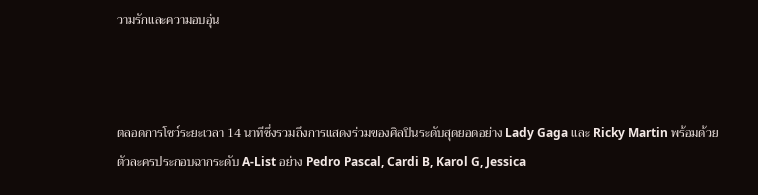วามรักและความอบอุ่น



ตลอดการโชว์ระยะเวลา 14 นาทีซึ่งรวมถึงการแสดงร่วมของศิลปินระดับสุดยอดอย่าง Lady Gaga และ Ricky Martin พร้อมด้วยตัวละครประกอบฉากระดับ A-List อย่าง Pedro Pascal, Cardi B, Karol G, Jessica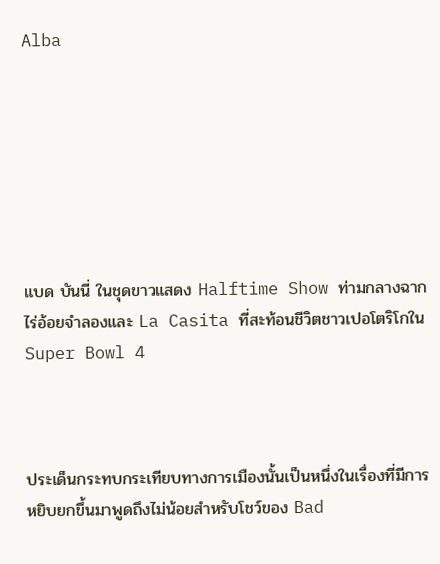Alba







แบด บันนี่ ในชุดขาวแสดง Halftime Show ท่ามกลางฉากไร่อ้อยจำลองและ La Casita ที่สะท้อนชีวิตชาวเปอโตริโกใน Super Bowl 4



ประเด็นกระทบกระเทียบทางการเมืองนั้นเป็นหนึ่งในเรื่องที่มีการหยิบยกขึ้นมาพูดถึงไม่น้อยสำหรับโชว์ของ Bad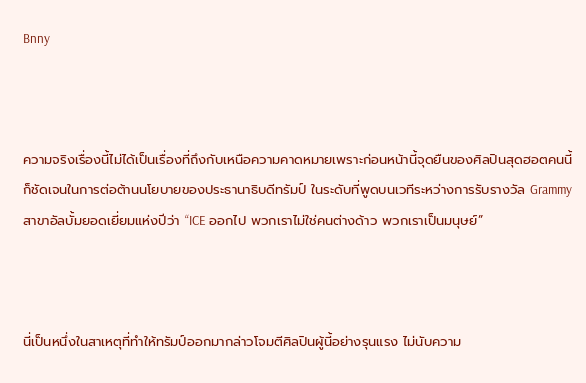Bnny



ความจริงเรื่องนี้ไม่ได้เป็นเรื่องที่ถึงกับเหนือความคาดหมายเพราะก่อนหน้านี้จุดยืนของศิลปินสุดฮอตคนนี้ก็ชัดเจนในการต่อต้านนโยบายของประธานาธิบดีทรัมป์ ในระดับที่พูดบนเวทีระหว่างการรับรางวัล Grammy สาขาอัลบั้มยอดเยี่ยมแห่งปีว่า “ICE ออกไป พวกเราไม่ใช่คนต่างด้าว พวกเราเป็นมนุษย์”



นี่เป็นหนึ่งในสาเหตุที่ทำให้ทรัมป์ออกมากล่าวโจมตีศิลปินผู้นี้อย่างรุนแรง ไม่นับความ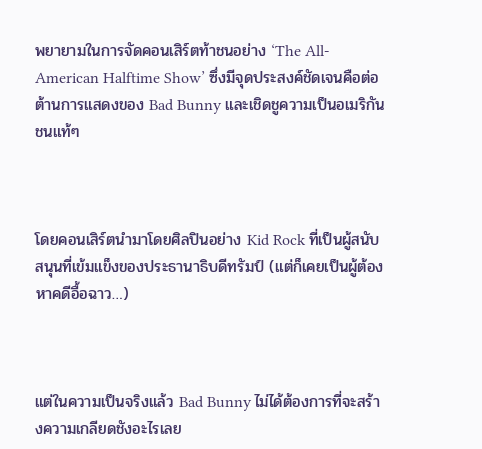พยายามในการจัดคอนเสิร์ตท้าชนอย่าง ‘The All-American Halftime Show’ ซึ่งมีจุดประสงค์ชัดเจนคือต่อต้านการแสดงของ Bad Bunny และเชิดชูความเป็นอเมริกันชนแท้ๆ



โดยคอนเสิร์ตนำมาโดยศิลปินอย่าง Kid Rock ที่เป็นผู้สนับสนุนที่เข้มแข็งของประธานาธิบดีทรัมป์ (แต่ก็เคยเป็นผู้ต้องหาคดีอื้อฉาว…)



แต่ในความเป็นจริงแล้ว Bad Bunny ไม่ได้ต้องการที่จะสร้างความเกลียดชังอะไรเลย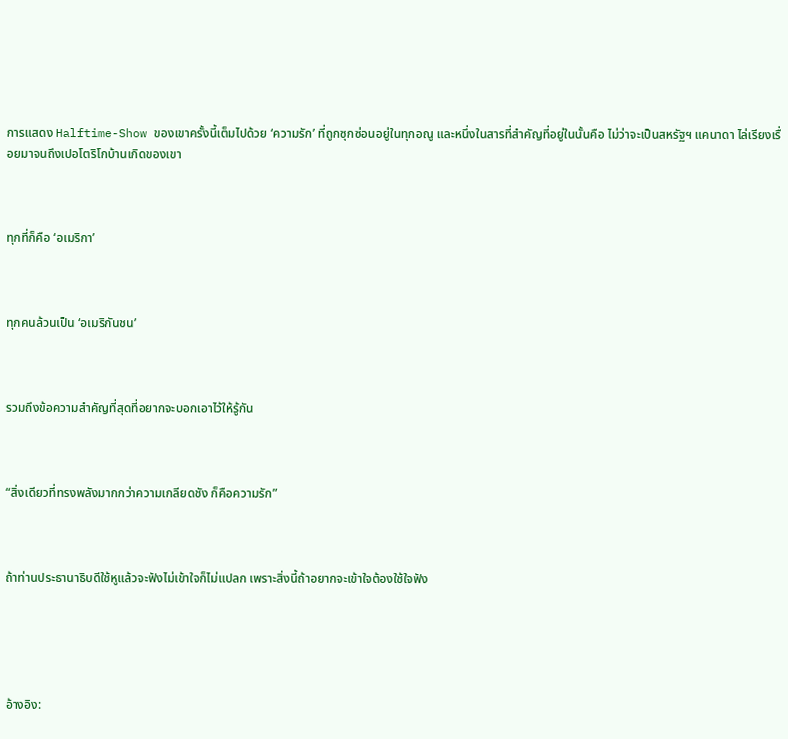การแสดง Halftime-Show ของเขาครั้งนี้เต็มไปด้วย ‘ความรัก’ ที่ถูกซุกซ่อนอยู่ในทุกอณู และหนึ่งในสารที่สำคัญที่อยู่ในนั้นคือ ไม่ว่าจะเป็นสหรัฐฯ แคนาดา ไล่เรียงเรื่อยมาจนถึงเปอโตริโกบ้านเกิดของเขา



ทุกที่ก็คือ ‘อเมริกา’



ทุกคนล้วนเป็น ‘อเมริกันชน’



รวมถึงข้อความสำคัญที่สุดที่อยากจะบอกเอาไว้ให้รู้กัน



“สิ่งเดียวที่ทรงพลังมากกว่าความเกลียดชัง ก็คือความรัก”



ถ้าท่านประธานาธิบดีใช้หูแล้วจะฟังไม่เข้าใจก็ไม่แปลก เพราะสิ่งนี้ถ้าอยากจะเข้าใจต้องใช้ใจฟัง





อ้างอิง: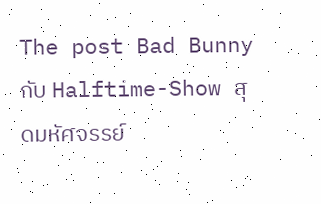The post Bad Bunny กับ Halftime-Show สุดมหัศจรรย์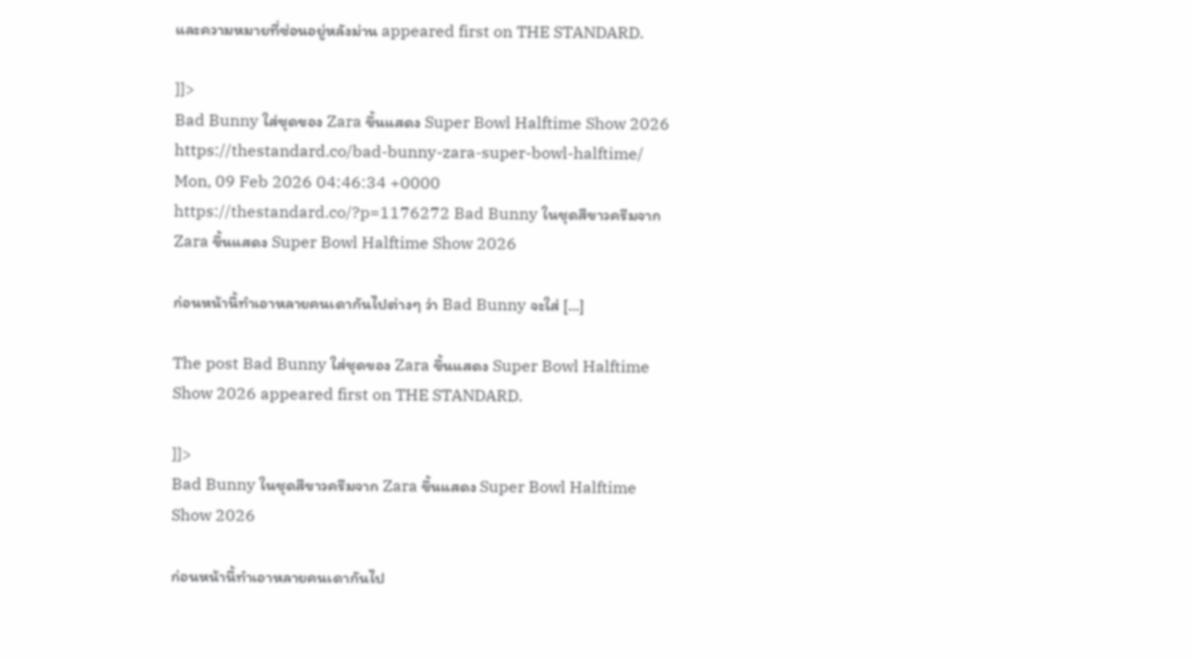และความหมายที่ซ่อนอยู่หลังม่าน appeared first on THE STANDARD.

]]>
Bad Bunny ใส่ชุดของ Zara ขึ้นแสดง Super Bowl Halftime Show 2026 https://thestandard.co/bad-bunny-zara-super-bowl-halftime/ Mon, 09 Feb 2026 04:46:34 +0000 https://thestandard.co/?p=1176272 Bad Bunny ในชุดสีขาวครีมจาก Zara ขึ้นแสดง Super Bowl Halftime Show 2026

ก่อนหน้านี้ทำเอาหลายคนเดากันไปต่างๆ ว่า Bad Bunny จะใส่ […]

The post Bad Bunny ใส่ชุดของ Zara ขึ้นแสดง Super Bowl Halftime Show 2026 appeared first on THE STANDARD.

]]>
Bad Bunny ในชุดสีขาวครีมจาก Zara ขึ้นแสดง Super Bowl Halftime Show 2026

ก่อนหน้านี้ทำเอาหลายคนเดากันไป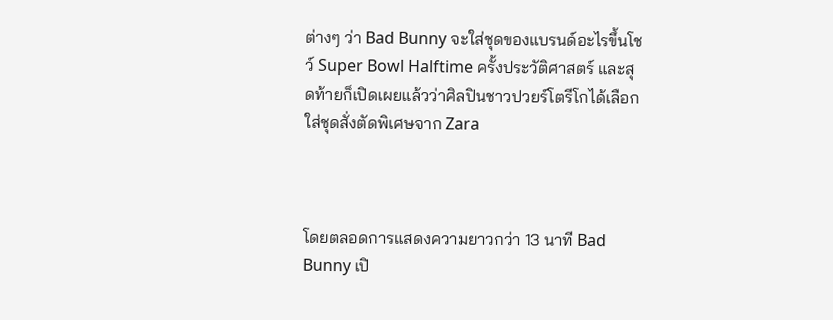ต่างๆ ว่า Bad Bunny จะใส่ชุดของแบรนด์อะไรขึ้นโชว์ Super Bowl Halftime ครั้งประวัติศาสตร์ และสุดท้ายก็เปิดเผยแล้วว่าศิลปินชาวปวยร์โตรีโกได้เลือกใส่ชุดสั่งตัดพิเศษจาก Zara



โดยตลอดการแสดงความยาวกว่า 13 นาที Bad Bunny เปิ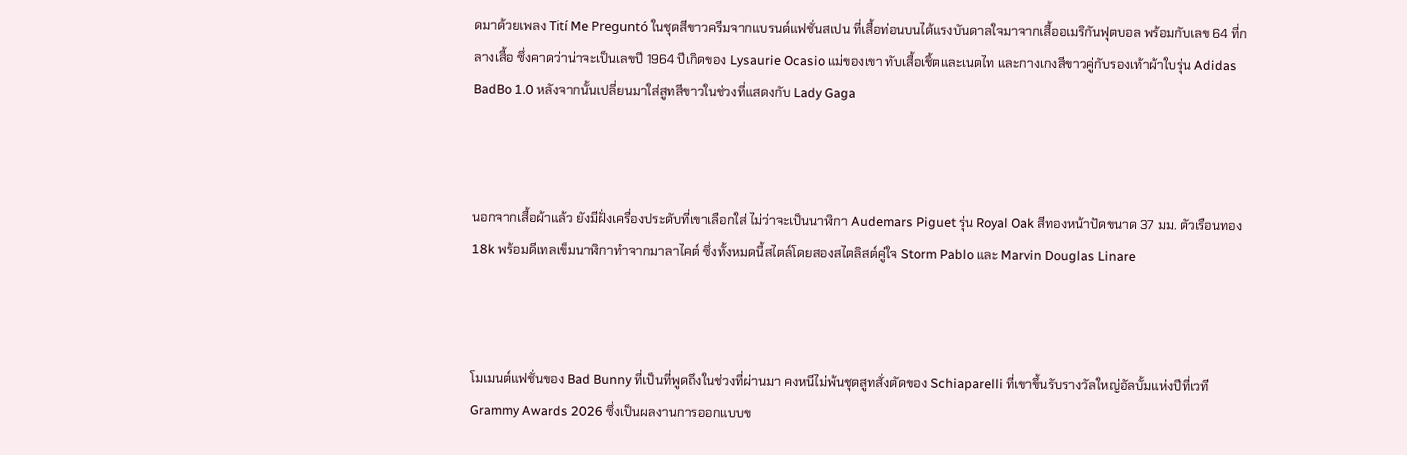ดมาด้วยเพลง Tití Me Preguntó ในชุดสีขาวครีมจากแบรนด์แฟชั่นสเปน ที่เสื้อท่อนบนได้แรงบันดาลใจมาจากเสื้ออเมริกันฟุตบอล พร้อมกับเลข 64 ที่กลางเสื้อ ซึ่งคาดว่าน่าจะเป็นเลขปี 1964 ปีเกิดของ Lysaurie Ocasio แม่ของเขา ทับเสื้อเชิ้ตและเนตไท และกางเกงสีขาวคู่กับรองเท้าผ้าใบรุ่น Adidas BadBo 1.0 หลังจากนั้นเปลี่ยนมาใส่สูทสีขาวในช่วงที่แสดงกับ Lady Gaga



นอกจากเสื้อผ้าแล้ว ยังมีฝั่งเครื่องประดับที่เขาเลือกใส่ ไม่ว่าจะเป็นนาฬิกา Audemars Piguet รุ่น Royal Oak สีทองหน้าปัดขนาด 37 มม. ตัวเรือนทอง 18k พร้อมดีเทลเข็มนาฬิกาทำจากมาลาไคต์ ซึ่งทั้งหมดนี้สไตล์โดยสองสไตลิสต์คู่ใจ Storm Pablo และ Marvin Douglas Linare



โมเมนต์แฟชั่นของ Bad Bunny ที่เป็นที่พูดถึงในช่วงที่ผ่านมา คงหนีไม่พ้นชุดสูทสั่งตัดของ Schiaparelli ที่เขาขึ้นรับรางวัลใหญ่อัลบั้มแห่งปีที่เวที Grammy Awards 2026 ซึ่งเป็นผลงานการออกแบบข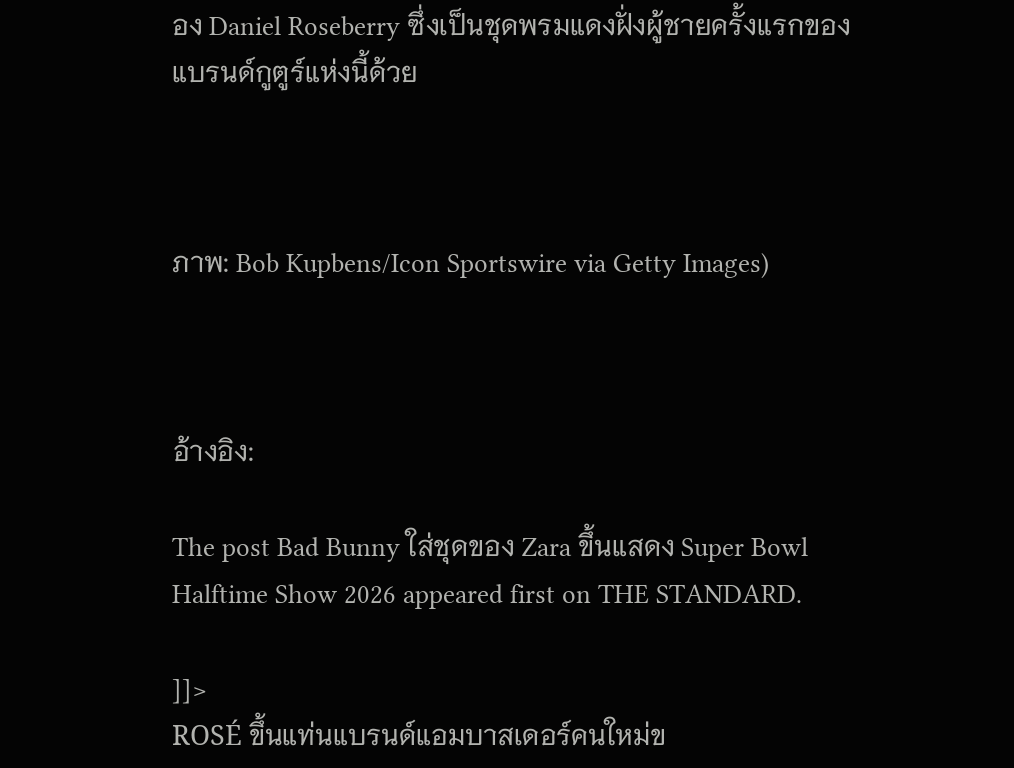อง Daniel Roseberry ซึ่งเป็นชุดพรมแดงฝั่งผู้ชายครั้งแรกของแบรนด์กูตูร์แห่งนี้ด้วย



ภาพ: Bob Kupbens/Icon Sportswire via Getty Images)



อ้างอิง:

The post Bad Bunny ใส่ชุดของ Zara ขึ้นแสดง Super Bowl Halftime Show 2026 appeared first on THE STANDARD.

]]>
ROSÉ ขึ้นแท่นแบรนด์แอมบาสเดอร์คนใหม่ข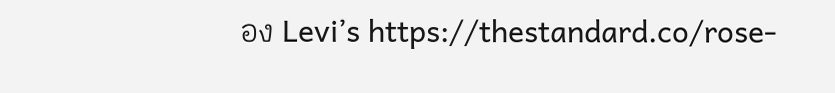อง Levi’s https://thestandard.co/rose-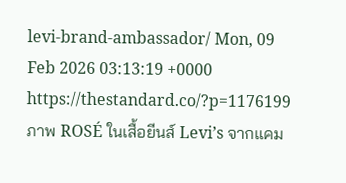levi-brand-ambassador/ Mon, 09 Feb 2026 03:13:19 +0000 https://thestandard.co/?p=1176199 ภาพ ROSÉ ในเสื้อยีนส์ Levi’s จากแคม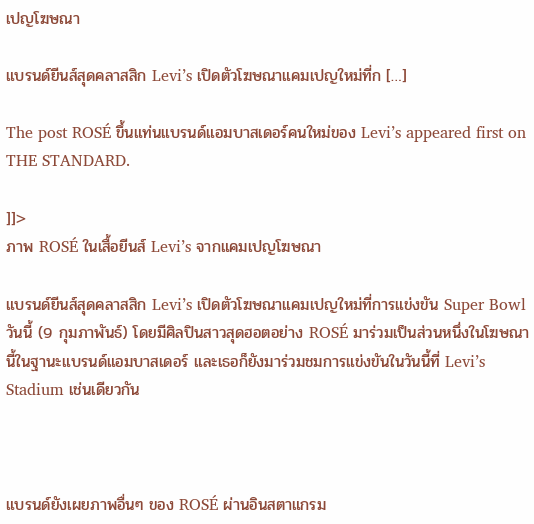เปญโฆษณา

แบรนด์ยีนส์สุดคลาสสิก Levi’s เปิดตัวโฆษณาแคมเปญใหม่ที่ก […]

The post ROSÉ ขึ้นแท่นแบรนด์แอมบาสเดอร์คนใหม่ของ Levi’s appeared first on THE STANDARD.

]]>
ภาพ ROSÉ ในเสื้อยีนส์ Levi’s จากแคมเปญโฆษณา

แบรนด์ยีนส์สุดคลาสสิก Levi’s เปิดตัวโฆษณาแคมเปญใหม่ที่การแข่งขัน Super Bowl วันนี้ (9 กุมภาพันธ์) โดยมีศิลปินสาวสุดฮอตอย่าง ROSÉ มาร่วมเป็นส่วนหนึ่งในโฆษณานี้ในฐานะแบรนด์แอมบาสเดอร์ และเธอก็ยังมาร่วมชมการแข่งขันในวันนี้ที่ Levi’s Stadium เช่นเดียวกัน



แบรนด์ยังเผยภาพอื่นๆ ของ ROSÉ ผ่านอินสตาแกรม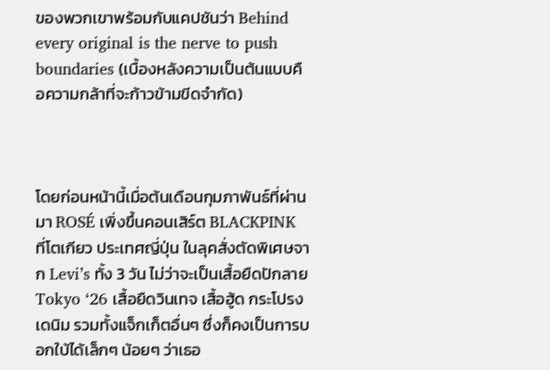ของพวกเขาพร้อมกับแคปชันว่า Behind every original is the nerve to push boundaries (เบื้องหลังความเป็นต้นแบบคือความกล้าที่จะก้าวข้ามขีดจำกัด)



โดยก่อนหน้านี้เมื่อต้นเดือนกุมภาพันธ์ที่ผ่านมา ROSÉ เพิ่งขึ้นคอนเสิร์ต BLACKPINK ที่โตเกียว ประเทศญี่ปุ่น ในลุคสั่งตัดพิเศษจาก Levi’s ทั้ง 3 วัน ไม่ว่าจะเป็นเสื้อยืดปักลาย Tokyo ‘26 เสื้อยืดวินเทจ เสื้อฮู้ด กระโปรงเดนิม รวมทั้งแจ็กเก็ตอื่นๆ ซึ่งก็คงเป็นการบอกใบ้ได้เล็กๆ น้อยๆ ว่าเธอ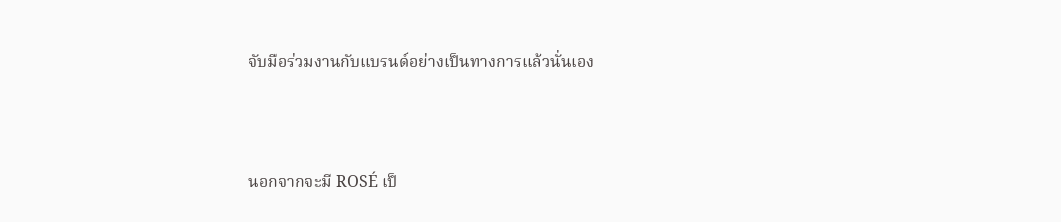จับมือร่วมงานกับแบรนด์อย่างเป็นทางการแล้วนั่นเอง



นอกจากจะมี ROSÉ เป็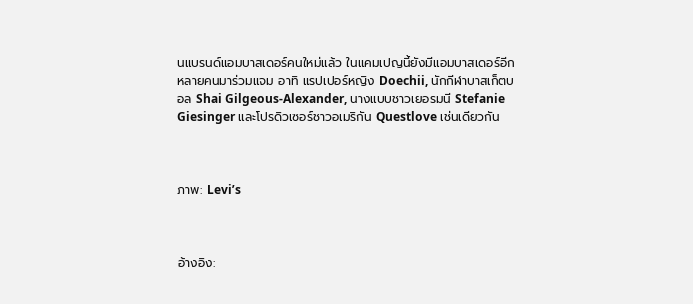นแบรนด์แอมบาสเดอร์คนใหม่แล้ว ในแคมเปญนี้ยังมีแอมบาสเดอร์อีกหลายคนมาร่วมแจม อาทิ แรปเปอร์หญิง Doechii, นักกีฬาบาสเก็ตบอล Shai Gilgeous-Alexander, นางแบบชาวเยอรมนี Stefanie Giesinger และโปรดิวเซอร์ชาวอเมริกัน Questlove เช่นเดียวกัน



ภาพ: Levi’s



อ้างอิง: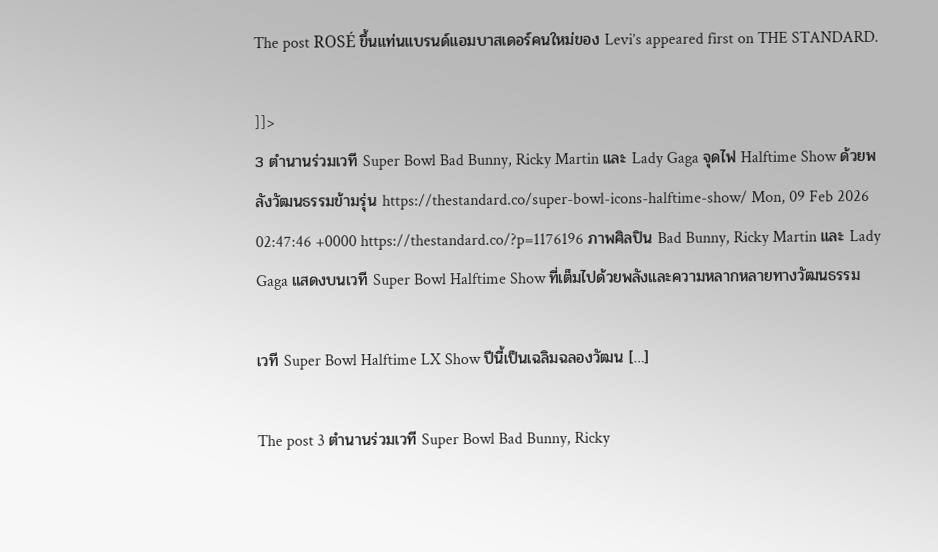The post ROSÉ ขึ้นแท่นแบรนด์แอมบาสเดอร์คนใหม่ของ Levi’s appeared first on THE STANDARD.

]]>
3 ตำนานร่วมเวที Super Bowl Bad Bunny, Ricky Martin และ Lady Gaga จุดไฟ Halftime Show ด้วยพลังวัฒนธรรมข้ามรุ่น https://thestandard.co/super-bowl-icons-halftime-show/ Mon, 09 Feb 2026 02:47:46 +0000 https://thestandard.co/?p=1176196 ภาพศิลปิน Bad Bunny, Ricky Martin และ Lady Gaga แสดงบนเวที Super Bowl Halftime Show ที่เต็มไปด้วยพลังและความหลากหลายทางวัฒนธรรม

เวที Super Bowl Halftime LX Show ปีนี้เป็นเฉลิมฉลองวัฒน […]

The post 3 ตำนานร่วมเวที Super Bowl Bad Bunny, Ricky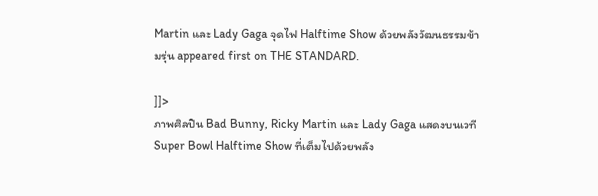Martin และ Lady Gaga จุดไฟ Halftime Show ด้วยพลังวัฒนธรรมข้ามรุ่น appeared first on THE STANDARD.

]]>
ภาพศิลปิน Bad Bunny, Ricky Martin และ Lady Gaga แสดงบนเวที Super Bowl Halftime Show ที่เต็มไปด้วยพลัง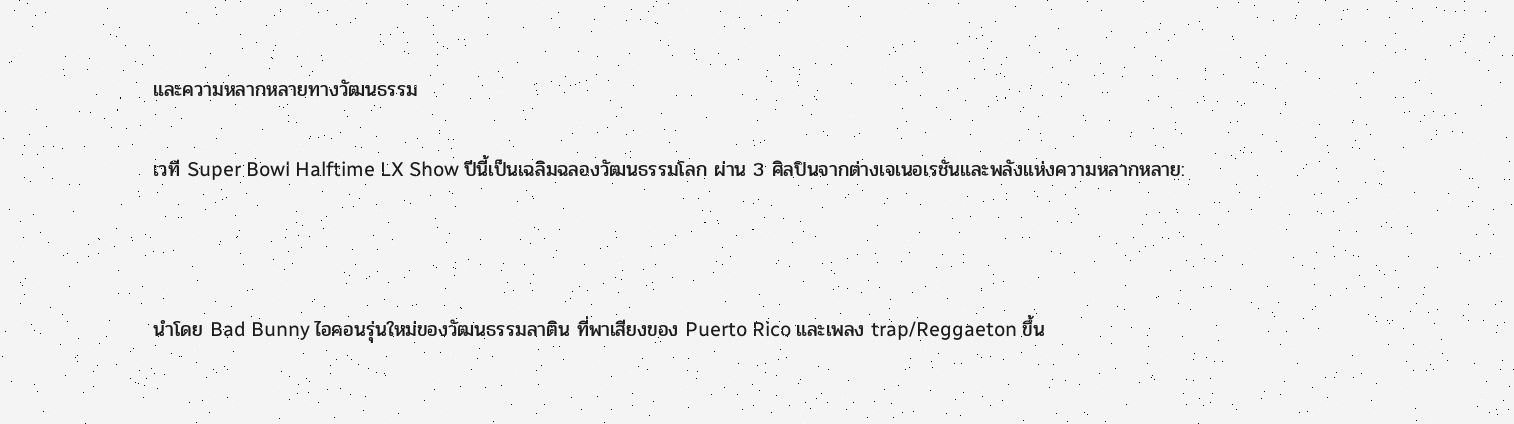และความหลากหลายทางวัฒนธรรม

เวที Super Bowl Halftime LX Show ปีนี้เป็นเฉลิมฉลองวัฒนธรรมโลก ผ่าน 3 ศิลปินจากต่างเจเนอเรชันและพลังแห่งความหลากหลาย:



นำโดย Bad Bunny ไอคอนรุ่นใหม่ของวัฒนธรรมลาติน ที่พาเสียงของ Puerto Rico และเพลง trap/Reggaeton ขึ้น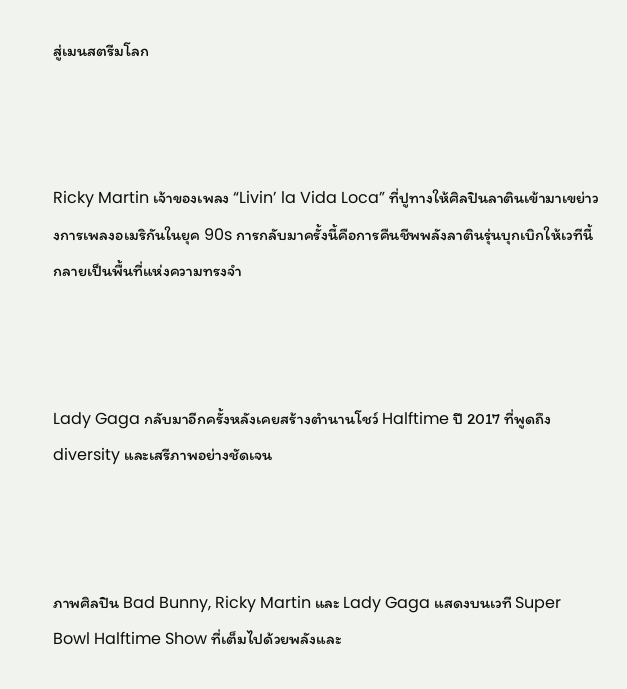สู่เมนสตรีมโลก



Ricky Martin เจ้าของเพลง “Livin’ la Vida Loca” ที่ปูทางให้ศิลปินลาตินเข้ามาเขย่าวงการเพลงอเมริกันในยุค 90s การกลับมาครั้งนี้คือการคืนชีพพลังลาตินรุ่นบุกเบิกให้เวทีนี้กลายเป็นพื้นที่แห่งความทรงจำ



Lady Gaga กลับมาอีกครั้งหลังเคยสร้างตำนานโชว์ Halftime ปี 2017 ที่พูดถึง diversity และเสรีภาพอย่างชัดเจน



ภาพศิลปิน Bad Bunny, Ricky Martin และ Lady Gaga แสดงบนเวที Super Bowl Halftime Show ที่เต็มไปด้วยพลังและ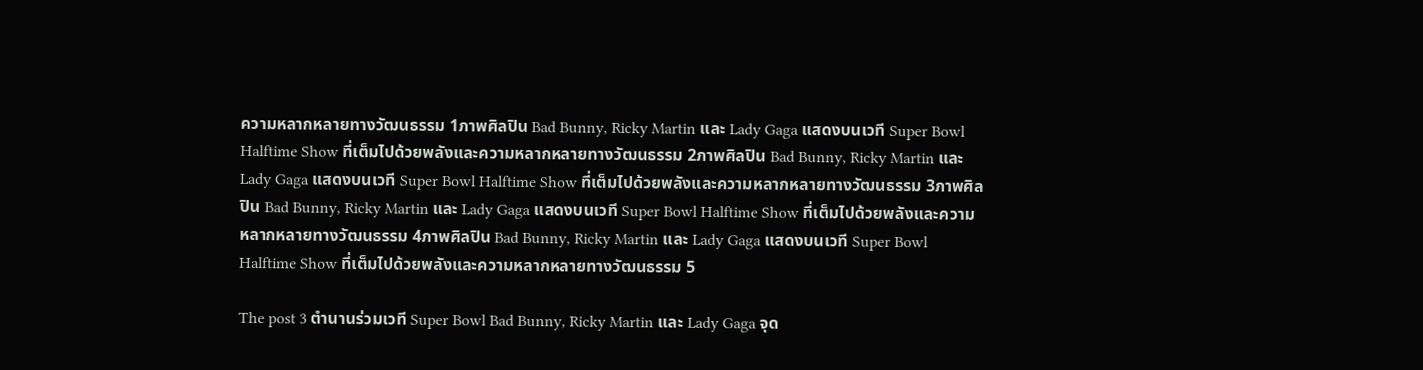ความหลากหลายทางวัฒนธรรม 1ภาพศิลปิน Bad Bunny, Ricky Martin และ Lady Gaga แสดงบนเวที Super Bowl Halftime Show ที่เต็มไปด้วยพลังและความหลากหลายทางวัฒนธรรม 2ภาพศิลปิน Bad Bunny, Ricky Martin และ Lady Gaga แสดงบนเวที Super Bowl Halftime Show ที่เต็มไปด้วยพลังและความหลากหลายทางวัฒนธรรม 3ภาพศิลปิน Bad Bunny, Ricky Martin และ Lady Gaga แสดงบนเวที Super Bowl Halftime Show ที่เต็มไปด้วยพลังและความหลากหลายทางวัฒนธรรม 4ภาพศิลปิน Bad Bunny, Ricky Martin และ Lady Gaga แสดงบนเวที Super Bowl Halftime Show ที่เต็มไปด้วยพลังและความหลากหลายทางวัฒนธรรม 5

The post 3 ตำนานร่วมเวที Super Bowl Bad Bunny, Ricky Martin และ Lady Gaga จุด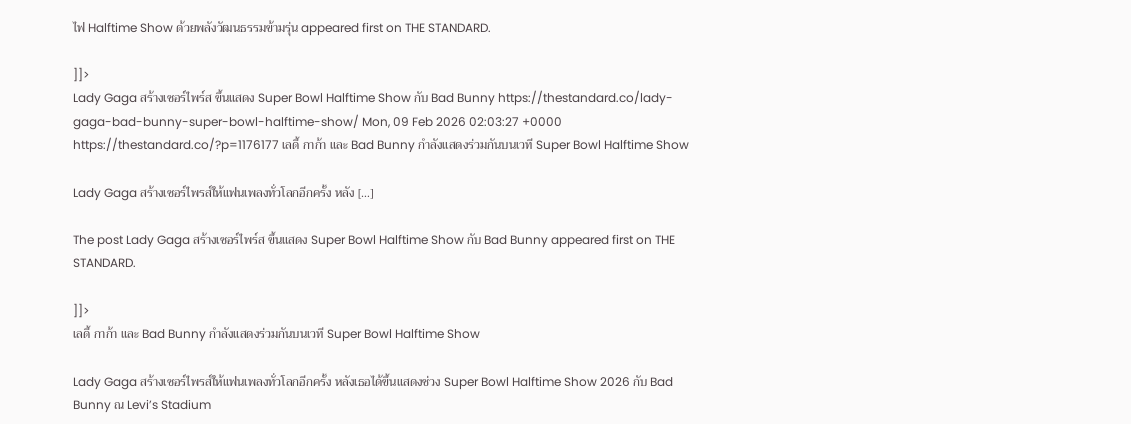ไฟ Halftime Show ด้วยพลังวัฒนธรรมข้ามรุ่น appeared first on THE STANDARD.

]]>
Lady Gaga สร้างเซอร์ไพร์ส ขึ้นแสดง Super Bowl Halftime Show กับ Bad Bunny https://thestandard.co/lady-gaga-bad-bunny-super-bowl-halftime-show/ Mon, 09 Feb 2026 02:03:27 +0000 https://thestandard.co/?p=1176177 เลดี้ กาก้า และ Bad Bunny กำลังแสดงร่วมกันบนเวที Super Bowl Halftime Show

Lady Gaga สร้างเซอร์ไพรส์ให้แฟนเพลงทั่วโลกอีกครั้ง หลัง […]

The post Lady Gaga สร้างเซอร์ไพร์ส ขึ้นแสดง Super Bowl Halftime Show กับ Bad Bunny appeared first on THE STANDARD.

]]>
เลดี้ กาก้า และ Bad Bunny กำลังแสดงร่วมกันบนเวที Super Bowl Halftime Show

Lady Gaga สร้างเซอร์ไพรส์ให้แฟนเพลงทั่วโลกอีกครั้ง หลังเธอได้ขึ้นแสดงช่วง Super Bowl Halftime Show 2026 กับ Bad Bunny ณ Levi’s Stadium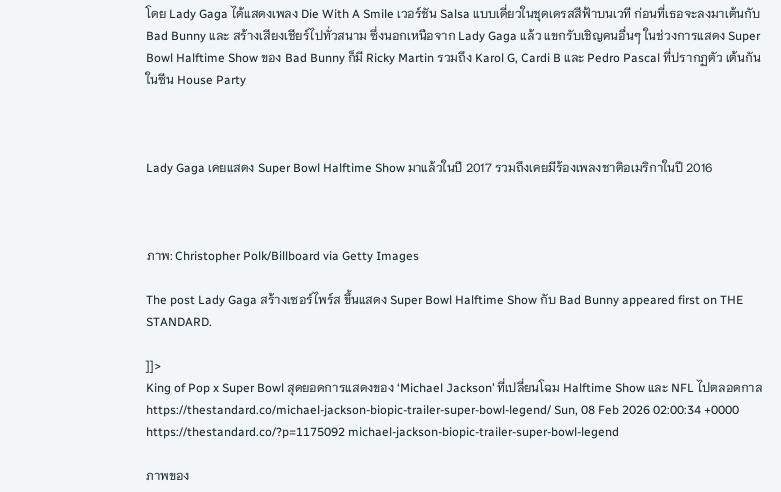โดย Lady Gaga ได้แสดงเพลง Die With A Smile เวอร์ชัน Salsa แบบเดี่ยวในชุดเดรสสีฟ้าบนเวที ก่อนที่เธอจะลงมาเต้นกับ Bad Bunny และ สร้างเสียงเชียร์ไปทั่วสนาม ซึ่งนอกเหนือจาก Lady Gaga แล้ว แขกรับเชิญคนอื่นๆ ในช่วงการแสดง Super Bowl Halftime Show ของ Bad Bunny ก็มี Ricky Martin รวมถึง Karol G, Cardi B และ Pedro Pascal ที่ปรากฏตัว เต้นกันในซีน House Party



Lady Gaga เคยแสดง Super Bowl Halftime Show มาแล้วในปี 2017 รวมถึงเคยมีร้องเพลงชาติอเมริกาในปี 2016



ภาพ: Christopher Polk/Billboard via Getty Images

The post Lady Gaga สร้างเซอร์ไพร์ส ขึ้นแสดง Super Bowl Halftime Show กับ Bad Bunny appeared first on THE STANDARD.

]]>
King of Pop x Super Bowl สุดยอดการแสดงของ ‘Michael Jackson’ ที่เปลี่ยนโฉม Halftime Show และ NFL ไปตลอดกาล https://thestandard.co/michael-jackson-biopic-trailer-super-bowl-legend/ Sun, 08 Feb 2026 02:00:34 +0000 https://thestandard.co/?p=1175092 michael-jackson-biopic-trailer-super-bowl-legend

ภาพของ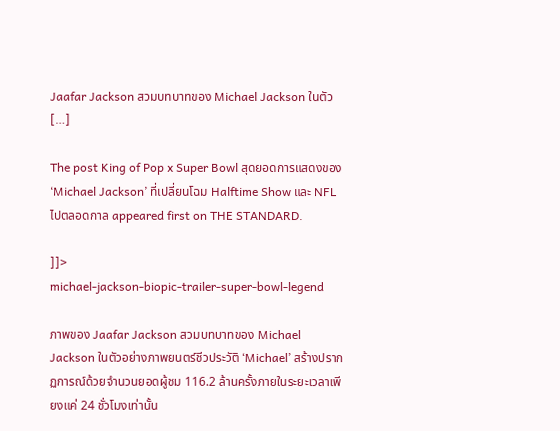Jaafar Jackson สวมบทบาทของ Michael Jackson ในตัว […]

The post King of Pop x Super Bowl สุดยอดการแสดงของ ‘Michael Jackson’ ที่เปลี่ยนโฉม Halftime Show และ NFL ไปตลอดกาล appeared first on THE STANDARD.

]]>
michael-jackson-biopic-trailer-super-bowl-legend

ภาพของ Jaafar Jackson สวมบทบาทของ Michael Jackson ในตัวอย่างภาพยนตร์ชีวประวัติ ‘Michael’ สร้างปรากฏการณ์ด้วยจำนวนยอดผู้ชม 116.2 ล้านครั้งภายในระยะเวลาเพียงแค่ 24 ชั่วโมงเท่านั้น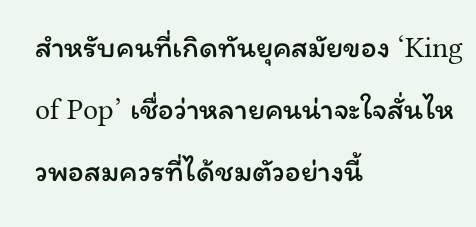สำหรับคนที่เกิดทันยุคสมัยของ ‘King of Pop’ เชื่อว่าหลายคนน่าจะใจสั่นไหวพอสมควรที่ได้ชมตัวอย่างนี้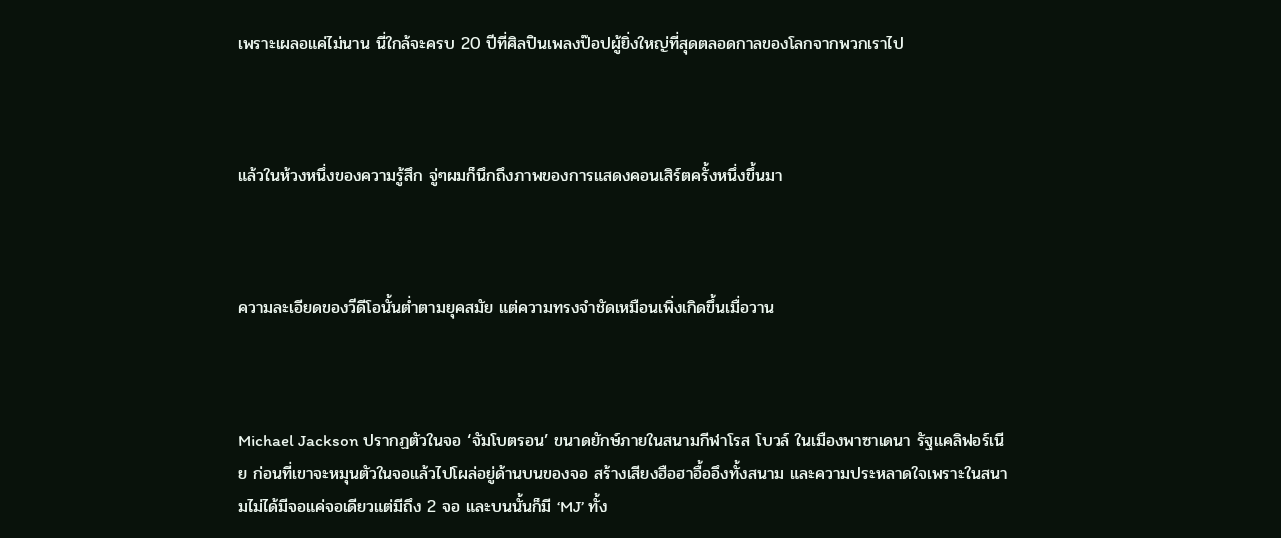เพราะเผลอแค่ไม่นาน นี่ใกล้จะครบ 20 ปีที่ศิลปินเพลงป๊อปผู้ยิ่งใหญ่ที่สุดตลอดกาลของโลกจากพวกเราไป



แล้วในห้วงหนึ่งของความรู้สึก จู่ๆผมก็นึกถึงภาพของการแสดงคอนเสิร์ตครั้งหนึ่งขึ้นมา



ความละเอียดของวีดีโอนั้นต่ำตามยุคสมัย แต่ความทรงจำชัดเหมือนเพิ่งเกิดขึ้นเมื่อวาน



Michael Jackson ปรากฏตัวในจอ ‘จัมโบตรอน’ ขนาดยักษ์ภายในสนามกีฬาโรส โบวล์ ในเมืองพาซาเดนา รัฐแคลิฟอร์เนีย ก่อนที่เขาจะหมุนตัวในจอแล้วไปโผล่อยู่ด้านบนของจอ สร้างเสียงฮือฮาอื้ออึงทั้งสนาม และความประหลาดใจเพราะในสนามไม่ได้มีจอแค่จอเดียวแต่มีถึง 2 จอ และบนนั้นก็มี ‘MJ’ ทั้ง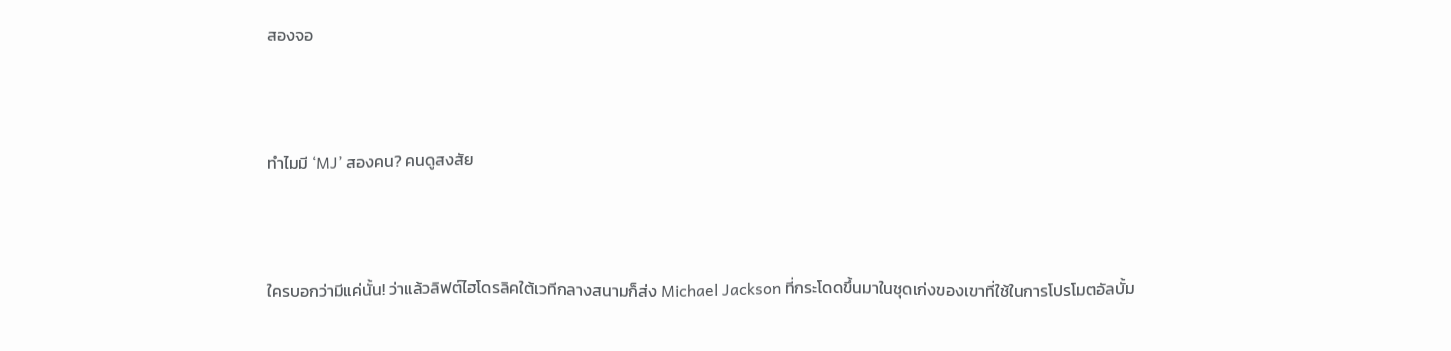สองจอ



ทำไมมี ‘MJ’ สองคน? คนดูสงสัย



ใครบอกว่ามีแค่นั้น! ว่าแล้วลิฟต์ไฮโดรลิคใต้เวทีกลางสนามก็ส่ง Michael Jackson ที่กระโดดขึ้นมาในชุดเก่งของเขาที่ใช้ในการโปรโมตอัลบั้ม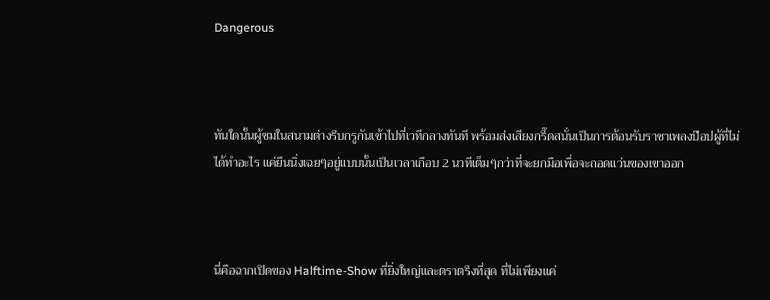Dangerous



ทันใดนั้นผู้ชมในสนามต่างรีบกรูกันเข้าไปที่เวทีกลางทันที พร้อมส่งเสียงกรี๊ดสนั่นเป็นการต้อนรับราชาเพลงป๊อปผู้ที่ไม่ได้ทำอะไร แค่ยืนนิ่งเฉยๆอยู่แบบนั้นเป็นเวลาเกือบ 2 นาทีเต็มๆกว่าที่จะยกมือเพื่อจะถอดแว่นของเขาออก



นี่คือฉากเปิดของ Halftime-Show ที่ยิ่งใหญ่และตราตรึงที่สุด ที่ไม่เพียงแค่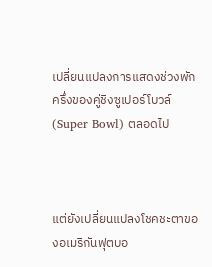เปลี่ยนแปลงการแสดงช่วงพักครึ่งของคู่ชิงซูเปอร์โบวล์ (Super Bowl) ตลอดไป



แต่ยังเปลี่ยนแปลงโชคชะตาของอเมริกันฟุตบอ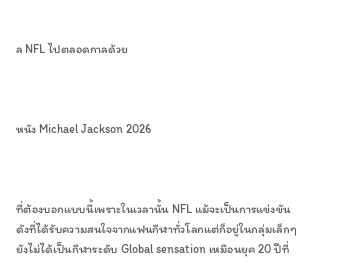ล NFL ไปตลอดกาลด้วย



หนัง Michael Jackson 2026



ที่ต้องบอกแบบนี้เพราะในเวลานั้น NFL แม้จะเป็นการแข่งขันดังที่ได้รับความสนใจจากแฟนกีฬาทั่วโลกแต่ก็อยู่ในกลุ่มเล็กๆ ยังไม่ได้เป็นกีฬาระดับ Global sensation เหมือนยุค 20 ปีที่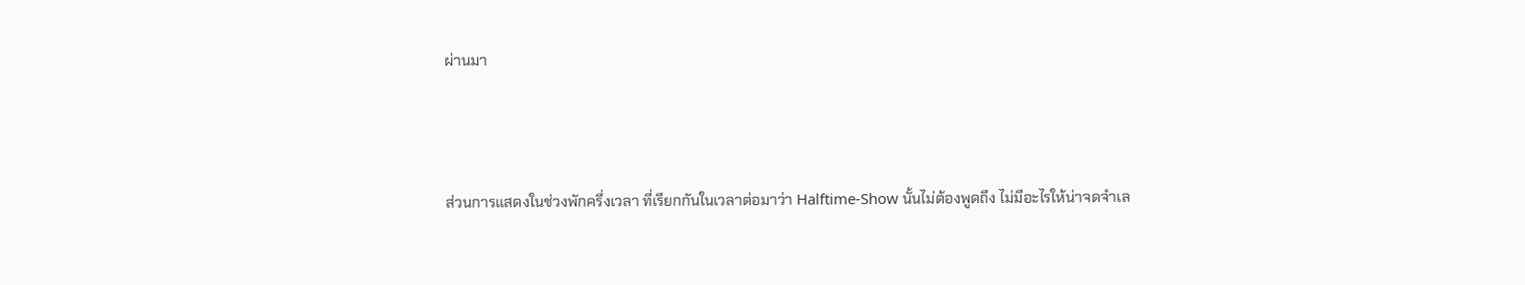ผ่านมา



ส่วนการแสดงในช่วงพักครึ่งเวลา ที่เรียกกันในเวลาต่อมาว่า Halftime-Show นั้นไม่ต้องพูดถึง ไม่มีอะไรให้น่าจดจำเล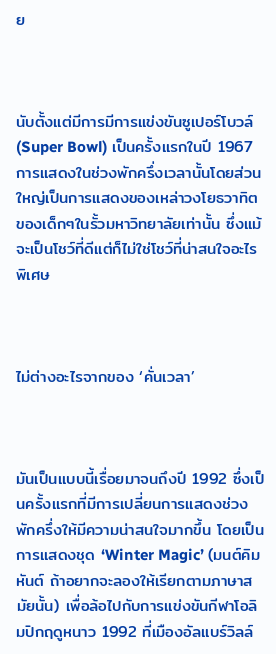ย



นับตั้งแต่มีการมีการแข่งขันซูเปอร์โบวล์ (Super Bowl) เป็นครั้งแรกในปี 1967 การแสดงในช่วงพักครึ่งเวลานั้นโดยส่วนใหญ่เป็นการแสดงของเหล่าวงโยธวาทิตของเด็กๆในรั้วมหาวิทยาลัยเท่านั้น ซึ่งแม้จะเป็นโชว์ที่ดีแต่ก็ไม่ใช่โชว์ที่น่าสนใจอะไรพิเศษ



ไม่ต่างอะไรจากของ ‘คั่นเวลา’



มันเป็นแบบนี้เรื่อยมาจนถึงปี 1992 ซึ่งเป็นครั้งแรกที่มีการเปลี่ยนการแสดงช่วงพักครึ่งให้มีความน่าสนใจมากขึ้น โดยเป็นการแสดงชุด ‘Winter Magic’ (มนต์คิมหันต์ ถ้าอยากจะลองให้เรียกตามภาษาสมัยนั้น) เพื่อล้อไปกับการแข่งขันกีฬาโอลิมปิกฤดูหนาว 1992 ที่เมืองอัลแบร์วิลล์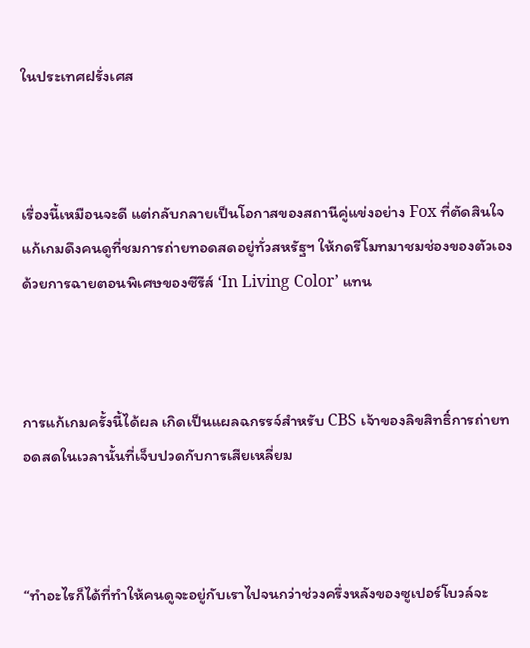ในประเทศฝรั่งเศส



เรื่องนี้เหมือนจะดี แต่กลับกลายเป็นโอกาสของสถานีคู่แข่งอย่าง Fox ที่ตัดสินใจแก้เกมดึงคนดูที่ชมการถ่ายทอดสดอยู่ทั่วสหรัฐฯ ให้กดรีโมทมาชมช่องของตัวเองด้วยการฉายตอนพิเศษของซีรีส์ ‘In Living Color’ แทน



การแก้เกมครั้งนี้ได้ผล เกิดเป็นแผลฉกรรจ์สำหรับ CBS เจ้าของลิขสิทธิ์การถ่ายทอดสดในเวลานั้นที่เจ็บปวดกับการเสียเหลี่ยม



“ทำอะไรก็ได้ที่ทำให้คนดูจะอยู่กับเราไปจนกว่าช่วงครึ่งหลังของซูเปอร์โบวล์จะ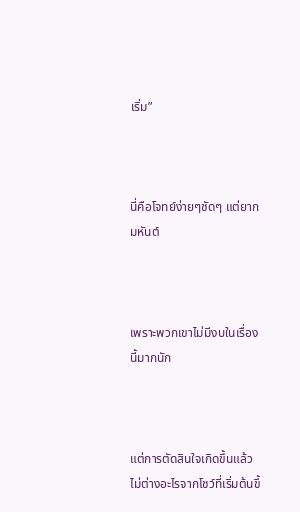เริ่ม”



นี่คือโจทย์ง่ายๆชัดๆ แต่ยากมหันต์



เพราะพวกเขาไม่มีงบในเรื่องนี้มากนัก



แต่การตัดสินใจเกิดขึ้นแล้ว ไม่ต่างอะไรจากโชว์ที่เริ่มต้นขึ้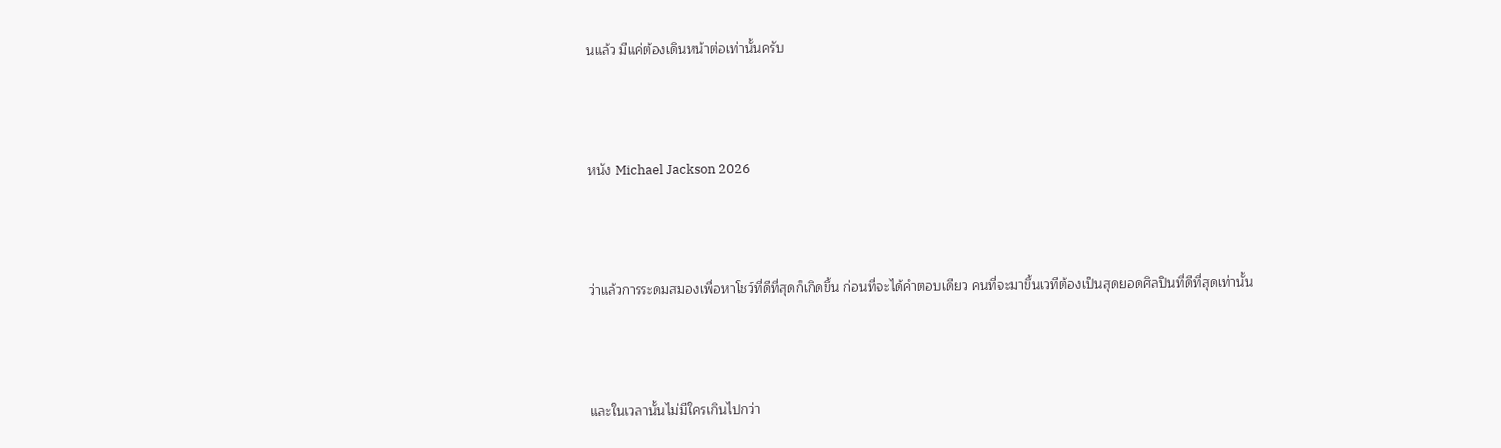นแล้ว มีแค่ต้องเดินหน้าต่อเท่านั้นครับ



หนัง Michael Jackson 2026



ว่าแล้วการระดมสมองเพื่อหาโชว์ที่ดีที่สุดก็เกิดขึ้น ก่อนที่จะได้คำตอบเดียว คนที่จะมาขึ้นเวทีต้องเป็นสุดยอดศิลปินที่ดีที่สุดเท่านั้น



และในเวลานั้นไม่มีใครเกินไปกว่า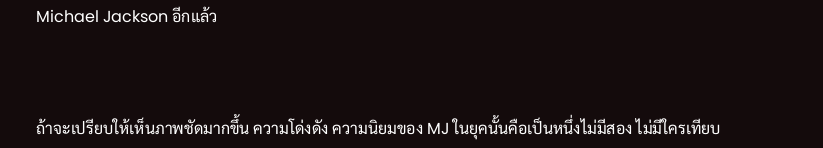Michael Jackson อีกแล้ว



ถ้าจะเปรียบให้เห็นภาพชัดมากขึ้น ความโด่งดัง ความนิยมของ MJ ในยุคนั้นคือเป็นหนึ่งไม่มีสอง ไม่มีใครเทียบ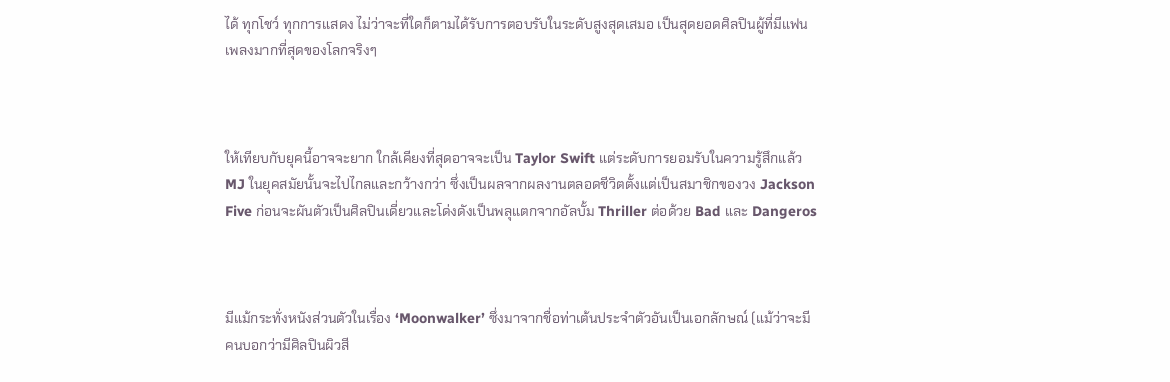ได้ ทุกโชว์ ทุกการแสดง ไม่ว่าจะที่ใดก็ตามได้รับการตอบรับในระดับสูงสุดเสมอ เป็นสุดยอดศิลปินผู้ที่มีแฟนเพลงมากที่สุดของโลกจริงๆ



ให้เทียบกับยุคนี้อาจจะยาก ใกล้เคียงที่สุดอาจจะเป็น Taylor Swift แต่ระดับการยอมรับในความรู้สึกแล้ว MJ ในยุคสมัยนั้นจะไปไกลและกว้างกว่า ซึ่งเป็นผลจากผลงานตลอดชีวิตตั้งแต่เป็นสมาชิกของวง Jackson Five ก่อนจะผันตัวเป็นศิลปินเดี่ยวและโด่งดังเป็นพลุแตกจากอัลบั้ม Thriller ต่อด้วย Bad และ Dangeros



มีแม้กระทั่งหนังส่วนตัวในเรื่อง ‘Moonwalker’ ซึ่งมาจากชื่อท่าเต้นประจำตัวอันเป็นเอกลักษณ์ (แม้ว่าจะมีคนบอกว่ามีศิลปินผิวสี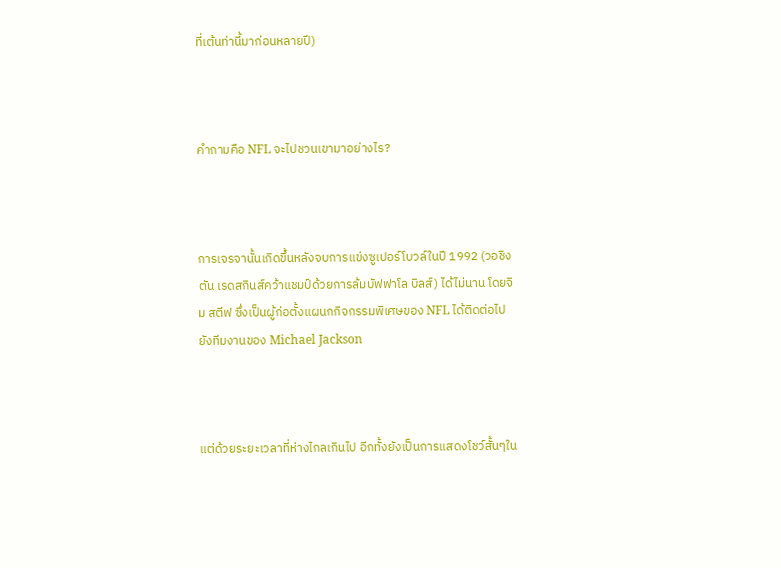ที่เต้นท่านี้มาก่อนหลายปี)



คำถามคือ NFL จะไปชวนเขามาอย่างไร?



การเจรจานั้นเกิดขึ้นหลังจบการแข่งซูเปอร์โบวล์ในปี 1992 (วอชิงตัน เรดสกินส์คว้าแชมป์ด้วยการล้มบัฟฟาโล บิลส์) ได้ไม่นาน โดยจิม สตีฟ ซึ่งเป็นผู้ก่อตั้งแผนกกิจกรรมพิเศษของ NFL ได้ติดต่อไปยังทีมงานของ Michael Jackson



แต่ด้วยระยะเวลาที่ห่างไกลเกินไป อีกทั้งยังเป็นการแสดงโชว์สั้นๆใน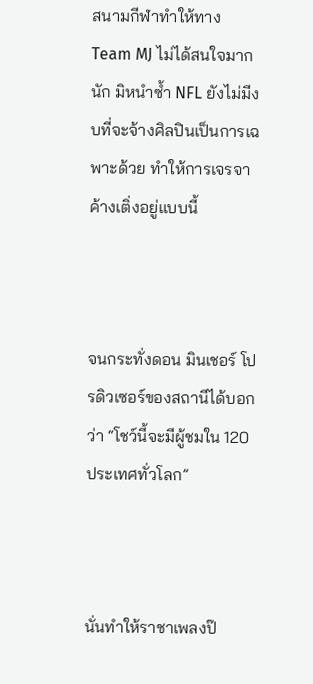สนามกีฬาทำให้ทาง Team MJ ไม่ได้สนใจมากนัก มิหนำซ้ำ NFL ยังไม่มีงบที่จะจ้างศิลปินเป็นการเฉพาะด้วย ทำให้การเจรจาค้างเติ่งอยู่แบบนี้



จนกระทั่งดอน มินเชอร์ โปรดิวเซอร์ของสถานีได้บอกว่า “โชว์นี้จะมีผู้ชมใน 120 ประเทศทั่วโลก”



นั่นทำให้ราชาเพลงป๊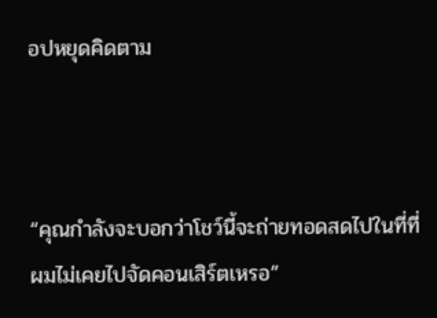อปหยุดคิดตาม



“คุณกำลังจะบอกว่าโชว์นี้จะถ่ายทอดสดไปในที่ที่ผมไม่เคยไปจัดคอนเสิร์ตเหรอ”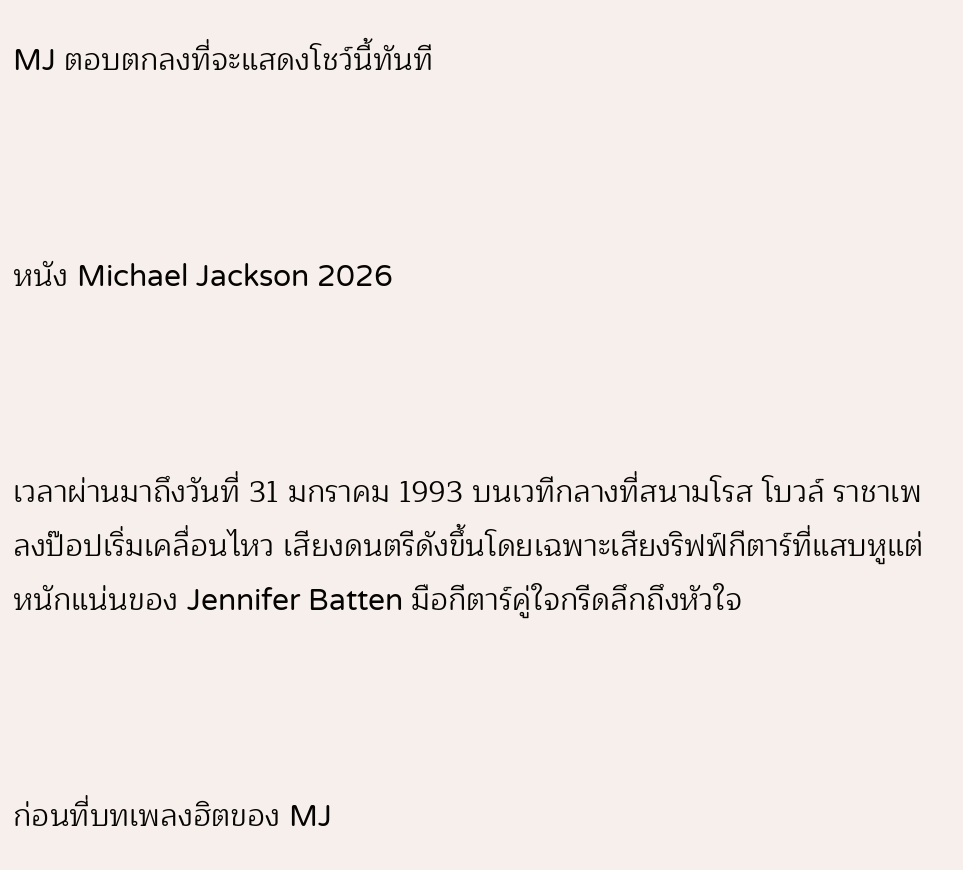MJ ตอบตกลงที่จะแสดงโชว์นี้ทันที



หนัง Michael Jackson 2026



เวลาผ่านมาถึงวันที่ 31 มกราคม 1993 บนเวทีกลางที่สนามโรส โบวล์ ราชาเพลงป๊อปเริ่มเคลื่อนไหว เสียงดนตรีดังขึ้นโดยเฉพาะเสียงริฟฟ์กีตาร์ที่แสบหูแต่หนักแน่นของ Jennifer Batten มือกีตาร์คู่ใจกรีดลึกถึงหัวใจ



ก่อนที่บทเพลงฮิตของ MJ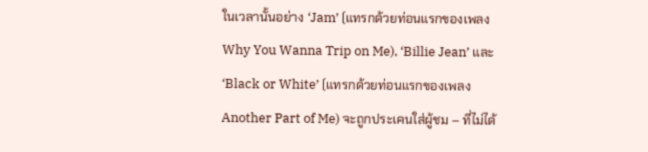ในเวลานั้นอย่าง ‘Jam’ (แทรกด้วยท่อนแรกของเพลง Why You Wanna Trip on Me), ‘Billie Jean’ และ ‘Black or White’ (แทรกด้วยท่อนแรกของเพลง Another Part of Me) จะถูกประเคนใส่ผู้ชม – ที่ไม่ได้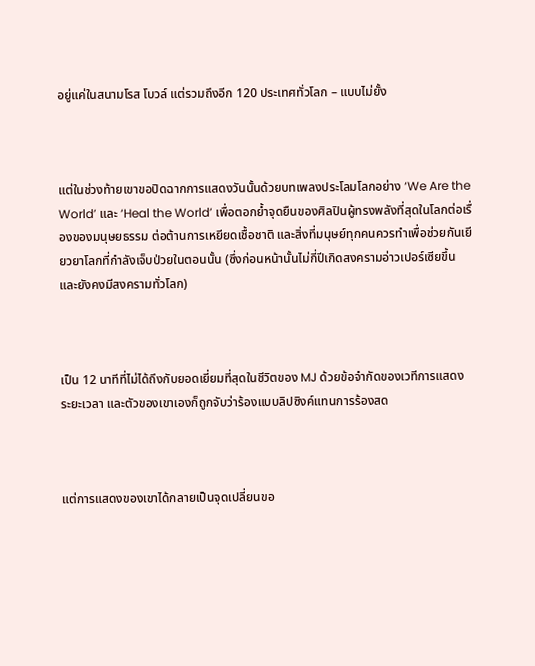อยู่แค่ในสนามโรส โบวล์ แต่รวมถึงอีก 120 ประเทศทั่วโลก – แบบไม่ยั้ง



แต่ในช่วงท้ายเขาขอปิดฉากการแสดงวันนั้นด้วยบทเพลงประโลมโลกอย่าง ‘We Are the World’ และ ‘Heal the World’ เพื่อตอกย้ำจุดยืนของศิลปินผู้ทรงพลังที่สุดในโลกต่อเรื่องของมนุษยธรรม ต่อต้านการเหยียดเชื้อชาติ และสิ่งที่มนุษย์ทุกคนควรทำเพื่อช่วยกันเยียวยาโลกที่กำลังเจ็บป่วยในตอนนั้น (ซึ่งก่อนหน้านั้นไม่กี่ปีเกิดสงครามอ่าวเปอร์เซียขึ้น และยังคงมีสงครามทั่วโลก)



เป็น 12 นาทีที่ไม่ได้ถึงกับยอดเยี่ยมที่สุดในชีวิตของ MJ ด้วยข้อจำกัดของเวทีการแสดง ระยะเวลา และตัวของเขาเองก็ถูกจับว่าร้องแบบลิปซิงค์แทนการร้องสด



แต่การแสดงของเขาได้กลายเป็นจุดเปลี่ยนขอ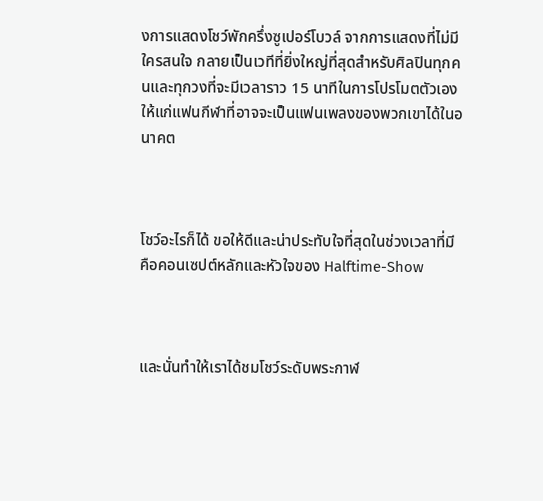งการแสดงโชว์พักครึ่งซูเปอร์โบวล์ จากการแสดงที่ไม่มีใครสนใจ กลายเป็นเวทีที่ยิ่งใหญ่ที่สุดสำหรับศิลปินทุกคนและทุกวงที่จะมีเวลาราว 15 นาทีในการโปรโมตตัวเองให้แก่แฟนกีฬาที่อาจจะเป็นแฟนเพลงของพวกเขาได้ในอนาคต



โชว์อะไรก็ได้ ขอให้ดีและน่าประทับใจที่สุดในช่วงเวลาที่มี คือคอนเซปต์หลักและหัวใจของ Halftime-Show



และนั่นทำให้เราได้ชมโชว์ระดับพระกาฬ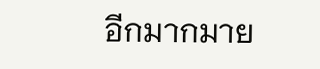อีกมากมาย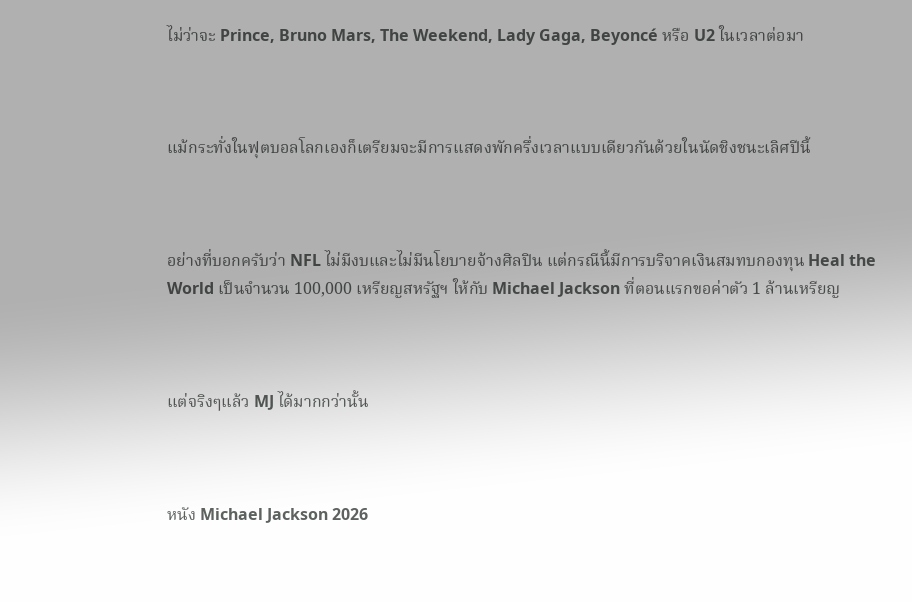ไม่ว่าจะ Prince, Bruno Mars, The Weekend, Lady Gaga, Beyoncé หรือ U2 ในเวลาต่อมา



แม้กระทั่งในฟุตบอลโลกเองก็เตรียมจะมีการแสดงพักครึ่งเวลาแบบเดียวกันด้วยในนัดชิงชนะเลิศปีนี้



อย่างที่บอกครับว่า NFL ไม่มีงบและไม่มีนโยบายจ้างศิลปิน แต่กรณีนี้มีการบริจาคเงินสมทบกองทุน Heal the World เป็นจำนวน 100,000 เหรียญสหรัฐฯ ให้กับ Michael Jackson ที่ตอนแรกขอค่าตัว 1 ล้านเหรียญ



แต่จริงๆแล้ว MJ ได้มากกว่านั้น



หนัง Michael Jackson 2026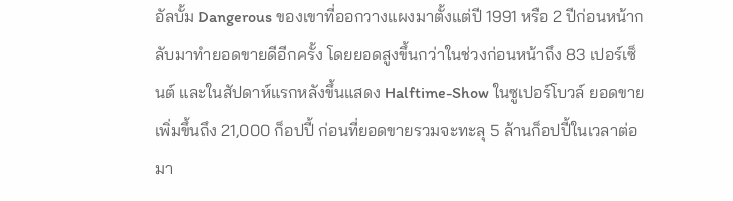อัลบั้ม Dangerous ของเขาที่ออกวางแผงมาตั้งแต่ปี 1991 หรือ 2 ปีก่อนหน้ากลับมาทำยอดขายดีอีกครั้ง โดยยอดสูงขึ้นกว่าในช่วงก่อนหน้าถึง 83 เปอร์เซ็นต์ และในสัปดาห์แรกหลังขึ้นแสดง Halftime-Show ในซูเปอร์โบวล์ ยอดขายเพิ่มขึ้นถึง 21,000 ก็อปปี้ ก่อนที่ยอดขายรวมจะทะลุ 5 ล้านก็อปปี้ในเวลาต่อมา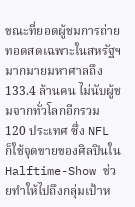ขณะที่ยอดผู้ชมการถ่ายทอดสดเฉพาะในสหรัฐฯมากมายมหาศาลถึง 133.4 ล้านคน ไม่นับผู้ชมจากทั่วโลกอีกรวม 120 ประเทศ ซึ่ง NFL ก็ใช้จุดขายของศิลปินใน Halftime-Show ช่วยทำให้ไปถึงกลุ่มเป้าห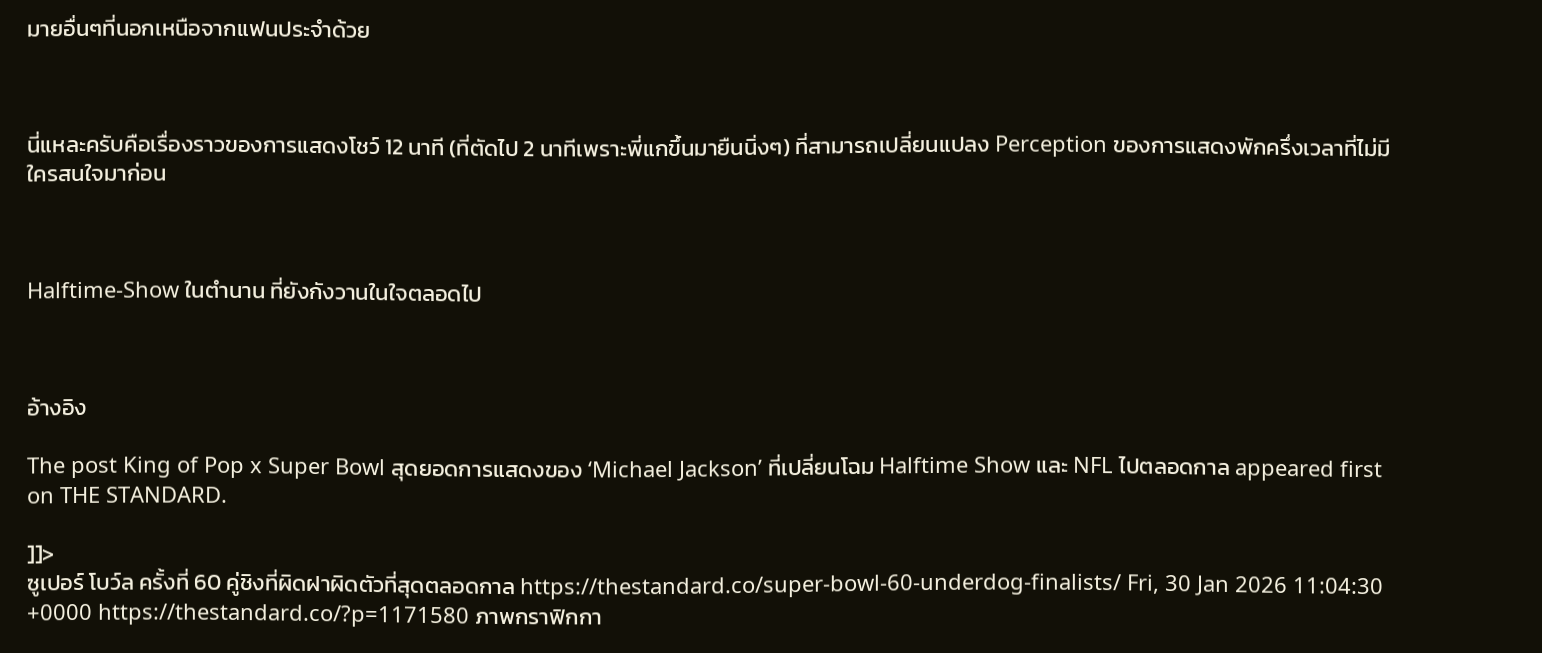มายอื่นๆที่นอกเหนือจากแฟนประจำด้วย



นี่แหละครับคือเรื่องราวของการแสดงโชว์ 12 นาที (ที่ตัดไป 2 นาทีเพราะพี่แกขึ้นมายืนนิ่งๆ) ที่สามารถเปลี่ยนแปลง Perception ของการแสดงพักครึ่งเวลาที่ไม่มีใครสนใจมาก่อน



Halftime-Show ในตำนาน ที่ยังกังวานในใจตลอดไป



อ้างอิง

The post King of Pop x Super Bowl สุดยอดการแสดงของ ‘Michael Jackson’ ที่เปลี่ยนโฉม Halftime Show และ NFL ไปตลอดกาล appeared first on THE STANDARD.

]]>
ซูเปอร์ โบว์ล ครั้งที่ 60 คู่ชิงที่ผิดฝาผิดตัวที่สุดตลอดกาล https://thestandard.co/super-bowl-60-underdog-finalists/ Fri, 30 Jan 2026 11:04:30 +0000 https://thestandard.co/?p=1171580 ภาพกราฟิกกา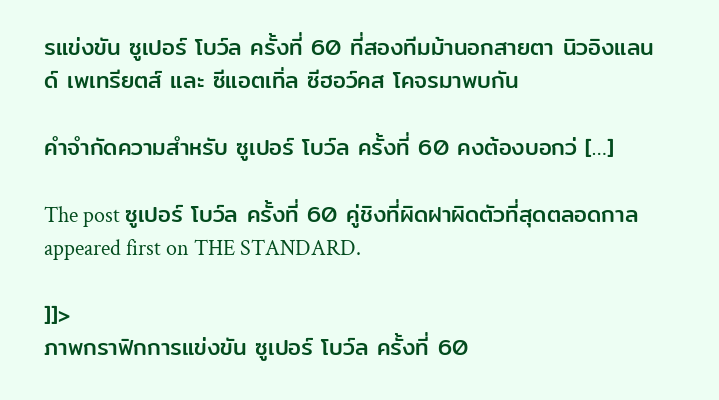รแข่งขัน ซูเปอร์ โบว์ล ครั้งที่ 60 ที่สองทีมม้านอกสายตา นิวอิงแลนด์ เพเทรียตส์ และ ซีแอตเทิ่ล ซีฮอว์คส โคจรมาพบกัน

คำจำกัดความสำหรับ ซูเปอร์ โบว์ล ครั้งที่ 60 คงต้องบอกว่ […]

The post ซูเปอร์ โบว์ล ครั้งที่ 60 คู่ชิงที่ผิดฝาผิดตัวที่สุดตลอดกาล appeared first on THE STANDARD.

]]>
ภาพกราฟิกการแข่งขัน ซูเปอร์ โบว์ล ครั้งที่ 60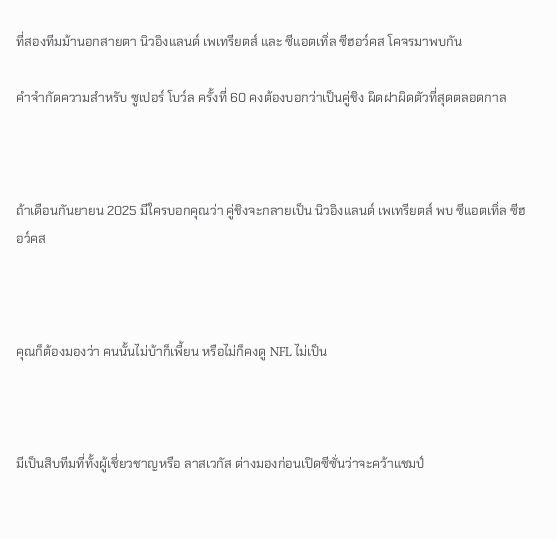ที่สองทีมม้านอกสายตา นิวอิงแลนด์ เพเทรียตส์ และ ซีแอตเทิ่ล ซีฮอว์คส โคจรมาพบกัน

คำจำกัดความสำหรับ ซูเปอร์ โบว์ล ครั้งที่ 60 คงต้องบอกว่าเป็นคู่ชิง ผิดฝาผิดตัวที่สุดตลอดกาล



ถ้าเดือนกันยายน 2025 มีใครบอกคุณว่า คู่ชิงจะกลายเป็น นิวอิงแลนด์ เพเทรียตส์ พบ ซีแอตเทิ่ล ซีฮอว์คส



คุณก็ต้องมองว่า คนนั้นไม่บ้าก็เพี้ยน หรือไม่ก็คงดู NFL ไม่เป็น



มีเป็นสิบทีมที่ทั้งผู้เชี่ยวชาญหรือ ลาสเวกัส ต่างมองก่อนเปิดซีซั่นว่าจะคว้าแชมป์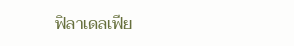ฟิลาเดลเฟีย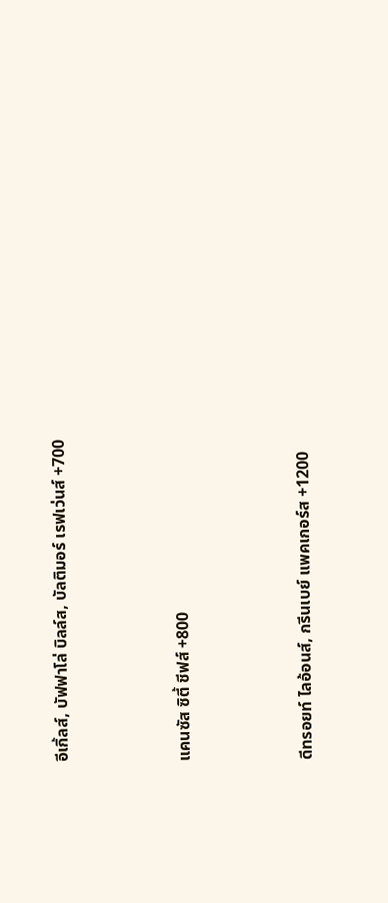อีเกิ้ลส์, บัฟฟาโล่ บิลล์ส, บัลติมอร์ เรฟเว่นส์ +700



แคนซัส ซิตี้ ชีฟส์ +800



ดีทรอยท์ ไลอ้อนส์, กรีนเบย์ แพคเกอร์ส +1200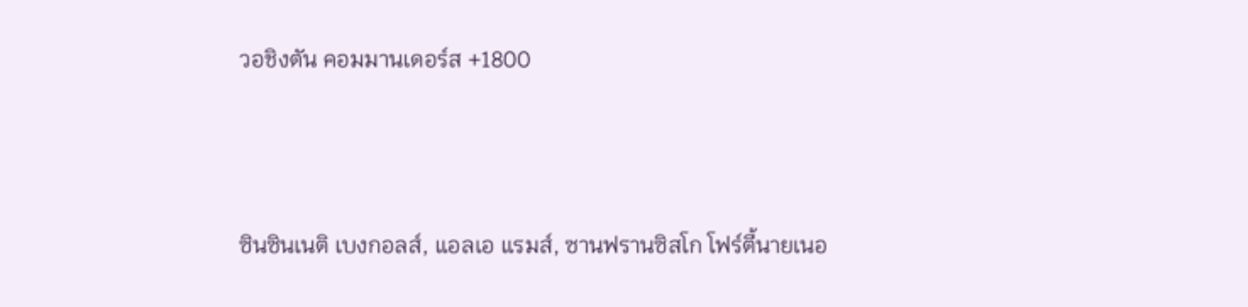วอชิงตัน คอมมานเดอร์ส +1800



ซินซินเนติ เบงกอลส์, แอลเอ แรมส์, ซานฟรานซิสโก โฟร์ตี้นายเนอ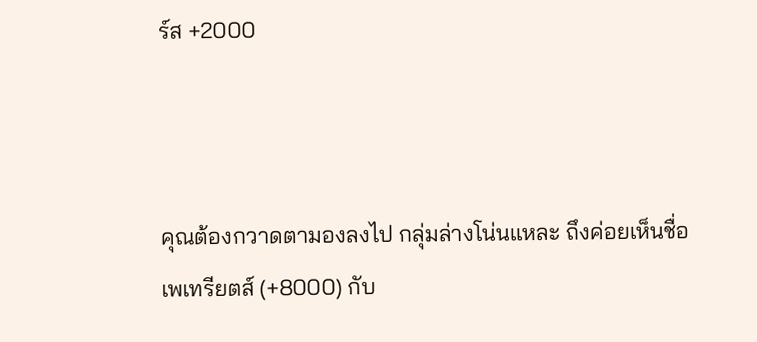ร์ส +2000



คุณต้องกวาดตามองลงไป กลุ่มล่างโน่นแหละ ถึงค่อยเห็นชื่อ เพเทรียตส์ (+8000) กับ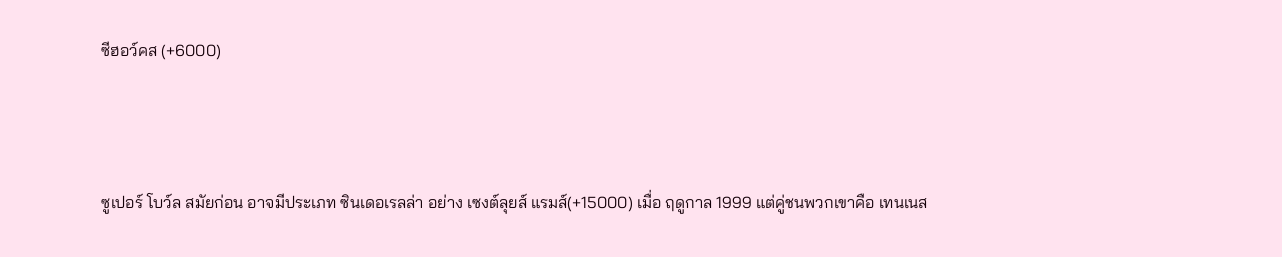ซีฮอว์คส (+6000)



ซูเปอร์ โบว์ล สมัยก่อน อาจมีประเภท ซินเดอเรลล่า อย่าง เซงต์ลุยส์ แรมส์(+15000) เมื่อ ฤดูกาล 1999 แต่คู่ชนพวกเขาคือ เทนเนส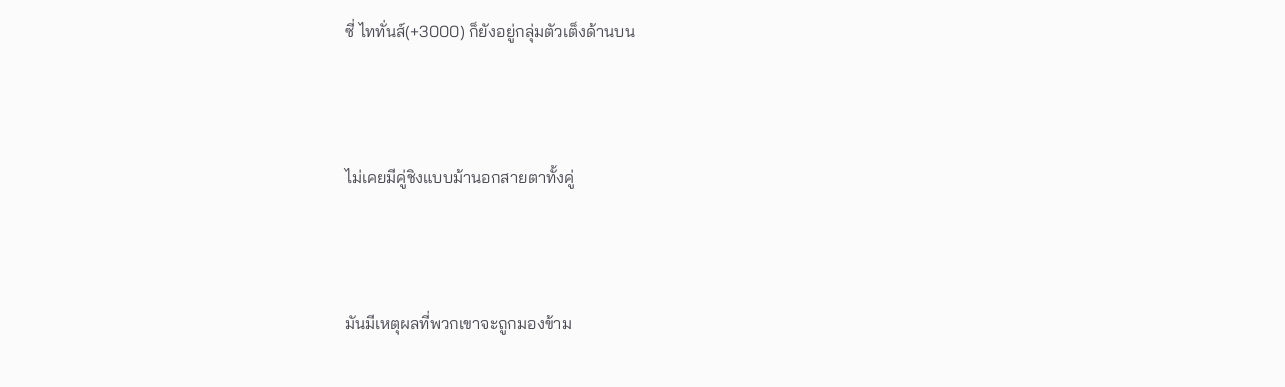ซี่ ไททั่นส์(+3000) ก็ยังอยู่กลุ่มตัวเต็งด้านบน



ไม่เคยมีคู่ชิงแบบม้านอกสายตาทั้งคู่



มันมีเหตุผลที่พวกเขาจะถูกมองข้าม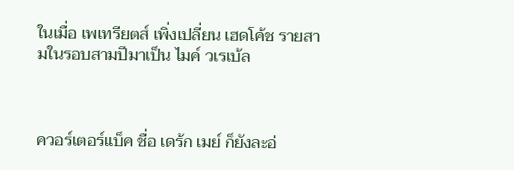ในเมื่อ เพเทรียตส์ เพิ่งเปลี่ยน เฮดโค้ช รายสามในรอบสามปีมาเป็น ไมค์ วเรเบ้ล



ควอร์เตอร์แบ็ค ชื่อ เดร้ก เมย์ ก็ยังละอ่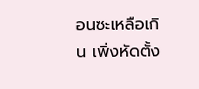อนซะเหลือเกิน เพิ่งหัดตั้ง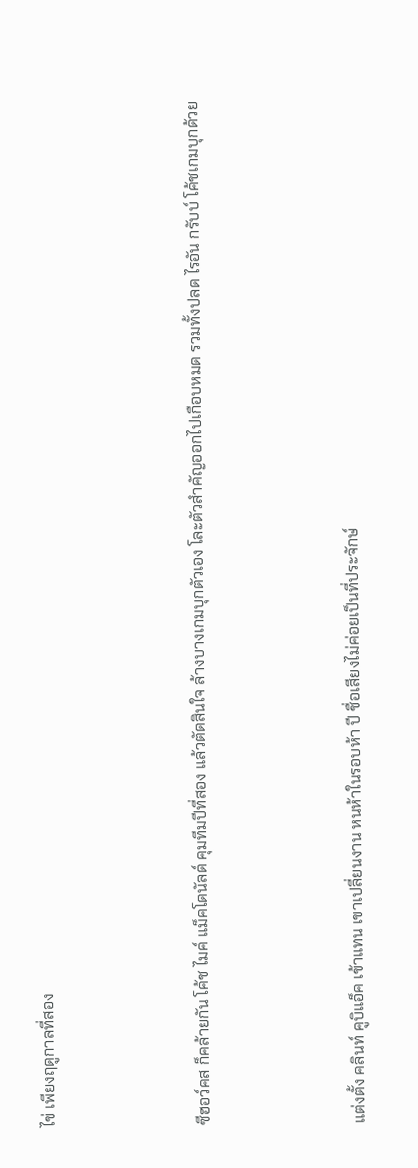ไข่ เพียงฤดูกาลที่สอง



ซีฮอว์คส ก็คล้ายกัน โค้ช ไมค์ แม็คโดนัลด์ คุมทีมปีที่สอง แล้วตัดสินใจ ล้างบางเกมบุกตัวเอง โละตัวสำคัญออกไปเกือบหมด รวมทั้งปลด ไรอัน กรับบ์ โค้ชเกมบุกด้วย



แต่งตั้ง คลินท์ คูบิแอ็ค เข้าแทน เขาเปลี่ยนงาน หนห้าในรอบห้า ปี ชื่อเสียงไม่ค่อยเป็นที่ประจักษ์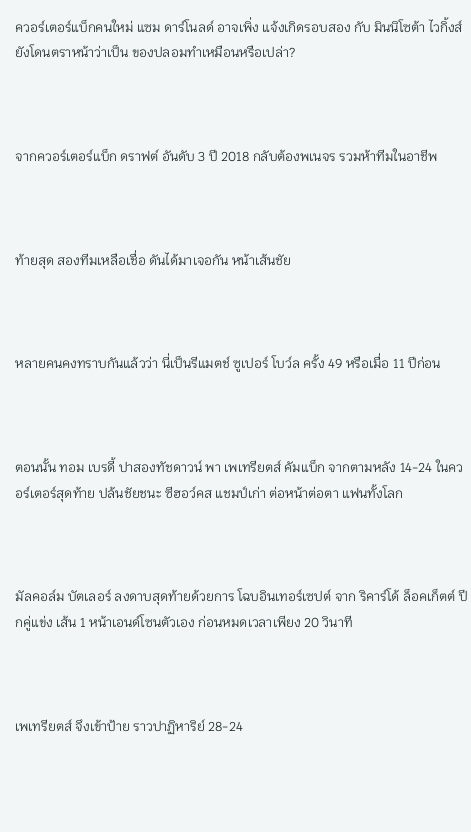ควอร์เตอร์แบ็กคนใหม่ แซม ดาร์โนลด์ อาจเพิ่ง แจ้งเกิดรอบสอง กับ มินนิโซต้า ไวกิ้งส์ ยังโดนตราหน้าว่าเป็น ของปลอมทำเหมือนหรือเปล่า?



จากควอร์เตอร์แบ็ก ดราฟต์ อันดับ 3 ปี 2018 กลับต้องพเนจร รวมห้าทีมในอาชีพ



ท้ายสุด สองทีมเหลือเชื่อ ดันได้มาเจอกัน หน้าเส้นชัย



หลายคนคงทราบกันแล้วว่า นี่เป็นรีแมตช์ ซูเปอร์ โบว์ล ครั้ง 49 หรือเมื่อ 11 ปีก่อน



ตอนนั้น ทอม เบรดี้ ปาสองทัชดาวน์ พา เพเทรียตส์ คัมแบ็ก จากตามหลัง 14-24 ในควอร์เตอร์สุดท้าย ปล้นชัยชนะ ซีฮอว์คส แชมป์เก่า ต่อหน้าต่อตา แฟนทั้งโลก



มัลคอล์ม บัตเลอร์ ลงดาบสุดท้ายด้วยการ โฉบอินเทอร์เซปต์ จาก ริคาร์โด้ ล็อคเก็ตต์ ปีกคู่แข่ง เส้น 1 หน้าเอนด์โซนตัวเอง ก่อนหมดเวลาเพียง 20 วินาที



เพเทรียตส์ จึงเข้าป้าย ราวปาฏิหาริย์ 28-24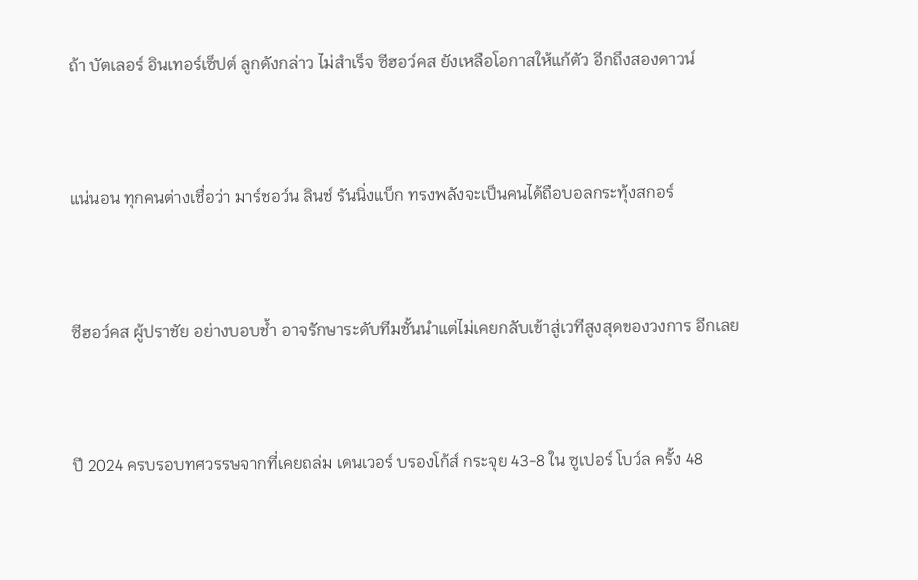ถ้า บัตเลอร์ อินเทอร์เซ็ปต์ ลูกดังกล่าว ไม่สำเร็จ ซีฮอว์คส ยังเหลือโอกาสให้แก้ตัว อีกถึงสองดาวน์



แน่นอน ทุกคนต่างเชื่อว่า มาร์ชอว์น ลินช์ รันนิ่งแบ็ก ทรงพลังจะเป็นคนได้ถือบอลกระทุ้งสกอร์



ซีฮอว์คส ผู้ปราชัย อย่างบอบช้ำ อาจรักษาระดับทีมชั้นนำแต่ไม่เคยกลับเข้าสู่เวทีสูงสุดของวงการ อีกเลย



ปี 2024 ครบรอบทศวรรษจากที่เคยถล่ม เดนเวอร์ บรองโก้ส์ กระจุย 43-8 ใน ซูเปอร์ โบว์ล ครั้ง 48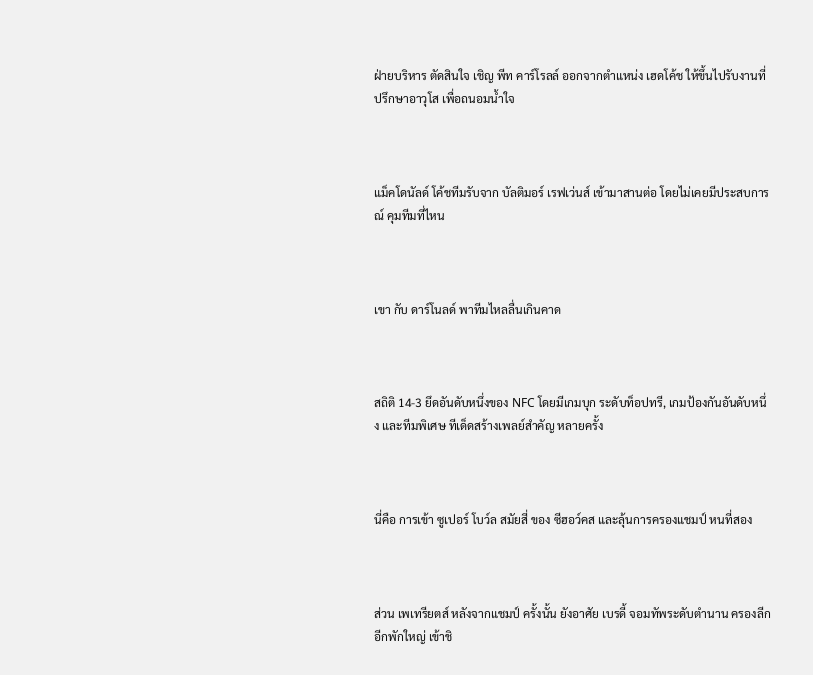ฝ่ายบริหาร ตัดสินใจ เชิญ พีท คาร์โรลล์ ออกจากตำแหน่ง เฮดโค้ช ให้ขึ้นไปรับงานที่ปรึกษาอาวุโส เพื่อถนอมน้ำใจ



แม็คโดนัลด์ โค้ชทีมรับจาก บัลติมอร์ เรฟเว่นส์ เข้ามาสานต่อ โดยไม่เคยมีประสบการณ์ คุมทีมที่ไหน



เขา กับ ดาร์โนลด์ พาทีมไหลลื่นเกินคาด



สถิติ 14-3 ยึดอันดับหนึ่งของ NFC โดยมีเกมบุก ระดับท็อปทรี, เกมป้องกันอันดับหนึ่ง และทีมพิเศษ ทีเด็ดสร้างเพลย์สำคัญ หลายครั้ง



นี่คือ การเข้า ซูเปอร์ โบว์ล สมัยสี่ ของ ซีฮอว์คส และลุ้นการครองแชมป์ หนที่สอง



ส่วน เพเทรียตส์ หลังจากแชมป์ ครั้งนั้น ยังอาศัย เบรดี้ จอมทัพระดับตำนาน ครองลีก อีกพักใหญ่ เข้าชิ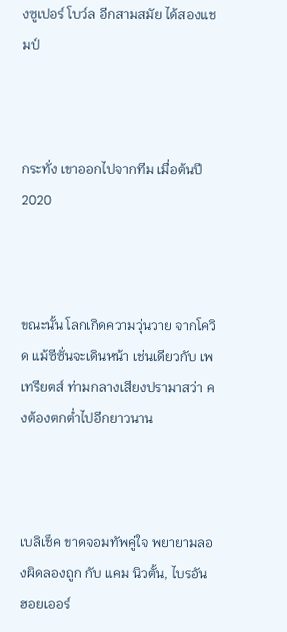งซูเปอร์ โบว์ล อีกสามสมัย ได้สองแชมป์



กระทั่ง เขาออกไปจากทีม เมื่อต้นปี 2020



ขณะนั้น โลกเกิดความวุ่นวาย จากโควิด แม้ซีซั่นจะเดินหน้า เช่นเดียวกับ เพเทรียตส์ ท่ามกลางเสียงปรามาสว่า คงต้องตกต่ำไปอีกยาวนาน



เบลิเช็ค ขาดจอมทัพคู่ใจ พยายามลองผิดลองถูก กับ แคม นิวตั้น, ไบรอัน ฮอยเออร์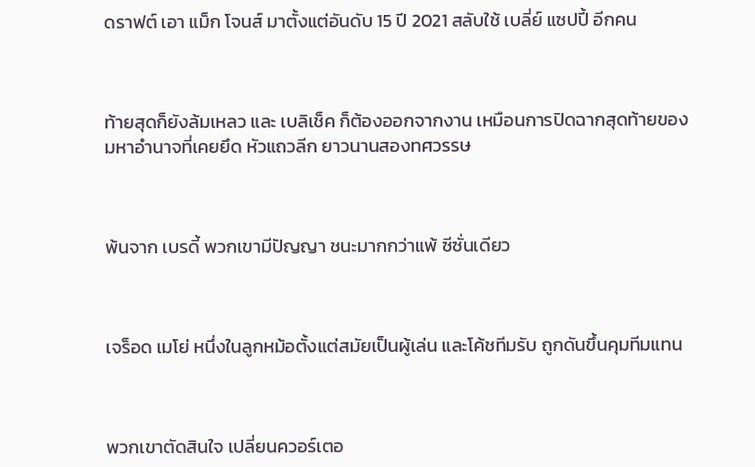ดราฟต์ เอา แม็ก โจนส์ มาตั้งแต่อันดับ 15 ปี 2021 สลับใช้ เบลี่ย์ แซปปี้ อีกคน



ท้ายสุดก็ยังล้มเหลว และ เบลิเช็ค ก็ต้องออกจากงาน เหมือนการปิดฉากสุดท้ายของ มหาอำนาจที่เคยยึด หัวแถวลีก ยาวนานสองทศวรรษ



พ้นจาก เบรดี้ พวกเขามีปัญญา ชนะมากกว่าแพ้ ซีซั่นเดียว



เจร็อด เมโย่ หนึ่งในลูกหม้อตั้งแต่สมัยเป็นผู้เล่น และโค้ชทีมรับ ถูกดันขึ้นคุมทีมแทน



พวกเขาตัดสินใจ เปลี่ยนควอร์เตอ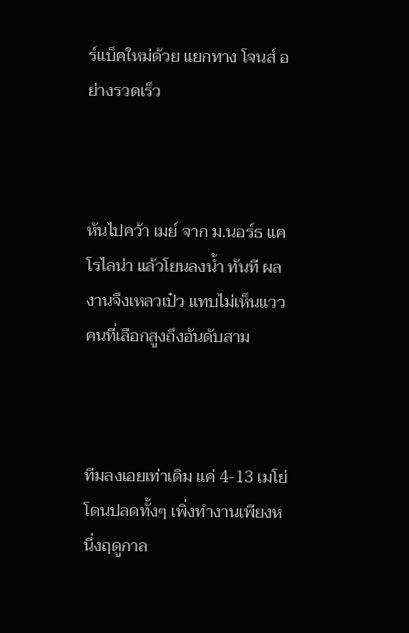ร์แบ็คใหม่ด้วย แยกทาง โจนส์ อย่างรวดเร็ว



หันไปคว้า เมย์ จาก ม.นอร์ธ แคโรไลน่า แล้วโยนลงน้ำ ทันที ผลงานจึงเหลวเป๋ว แทบไม่เห็นแววคนที่เลือกสูงถึงอันดับสาม



ทีมลงเอยเท่าเดิม แค่ 4-13 เมโย่ โดนปลดทั้งๆ เพิ่งทำงานเพียงหนึ่งฤดูกาล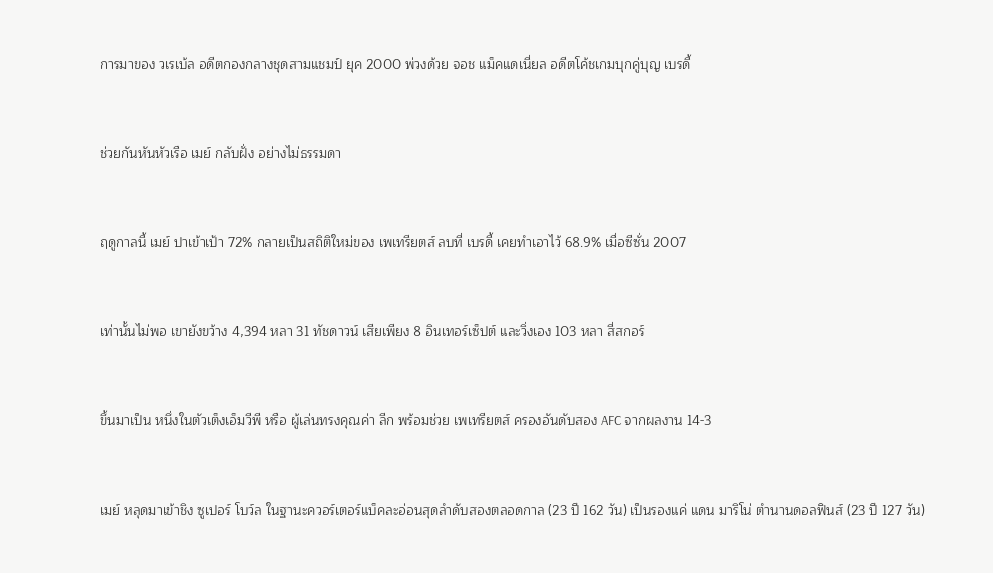การมาของ วเรเบ้ล อดีตกองกลางชุดสามแชมป์ ยุค 2000 พ่วงด้วย จอช แม็คแดเนี่ยล อดีตโค้ชเกมบุกคู่บุญ เบรดี้



ช่วยกันหันหัวเรือ เมย์ กลับฝั่ง อย่างไม่ธรรมดา



ฤดูกาลนี้ เมย์ ปาเข้าเป้า 72% กลายเป็นสถิติใหม่ของ เพเทรียตส์ ลบที่ เบรดี้ เคยทำเอาไว้ 68.9% เมื่อซีซั่น 2007



เท่านั้นไม่พอ เขายังขว้าง 4,394 หลา 31 ทัชดาวน์ เสียเพียง 8 อินเทอร์เซ็ปต์ และวิ่งเอง 103 หลา สี่สกอร์



ขึ้นมาเป็น หนึ่งในตัวเต็งเอ็มวีพี หรือ ผู้เล่นทรงคุณค่า ลีก พร้อมช่วย เพเทรียตส์ ครองอันดับสอง AFC จากผลงาน 14-3



เมย์ หลุดมาเข้าชิง ซูเปอร์ โบว์ล ในฐานะควอร์เตอร์แบ็คละอ่อนสุดลำดับสองตลอดกาล (23 ปี 162 วัน) เป็นรองแค่ แดน มาริโน่ ตำนานดอลฟินส์ (23 ปี 127 วัน)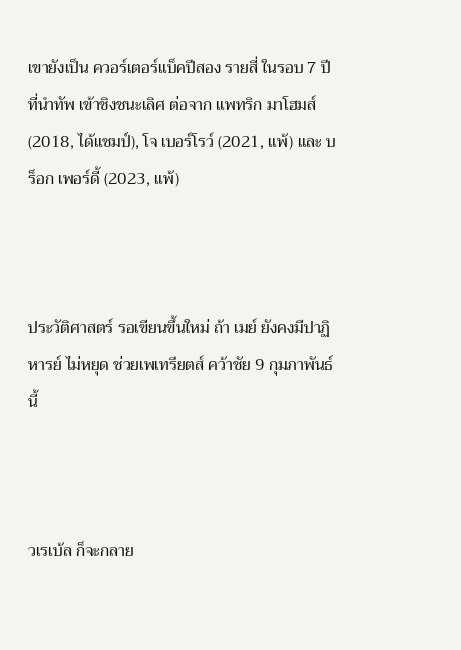เขายังเป็น ควอร์เตอร์แบ็คปีสอง รายสี่ ในรอบ 7 ปี ที่นำทัพ เข้าชิงชนะเลิศ ต่อจาก แพทริก มาโฮมส์ (2018, ได้แชมป์), โจ เบอร์โรว์ (2021, แพ้) และ บร็อก เพอร์ดี้ (2023, แพ้)



ประวัติศาสตร์ รอเขียนขึ้นใหม่ ถ้า เมย์ ยังคงมีปาฏิหารย์ ไม่หยุด ช่วยเพเทรียตส์ คว้าชัย 9 กุมภาพันธ์ นี้



วเรเบ้ล ก็จะกลาย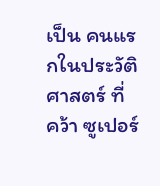เป็น คนแรกในประวัติศาสตร์ ที่ คว้า ซูเปอร์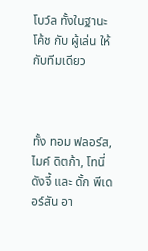โบว์ล ทั้งในฐานะ โค้ช กับ ผู้เล่น ให้กับทีมเดียว



ทั้ง ทอม ฟลอร์ส, ไมค์ ดิตก้า, โทนี่ ดังจี้ และ ดั้ก พีเดอร์สัน อา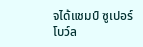จได้แชมป์ ซูเปอร์โบว์ล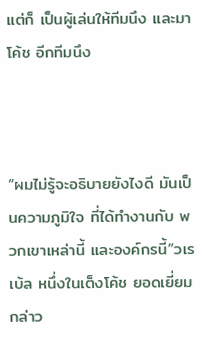แต่ก็ เป็นผู้เล่นให้ทีมนึง และมาโค้ช อีกทีมนึง



“ผมไม่รู้จะอธิบายยังไงดี มันเป็นความภูมิใจ ที่ได้ทำงานกับ พวกเขาเหล่านี้ และองค์กรนี้”วเรเบ้ล หนึ่งในเต็งโค้ช ยอดเยี่ยม กล่าว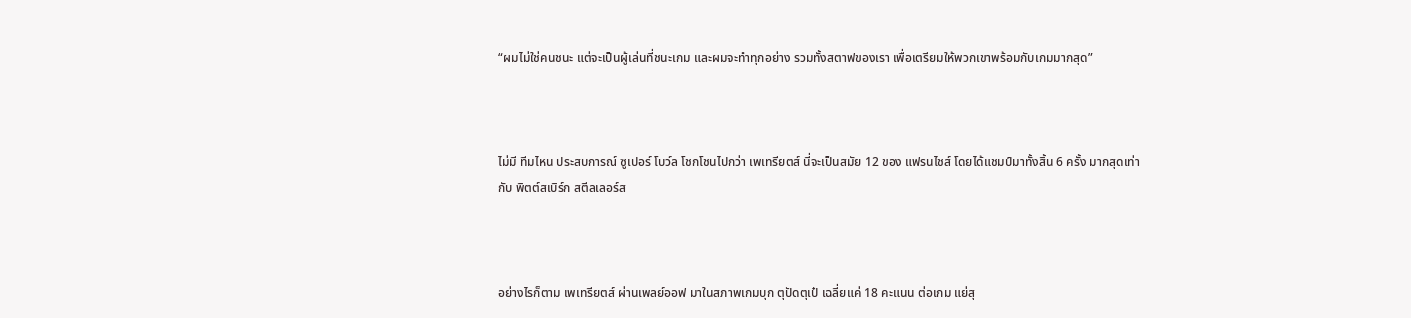“ผมไม่ใช่คนชนะ แต่จะเป็นผู้เล่นที่ชนะเกม และผมจะทำทุกอย่าง รวมทั้งสตาฟของเรา เพื่อเตรียมให้พวกเขาพร้อมกับเกมมากสุด”



ไม่มี ทีมไหน ประสบการณ์ ซูเปอร์ โบว์ล โชกโชนไปกว่า เพเทรียตส์ นี่จะเป็นสมัย 12 ของ แฟรนไชส์ โดยได้แชมป์มาทั้งสิ้น 6 ครั้ง มากสุดเท่ากับ พิตต์สเบิร์ก สตีลเลอร์ส



อย่างไรก็ตาม เพเทรียตส์ ผ่านเพลย์ออฟ มาในสภาพเกมบุก ตุปัดตุเป๋ เฉลี่ยแค่ 18 คะแนน ต่อเกม แย่สุ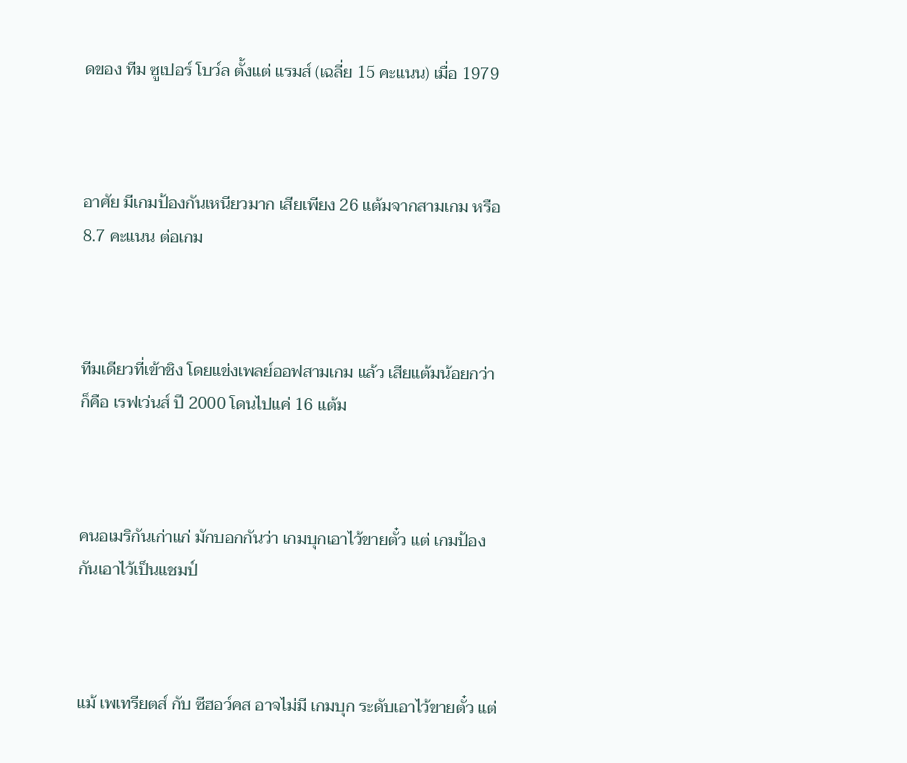ดของ ทีม ซูเปอร์ โบว์ล ตั้งแต่ แรมส์ (เฉลี่ย 15 คะแนน) เมื่อ 1979



อาศัย มีเกมป้องกันเหนียวมาก เสียเพียง 26 แต้มจากสามเกม หรือ 8.7 คะแนน ต่อเกม



ทีมเดียวที่เข้าชิง โดยแข่งเพลย์ออฟสามเกม แล้ว เสียแต้มน้อยกว่า ก็คือ เรฟเว่นส์ ปี 2000 โดนไปแค่ 16 แต้ม



คนอเมริกันเก่าแก่ มักบอกกันว่า เกมบุกเอาไว้ขายตั๋ว แต่ เกมป้องกันเอาไว้เป็นแชมป์



แม้ เพเทรียตส์ กับ ซีฮอว์คส อาจไม่มี เกมบุก ระดับเอาไว้ขายตั๋ว แต่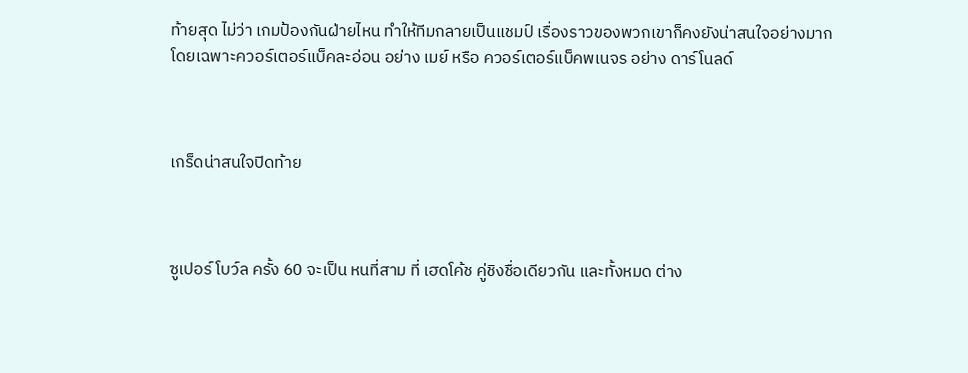ท้ายสุด ไม่ว่า เกมป้องกันฝ่ายไหน ทำให้ทีมกลายเป็นแชมป์ เรื่องราวของพวกเขาก็คงยังน่าสนใจอย่างมาก โดยเฉพาะควอร์เตอร์แบ็คละอ่อน อย่าง เมย์ หรือ ควอร์เตอร์แบ็คพเนจร อย่าง ดาร์โนลด์



เกร็ดน่าสนใจปิดท้าย



ซูเปอร์ โบว์ล ครั้ง 60 จะเป็น หนที่สาม ที่ เฮดโค้ช คู่ชิงชื่อเดียวกัน และทั้งหมด ต่าง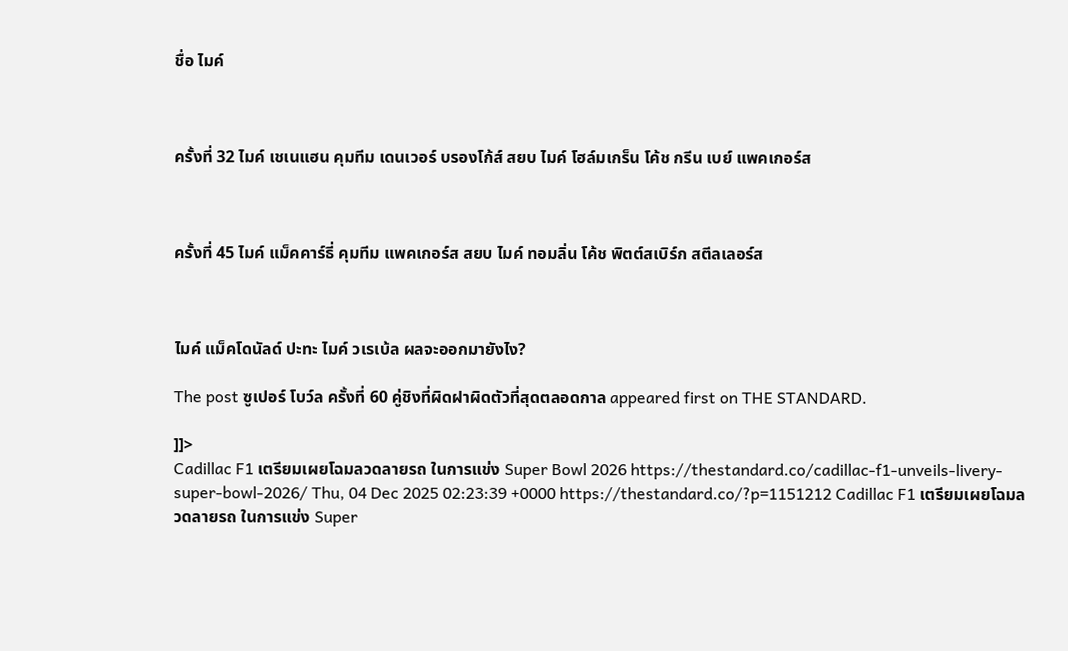ชื่อ ไมค์



ครั้งที่ 32 ไมค์ เชเนแฮน คุมทีม เดนเวอร์ บรองโก้ส์ สยบ ไมค์ โฮล์มเกร็น โค้ช กรีน เบย์ แพคเกอร์ส



ครั้งที่ 45 ไมค์ แม็คคาร์ธี่ คุมทีม แพคเกอร์ส สยบ ไมค์ ทอมลิ่น โค้ช พิตต์สเบิร์ก สตีลเลอร์ส



ไมค์ แม็คโดนัลด์ ปะทะ ไมค์ วเรเบ้ล ผลจะออกมายังไง?

The post ซูเปอร์ โบว์ล ครั้งที่ 60 คู่ชิงที่ผิดฝาผิดตัวที่สุดตลอดกาล appeared first on THE STANDARD.

]]>
Cadillac F1 เตรียมเผยโฉมลวดลายรถ ในการแข่ง Super Bowl 2026 https://thestandard.co/cadillac-f1-unveils-livery-super-bowl-2026/ Thu, 04 Dec 2025 02:23:39 +0000 https://thestandard.co/?p=1151212 Cadillac F1 เตรียมเผยโฉมลวดลายรถ ในการแข่ง Super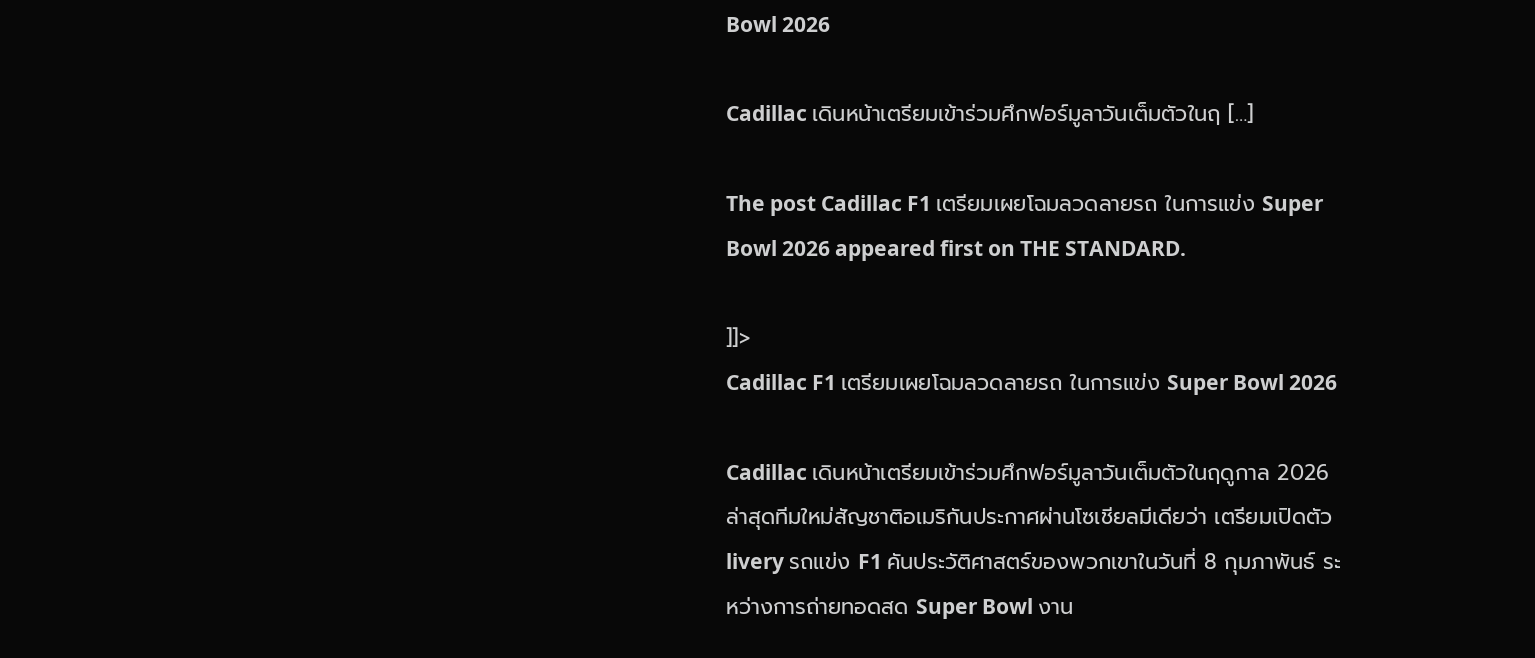Bowl 2026

Cadillac เดินหน้าเตรียมเข้าร่วมศึกฟอร์มูลาวันเต็มตัวในฤ […]

The post Cadillac F1 เตรียมเผยโฉมลวดลายรถ ในการแข่ง Super Bowl 2026 appeared first on THE STANDARD.

]]>
Cadillac F1 เตรียมเผยโฉมลวดลายรถ ในการแข่ง Super Bowl 2026

Cadillac เดินหน้าเตรียมเข้าร่วมศึกฟอร์มูลาวันเต็มตัวในฤดูกาล 2026 ล่าสุดทีมใหม่สัญชาติอเมริกันประกาศผ่านโซเชียลมีเดียว่า เตรียมเปิดตัว livery รถแข่ง F1 คันประวัติศาสตร์ของพวกเขาในวันที่ 8 กุมภาพันธ์ ระหว่างการถ่ายทอดสด Super Bowl งาน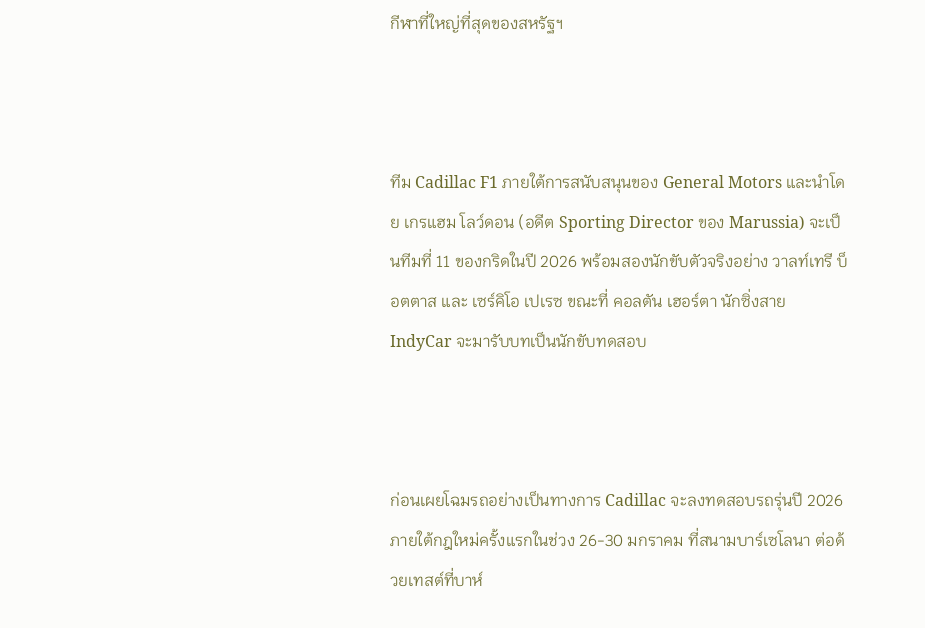กีฬาที่ใหญ่ที่สุดของสหรัฐฯ



ทีม Cadillac F1 ภายใต้การสนับสนุนของ General Motors และนำโดย เกรแฮม โลว์ดอน (อดีต Sporting Director ของ Marussia) จะเป็นทีมที่ 11 ของกริดในปี 2026 พร้อมสองนักขับตัวจริงอย่าง วาลท์เทรี บ็อตตาส และ เซร์คิโอ เปเรซ ขณะที่ คอลตัน เฮอร์ตา นักซิ่งสาย IndyCar จะมารับบทเป็นนักขับทดสอบ



ก่อนเผยโฉมรถอย่างเป็นทางการ Cadillac จะลงทดสอบรถรุ่นปี 2026 ภายใต้กฎใหม่ครั้งแรกในช่วง 26-30 มกราคม ที่สนามบาร์เซโลนา ต่อด้วยเทสต์ที่บาห์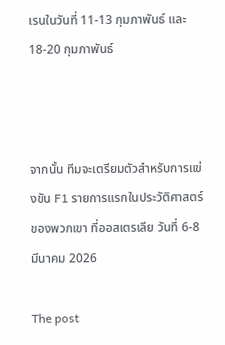เรนในวันที่ 11-13 กุมภาพันธ์ และ 18-20 กุมภาพันธ์



จากนั้น ทีมจะเตรียมตัวสำหรับการแข่งขัน F1 รายการแรกในประวัติศาสตร์ของพวกเขา ที่ออสเตรเลีย วันที่ 6-8 มีนาคม 2026

The post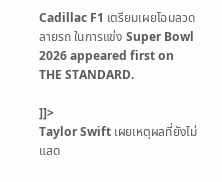Cadillac F1 เตรียมเผยโฉมลวดลายรถ ในการแข่ง Super Bowl 2026 appeared first on THE STANDARD.

]]>
Taylor Swift เผยเหตุผลที่ยังไม่แสด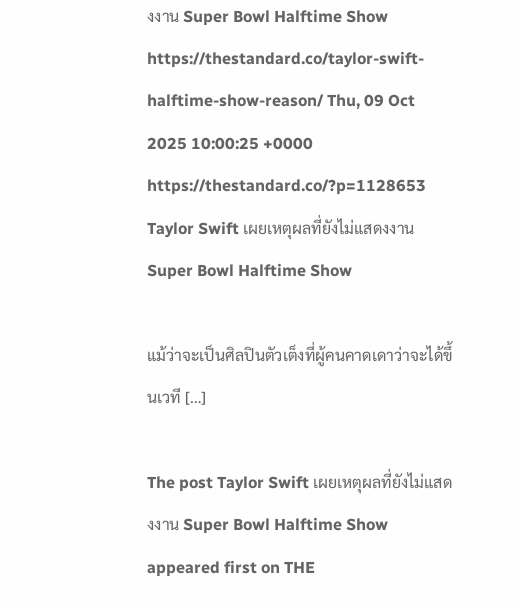งงาน Super Bowl Halftime Show https://thestandard.co/taylor-swift-halftime-show-reason/ Thu, 09 Oct 2025 10:00:25 +0000 https://thestandard.co/?p=1128653 Taylor Swift เผยเหตุผลที่ยังไม่แสดงงาน Super Bowl Halftime Show

แม้ว่าจะเป็นศิลปินตัวเต็งที่ผู้คนคาดเดาว่าจะได้ขึ้นเวที […]

The post Taylor Swift เผยเหตุผลที่ยังไม่แสดงงาน Super Bowl Halftime Show appeared first on THE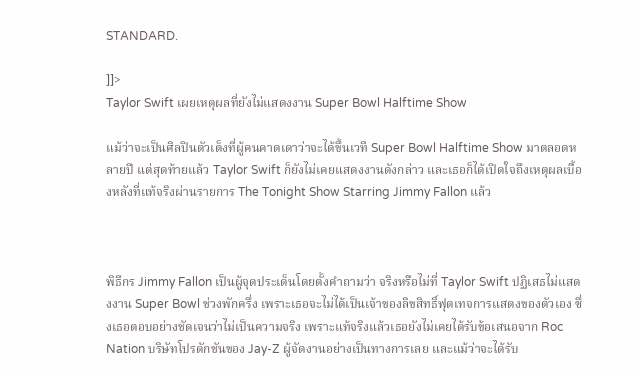STANDARD.

]]>
Taylor Swift เผยเหตุผลที่ยังไม่แสดงงาน Super Bowl Halftime Show

แม้ว่าจะเป็นศิลปินตัวเต็งที่ผู้คนคาดเดาว่าจะได้ขึ้นเวที Super Bowl Halftime Show มาตลอดหลายปี แต่สุดท้ายแล้ว Taylor Swift ก็ยังไม่เคยแสดงงานดังกล่าว และเธอก็ได้เปิดใจถึงเหตุผลเบื้องหลังที่แท้จริงผ่านรายการ The Tonight Show Starring Jimmy Fallon แล้ว



พิธีกร Jimmy Fallon เป็นผู้จุดประเด็นโดยตั้งคำถามว่า จริงหรือไม่ที่ Taylor Swift ปฏิเสธไม่แสดงงาน Super Bowl ช่วงพักครึ่ง เพราะเธอจะไม่ได้เป็นเจ้าของลิขสิทธิ์ฟุตเทจการแสดงของตัวเอง ซึ่งเธอตอบอย่างชัดเจนว่าไม่เป็นความจริง เพราะแท้จริงแล้วเธอยังไม่เคยได้รับข้อเสนอจาก Roc Nation บริษัทโปรดักชันของ Jay-Z ผู้จัดงานอย่างเป็นทางการเลย และแม้ว่าจะได้รับ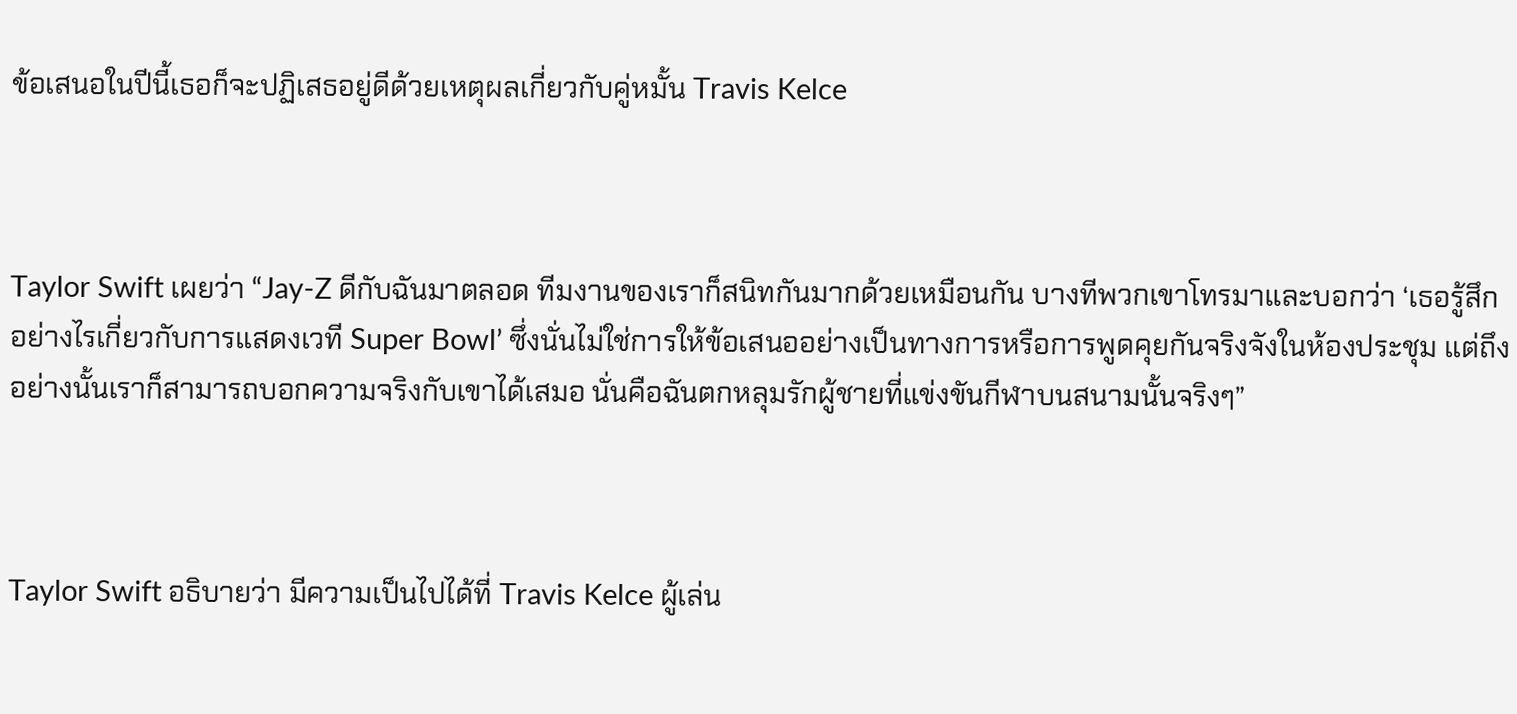ข้อเสนอในปีนี้เธอก็จะปฏิเสธอยู่ดีด้วยเหตุผลเกี่ยวกับคู่หมั้น Travis Kelce



Taylor Swift เผยว่า “Jay-Z ดีกับฉันมาตลอด ทีมงานของเราก็สนิทกันมากด้วยเหมือนกัน บางทีพวกเขาโทรมาและบอกว่า ‘เธอรู้สึกอย่างไรเกี่ยวกับการแสดงเวที Super Bowl’ ซึ่งนั่นไม่ใช่การให้ข้อเสนออย่างเป็นทางการหรือการพูดคุยกันจริงจังในห้องประชุม แต่ถึงอย่างนั้นเราก็สามารถบอกความจริงกับเขาได้เสมอ นั่นคือฉันตกหลุมรักผู้ชายที่แข่งขันกีฬาบนสนามนั้นจริงๆ”



Taylor Swift อธิบายว่า มีความเป็นไปได้ที่ Travis Kelce ผู้เล่น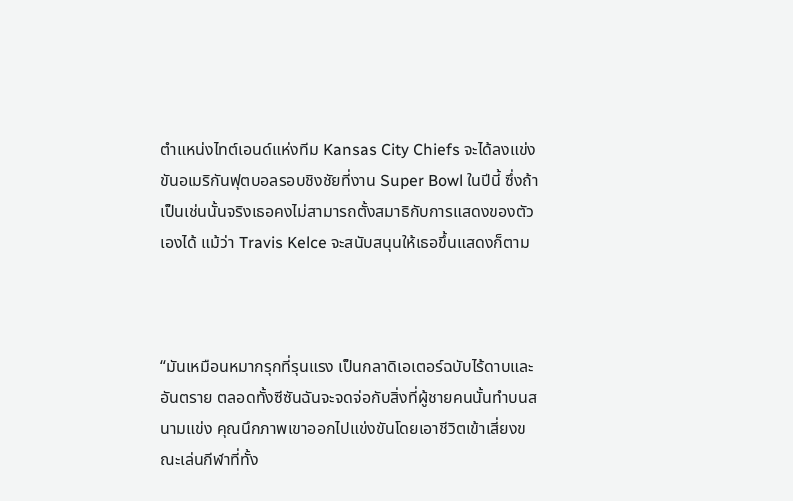ตำแหน่งไทต์เอนด์แห่งทีม Kansas City Chiefs จะได้ลงแข่งขันอเมริกันฟุตบอลรอบชิงชัยที่งาน Super Bowl ในปีนี้ ซึ่งถ้าเป็นเช่นนั้นจริงเธอคงไม่สามารถตั้งสมาธิกับการแสดงของตัวเองได้ แม้ว่า Travis Kelce จะสนับสนุนให้เธอขึ้นแสดงก็ตาม



“มันเหมือนหมากรุกที่รุนแรง เป็นกลาดิเอเตอร์ฉบับไร้ดาบและอันตราย ตลอดทั้งซีซันฉันจะจดจ่อกับสิ่งที่ผู้ชายคนนั้นทำบนสนามแข่ง คุณนึกภาพเขาออกไปแข่งขันโดยเอาชีวิตเข้าเสี่ยงขณะเล่นกีฬาที่ทั้ง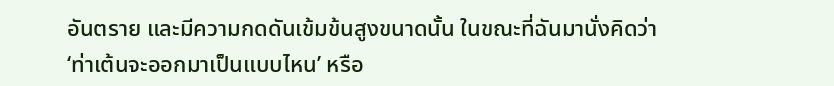อันตราย และมีความกดดันเข้มข้นสูงขนาดนั้น ในขณะที่ฉันมานั่งคิดว่า ‘ท่าเต้นจะออกมาเป็นแบบไหน’ หรือ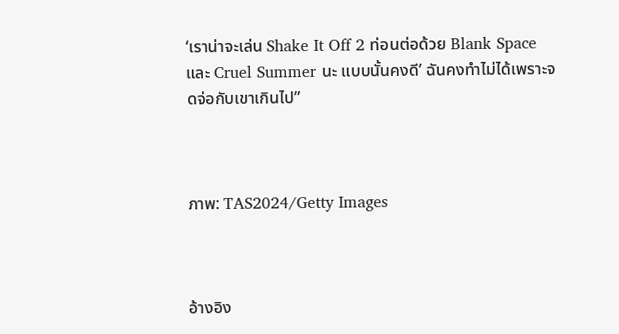‘เราน่าจะเล่น Shake It Off 2 ท่อนต่อด้วย Blank Space และ Cruel Summer นะ แบบนั้นคงดี’ ฉันคงทำไม่ได้เพราะจดจ่อกับเขาเกินไป”



ภาพ: TAS2024/Getty Images



อ้างอิง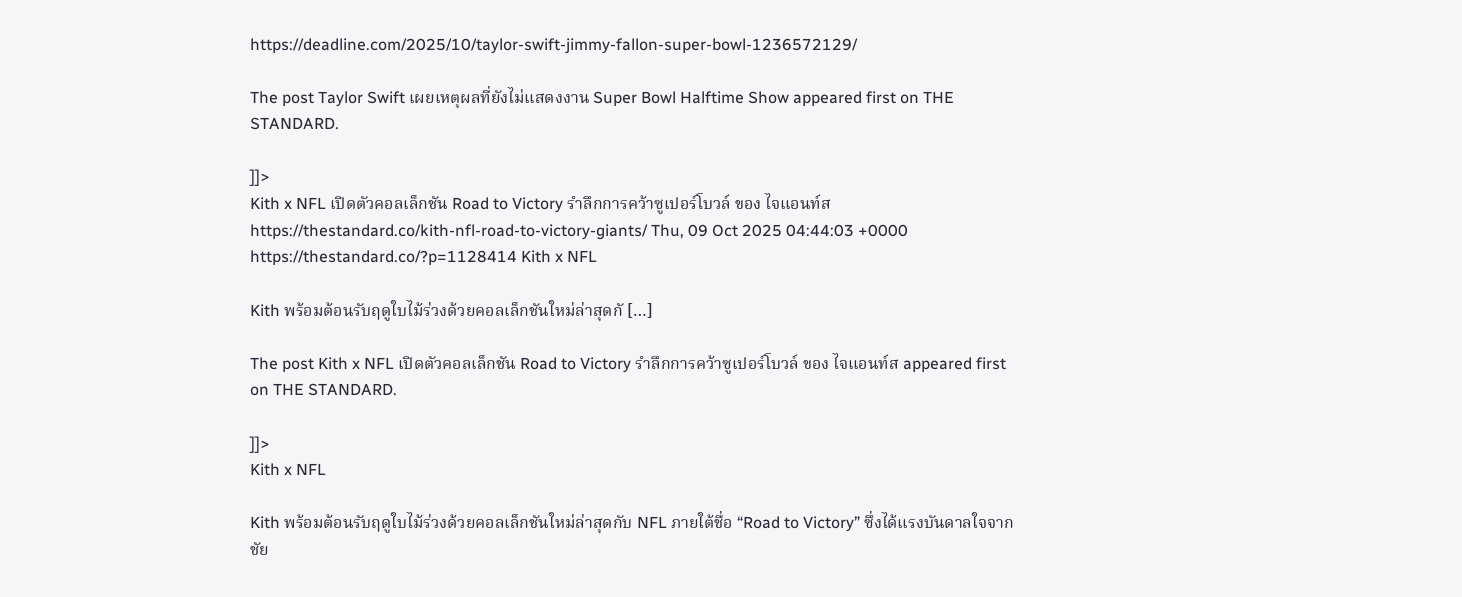https://deadline.com/2025/10/taylor-swift-jimmy-fallon-super-bowl-1236572129/

The post Taylor Swift เผยเหตุผลที่ยังไม่แสดงงาน Super Bowl Halftime Show appeared first on THE STANDARD.

]]>
Kith x NFL เปิดตัวคอลเล็กชัน Road to Victory รำลึกการคว้าซูเปอร์โบวล์ ของ ไจแอนท์ส https://thestandard.co/kith-nfl-road-to-victory-giants/ Thu, 09 Oct 2025 04:44:03 +0000 https://thestandard.co/?p=1128414 Kith x NFL

Kith พร้อมต้อนรับฤดูใบไม้ร่วงด้วยคอลเล็กชันใหม่ล่าสุดกั […]

The post Kith x NFL เปิดตัวคอลเล็กชัน Road to Victory รำลึกการคว้าซูเปอร์โบวล์ ของ ไจแอนท์ส appeared first on THE STANDARD.

]]>
Kith x NFL

Kith พร้อมต้อนรับฤดูใบไม้ร่วงด้วยคอลเล็กชันใหม่ล่าสุดกับ NFL ภายใต้ชื่อ “Road to Victory” ซึ่งได้แรงบันดาลใจจากชัย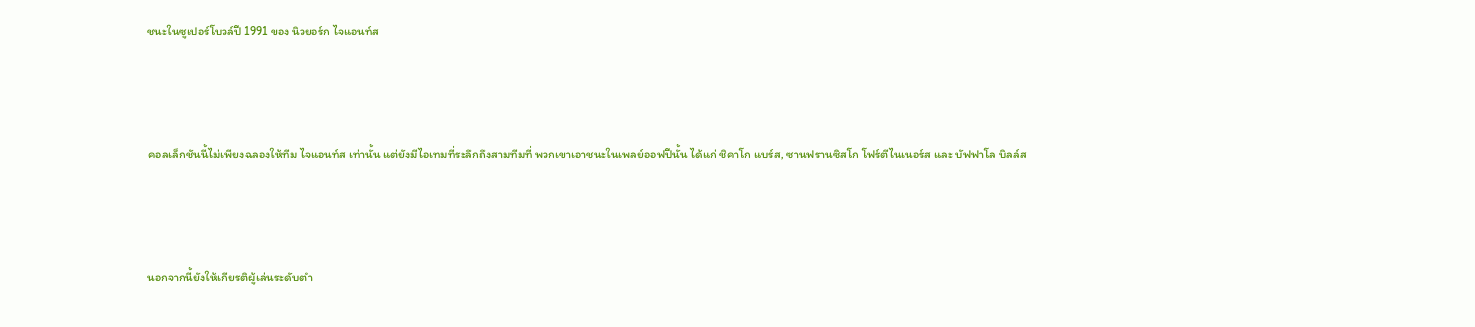ชนะในซูเปอร์โบวล์ปี 1991 ของ นิวยอร์ก ไจแอนท์ส



คอลเล็กชันนี้ไม่เพียงฉลองให้ทีม ไจแอนท์ส เท่านั้น แต่ยังมีไอเทมที่ระลึกถึงสามทีมที่ พวกเขาเอาชนะในเพลย์ออฟปีนั้น ได้แก่ ชิคาโก แบร์ส, ซานฟรานซิสโก โฟร์ตีไนเนอร์ส และ บัฟฟาโล บิลล์ส



นอกจากนี้ยังให้เกียรติผู้เล่นระดับตำ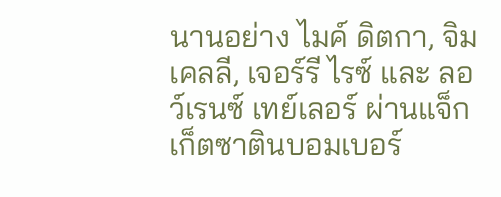นานอย่าง ไมค์ ดิตกา, จิม เคลลี, เจอร์รี ไรซ์ และ ลอว์เรนซ์ เทย์เลอร์ ผ่านแจ็กเก็ตซาตินบอมเบอร์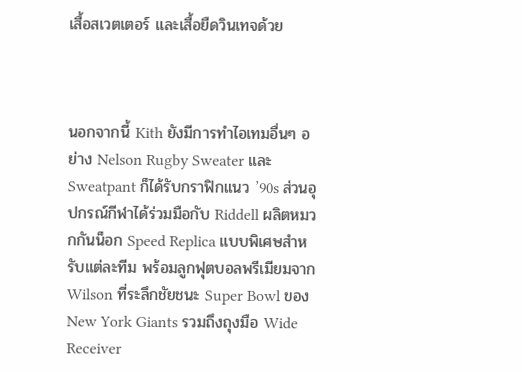เสื้อสเวตเตอร์ และเสื้อยืดวินเทจด้วย



นอกจากนี้ Kith ยังมีการทำไอเทมอื่นๆ อย่าง Nelson Rugby Sweater และ Sweatpant ก็ได้รับกราฟิกแนว ’90s ส่วนอุปกรณ์กีฬาได้ร่วมมือกับ Riddell ผลิตหมวกกันน็อก Speed Replica แบบพิเศษสำหรับแต่ละทีม พร้อมลูกฟุตบอลพรีเมียมจาก Wilson ที่ระลึกชัยชนะ Super Bowl ของ New York Giants รวมถึงถุงมือ Wide Receiver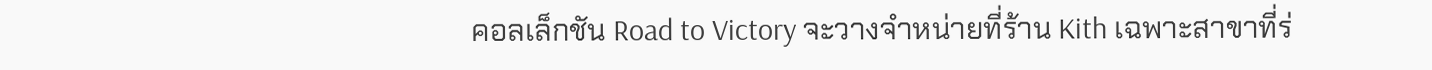คอลเล็กชัน Road to Victory จะวางจำหน่ายที่ร้าน Kith เฉพาะสาขาที่ร่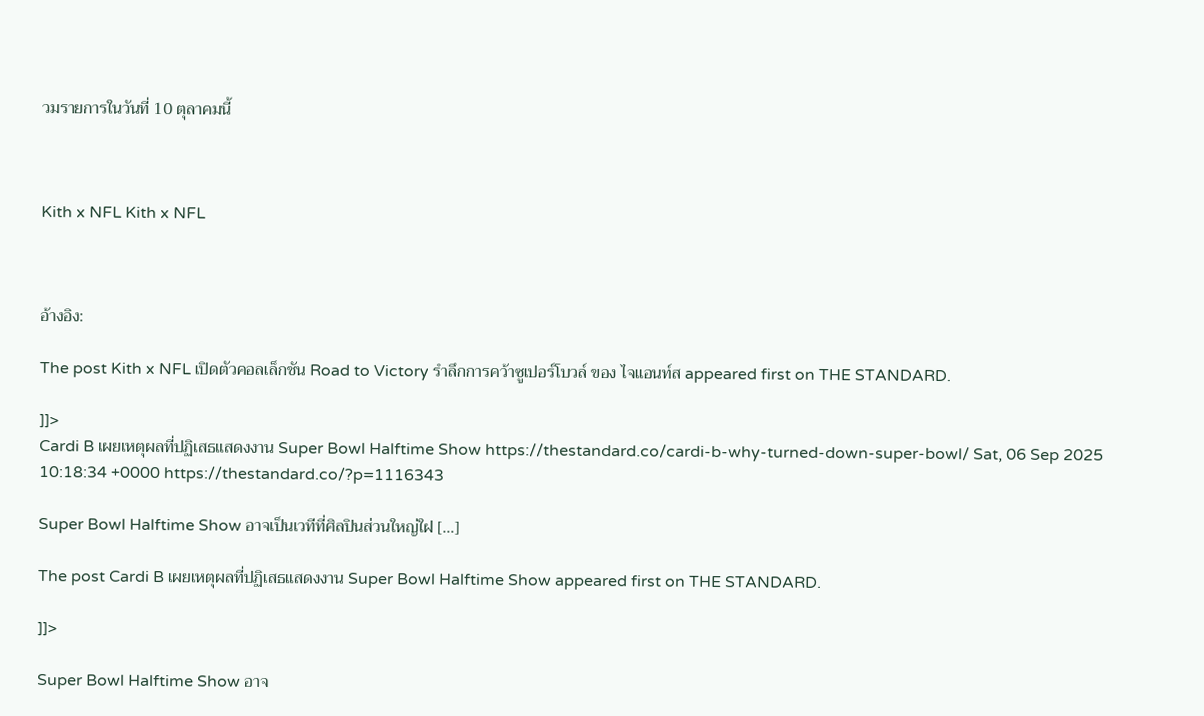วมรายการในวันที่ 10 ตุลาคมนี้



Kith x NFL Kith x NFL



อ้างอิง:

The post Kith x NFL เปิดตัวคอลเล็กชัน Road to Victory รำลึกการคว้าซูเปอร์โบวล์ ของ ไจแอนท์ส appeared first on THE STANDARD.

]]>
Cardi B เผยเหตุผลที่ปฏิเสธแสดงงาน Super Bowl Halftime Show https://thestandard.co/cardi-b-why-turned-down-super-bowl/ Sat, 06 Sep 2025 10:18:34 +0000 https://thestandard.co/?p=1116343

Super Bowl Halftime Show อาจเป็นเวทีที่ศิลปินส่วนใหญ่ใฝ […]

The post Cardi B เผยเหตุผลที่ปฏิเสธแสดงงาน Super Bowl Halftime Show appeared first on THE STANDARD.

]]>

Super Bowl Halftime Show อาจ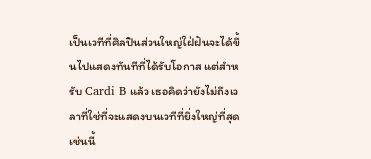เป็นเวทีที่ศิลปินส่วนใหญ่ใฝ่ฝันจะได้ขึ้นไปแสดงทันทีที่ได้รับโอกาส แต่สำหรับ Cardi B แล้ว เธอคิดว่ายังไม่ถึงเวลาที่ใช่ที่จะแสดงบนเวทีที่ยิ่งใหญ่ที่สุดเช่นนี้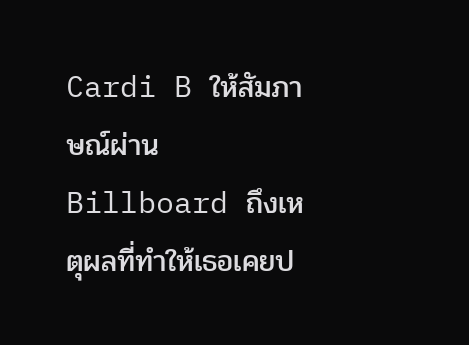Cardi B ให้สัมภาษณ์ผ่าน Billboard ถึงเหตุผลที่ทำให้เธอเคยป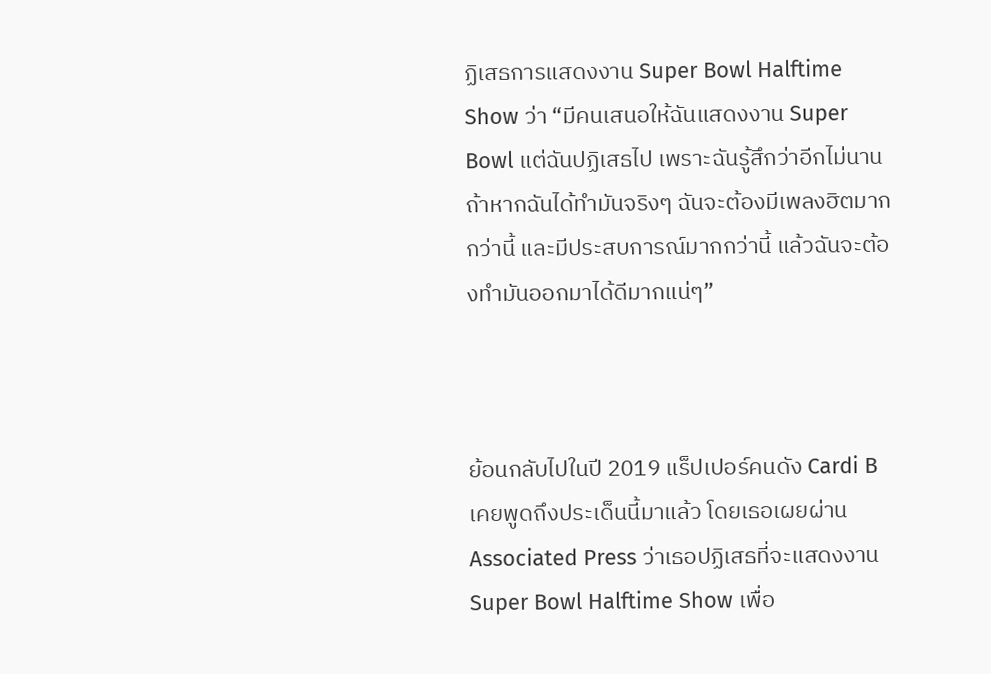ฏิเสธการแสดงงาน Super Bowl Halftime Show ว่า “มีคนเสนอให้ฉันแสดงงาน Super Bowl แต่ฉันปฏิเสธไป เพราะฉันรู้สึกว่าอีกไม่นานถ้าหากฉันได้ทำมันจริงๆ ฉันจะต้องมีเพลงฮิตมากกว่านี้ และมีประสบการณ์มากกว่านี้ แล้วฉันจะต้องทำมันออกมาได้ดีมากแน่ๆ”



ย้อนกลับไปในปี 2019 แร็ปเปอร์คนดัง Cardi B เคยพูดถึงประเด็นนี้มาแล้ว โดยเธอเผยผ่าน Associated Press ว่าเธอปฏิเสธที่จะแสดงงาน Super Bowl Halftime Show เพื่อ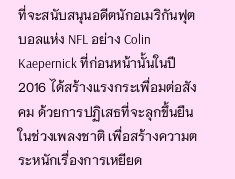ที่จะสนับสนุนอดีตนักอเมริกันฟุตบอลแห่ง NFL อย่าง Colin Kaepernick ที่ก่อนหน้านั้นในปี 2016 ได้สร้างแรงกระเพื่อมต่อสังคม ด้วยการปฏิเสธที่จะลุกขึ้นยืนในช่วงเพลงชาติ เพื่อสร้างความตระหนักเรื่องการเหยียด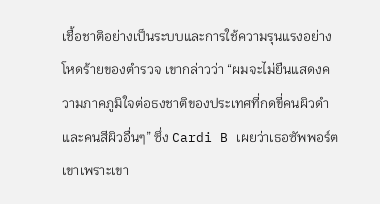เชื้อชาติอย่างเป็นระบบและการใช้ความรุนแรงอย่างโหดร้ายของตำรวจ เขากล่าวว่า “ผมจะไม่ยืนแสดงความภาคภูมิใจต่อธงชาติของประเทศที่กดขี่คนผิวดำและคนสีผิวอื่นๆ” ซึ่ง Cardi B เผยว่าเธอซัพพอร์ตเขาเพราะเขา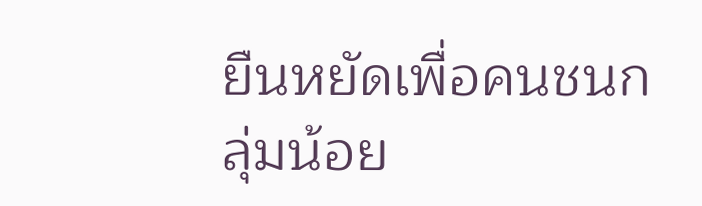ยืนหยัดเพื่อคนชนกลุ่มน้อย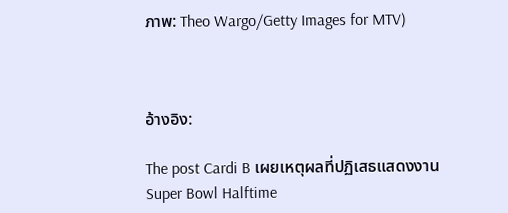ภาพ: Theo Wargo/Getty Images for MTV)



อ้างอิง:

The post Cardi B เผยเหตุผลที่ปฏิเสธแสดงงาน Super Bowl Halftime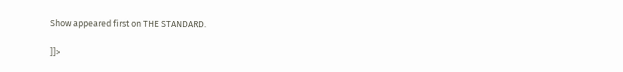Show appeared first on THE STANDARD.

]]>